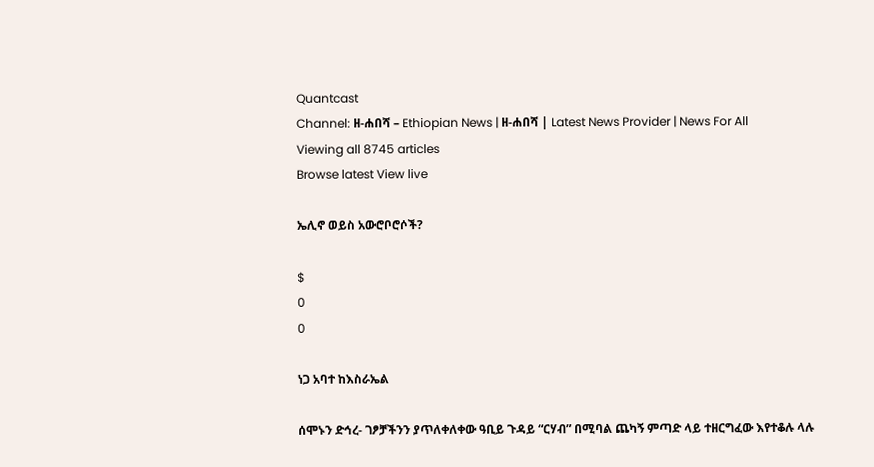Quantcast
Channel: ዘ-ሐበሻ – Ethiopian News | ዘ-ሐበሻ | Latest News Provider | News For All
Viewing all 8745 articles
Browse latest View live

ኤሊኖ ወይስ አውሮቦሮሶች?

$
0
0

ነጋ አባተ ከእስራኤል

ሰሞኑን ድኅረ- ገፆቻችንን ያጥለቀለቀው ዓቢይ ጉዳይ “ርሃብ” በሚባል ጨካኝ ምጣድ ላይ ተዘርግፈው እየተቆሉ ላሉ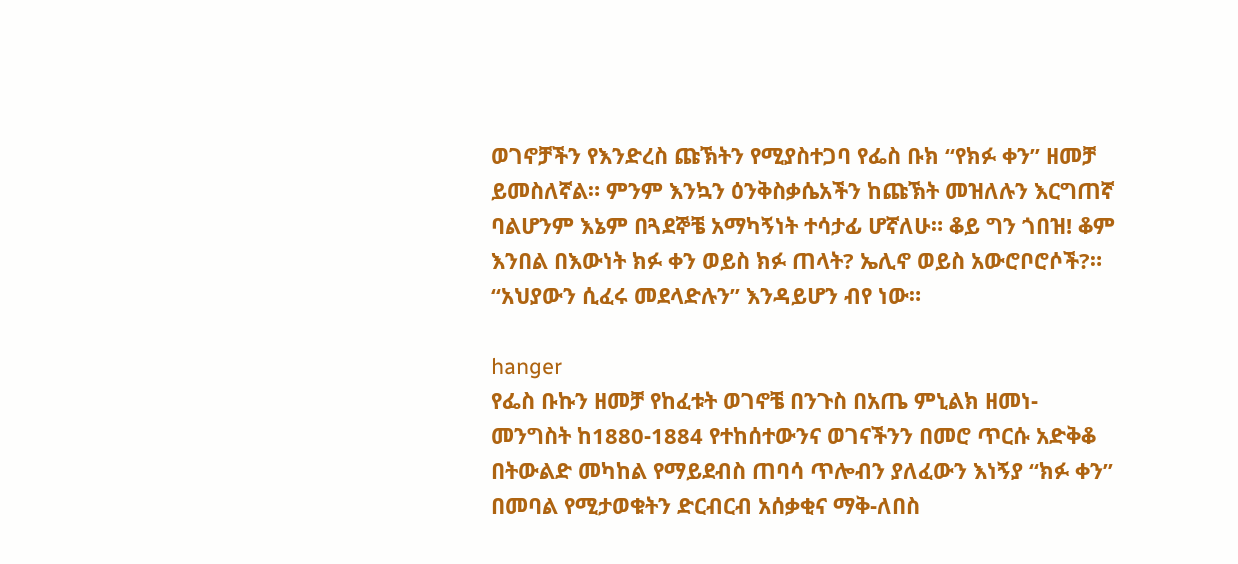ወገኖቻችን የእንድረስ ጩኽትን የሚያስተጋባ የፌስ ቡክ “የክፉ ቀን” ዘመቻ ይመስለኛል። ምንም እንኳን ዕንቅስቃሴአችን ከጩኽት መዝለሉን እርግጠኛ ባልሆንም እኔም በጓደኞቼ አማካኝነት ተሳታፊ ሆኛለሁ። ቆይ ግን ጎበዝ! ቆም እንበል በእውነት ክፉ ቀን ወይስ ክፉ ጠላት? ኤሊኖ ወይስ አውሮቦሮሶች?። “አህያውን ሲፈሩ መደላድሉን” እንዳይሆን ብየ ነው።

hanger
የፌስ ቡኩን ዘመቻ የከፈቱት ወገኖቼ በንጉስ በአጤ ምኒልክ ዘመነ- መንግስት ከ1880-1884 የተከሰተውንና ወገናችንን በመሮ ጥርሱ አድቅቆ በትውልድ መካከል የማይደብስ ጠባሳ ጥሎብን ያለፈውን እነኝያ “ክፉ ቀን” በመባል የሚታወቁትን ድርብርብ አሰቃቂና ማቅ-ለበስ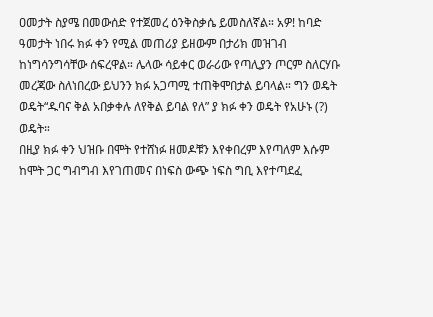ዐመታት ስያሜ በመውሰድ የተጀመረ ዕንቅስቃሴ ይመስለኛል። አዎ! ከባድ ዓመታት ነበሩ ክፉ ቀን የሚል መጠሪያ ይዘውም በታሪክ መዝገብ ከነግሳንግሳቸው ሰፍረዋል። ሌላው ሳይቀር ወራሪው የጣሊያን ጦርም ስለርሃቡ መረጃው ስለነበረው ይህንን ክፉ አጋጣሚ ተጠቅሞበታል ይባላል። ግን ወዴት ወዴት“ዱባና ቅል አበቃቀሉ ለየቅል ይባል የለ” ያ ክፉ ቀን ወዴት የአሁኑ (?) ወዴት።
በዚያ ክፉ ቀን ህዝቡ በሞት የተሸነፉ ዘመዶቹን እየቀበረም እየጣለም እሱም ከሞት ጋር ግብግብ እየገጠመና በነፍስ ውጭ ነፍስ ግቢ እየተጣደፈ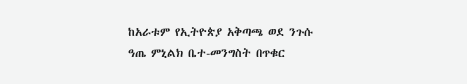ከአራቱም የኢትዮጵያ አቅጣጫ ወደ ንጉሱ ዓጤ ምኒልክ ቤተ-መንግስት በጥቁር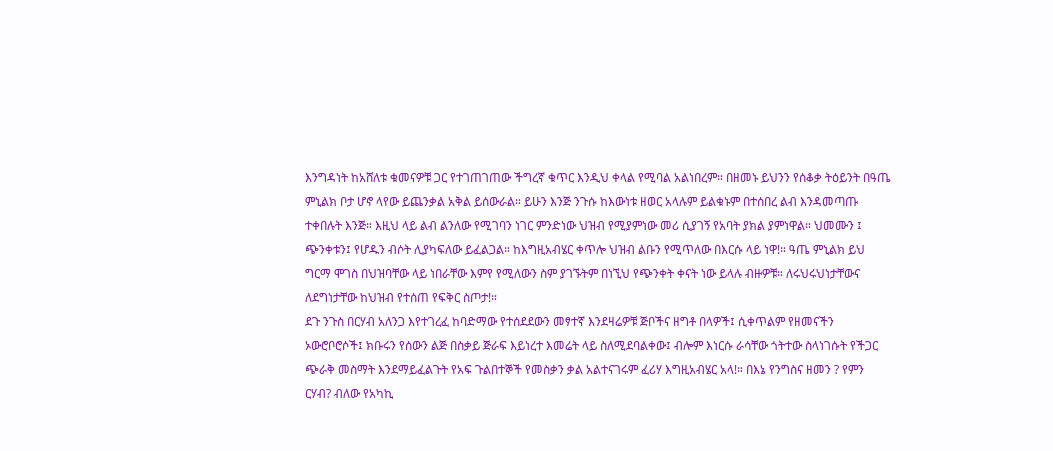እንግዳነት ከአሸለቱ ቁመናዎቹ ጋር የተገጠገጠው ችግረኛ ቁጥር እንዲህ ቀላል የሚባል አልነበረም። በዘመኑ ይህንን የሰቆቃ ትዕይንት በዓጤ ምኒልክ ቦታ ሆኖ ላየው ይጨንቃል አቅል ይሰውራል። ይሁን እንጅ ንጉሱ ከእውነቱ ዘወር አላሉም ይልቁኑም በተሰበረ ልብ እንዳመጣጡ ተቀበሉት እንጅ። እዚህ ላይ ልብ ልንለው የሚገባን ነገር ምንድነው ህዝብ የሚያምነው መሪ ሲያገኝ የአባት ያክል ያምነዋል። ህመሙን ፤ ጭንቀቱን፤ የሆዱን ብሶት ሊያካፍለው ይፈልጋል። ከእግዚአብሄር ቀጥሎ ህዝብ ልቡን የሚጥለው በእርሱ ላይ ነዋ!። ዓጤ ምኒልክ ይህ ግርማ ሞገስ በህዝባቸው ላይ ነበራቸው እምየ የሚለውን ስም ያገኙትም በነኚህ የጭንቀት ቀናት ነው ይላሉ ብዙዎቹ። ለሩህሩህነታቸውና ለደግነታቸው ከህዝብ የተሰጠ የፍቅር ስጦታ!።
ደጉ ንጉስ በርሃብ አለንጋ እየተገረፈ ከባድማው የተሰደደውን መፃተኛ እንደዛሬዎቹ ጅቦችና ዘግቶ በላዎች፤ ሲቀጥልም የዘመናችን ኦውሮቦሮሶች፤ ክቡሩን የሰውን ልጅ በስቃይ ጅራፍ እይነረተ እመሬት ላይ ስለሚደባልቀው፤ ብሎም እነርሱ ራሳቸው ጎትተው ስላነገሱት የችጋር ጭራቅ መስማት እንደማይፈልጉት የአፍ ጉልበተኞች የመስቃን ቃል አልተናገሩም ፈሪሃ እግዚአብሄር አላ!። በእኔ የንግስና ዘመን ? የምን ርሃብ? ብለው የአካኪ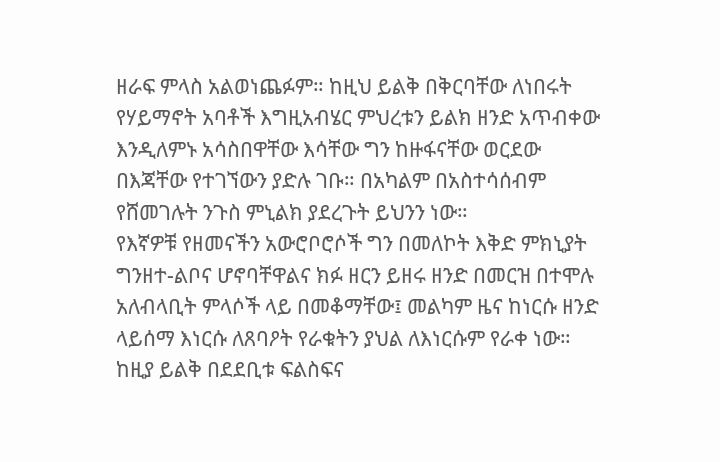ዘራፍ ምላስ አልወነጨፉም። ከዚህ ይልቅ በቅርባቸው ለነበሩት የሃይማኖት አባቶች እግዚአብሄር ምህረቱን ይልክ ዘንድ አጥብቀው እንዲለምኑ አሳስበዋቸው እሳቸው ግን ከዙፋናቸው ወርደው በእጃቸው የተገኘውን ያድሉ ገቡ። በአካልም በአስተሳሰብም የሸመገሉት ንጉስ ምኒልክ ያደረጉት ይህንን ነው።
የእኛዎቹ የዘመናችን አውሮቦሮሶች ግን በመለኮት እቅድ ምክኒያት ግንዘተ-ልቦና ሆኖባቸዋልና ክፉ ዘርን ይዘሩ ዘንድ በመርዝ በተሞሉ አለብላቢት ምላሶች ላይ በመቆማቸው፤ መልካም ዜና ከነርሱ ዘንድ ላይሰማ እነርሱ ለጸባዖት የራቁትን ያህል ለእነርሱም የራቀ ነው። ከዚያ ይልቅ በደደቢቱ ፍልስፍና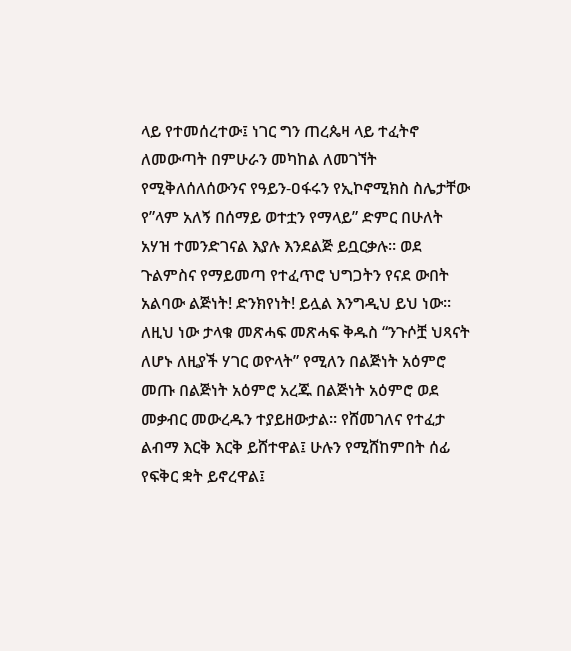ላይ የተመሰረተው፤ ነገር ግን ጠረጴዛ ላይ ተፈትኖ ለመውጣት በምሁራን መካከል ለመገኘት የሚቅለሰለሰውንና የዓይን-ዐፋሩን የኢኮኖሚክስ ስሌታቸው የ”ላም አለኝ በሰማይ ወተቷን የማላይ” ድምር በሁለት አሃዝ ተመንድገናል እያሉ እንደልጅ ይቧርቃሉ። ወደ ጉልምስና የማይመጣ የተፈጥሮ ህግጋትን የናደ ውበት አልባው ልጅነት! ድንክየነት! ይሏል እንግዲህ ይህ ነው። ለዚህ ነው ታላቁ መጽሓፍ መጽሓፍ ቅዱስ “ንጉሶቿ ህጻናት ለሆኑ ለዚያች ሃገር ወዮላት” የሚለን በልጅነት አዕምሮ መጡ በልጅነት አዕምሮ አረጁ በልጅነት አዕምሮ ወደ መቃብር መውረዱን ተያይዘውታል። የሸመገለና የተፈታ ልብማ እርቅ እርቅ ይሸተዋል፤ ሁሉን የሚሸከምበት ሰፊ የፍቅር ቋት ይኖረዋል፤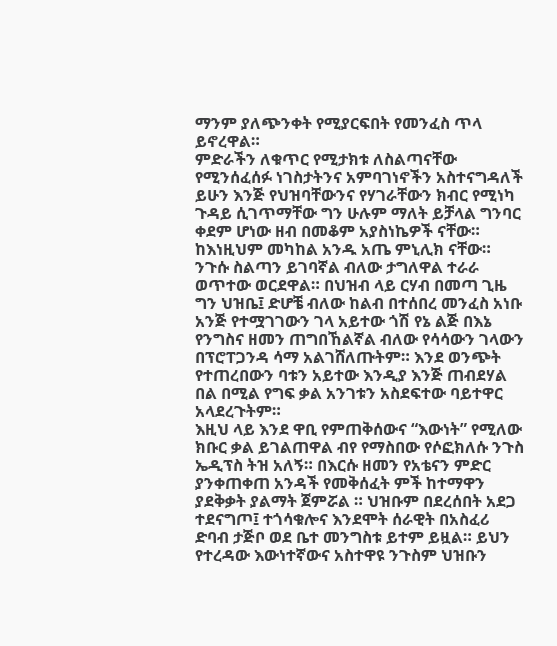ማንም ያለጭንቀት የሚያርፍበት የመንፈስ ጥላ ይኖረዋል።
ምድራችን ለቁጥር የሚታክቱ ለስልጣናቸው የሚንሰፈሰፉ ነገስታትንና አምባገነኖችን አስተናግዳለች ይሁን እንጅ የህዝባቸውንና የሃገራቸውን ክብር የሚነካ ጉዳይ ሲገጥማቸው ግን ሁሉም ማለት ይቻላል ግንባር ቀደም ሆነው ዘብ በመቆም አያስነኬዎች ናቸው። ከእነዚህም መካከል አንዱ አጤ ምኒሊክ ናቸው። ንጉሱ ስልጣን ይገባኛል ብለው ታግለዋል ተራራ ወጥተው ወርደዋል። በህዝብ ላይ ርሃብ በመጣ ጊዜ ግን ህዝቤ፤ ድሆቼ ብለው ከልብ በተሰበረ መንፈስ አነቡ አንጅ የተሟገገውን ገላ አይተው ጎሽ የኔ ልጅ በእኔ የንግስና ዘመን ጠግበኸልኛል ብለው የሳሳውን ገላውን በፕሮፐጋንዳ ሳማ አልገሸለጡትም። እንደ ወንጭት የተጠረበውን ባቱን አይተው እንዲያ እንጅ ጠብደሃል በል በሚል የግፍ ቃል አንገቱን አስደፍተው ባይተዋር አላደረጉትም።
እዚህ ላይ እንደ ዋቢ የምጠቅሰውና “እውነት” የሚለው ክቡር ቃል ይገልጠዋል ብየ የማስበው የሶፎክለሱ ንጉስ ኤዲፕስ ትዝ አለኝ። በእርሱ ዘመን የአቴናን ምድር ያንቀጠቀጠ አንዳች የመቅሰፈት ምች ከተማዋን ያደቅቃት ያልማት ጀምሯል ። ህዝቡም በደረሰበት አደጋ ተደናግጦ፤ ተጎሳቁሎና እንደሞት ሰራዊት በአስፈሪ ድባብ ታጅቦ ወደ ቤተ መንግስቱ ይተም ይዟል። ይህን የተረዳው እውነተኛውና አስተዋዩ ንጉስም ህዝቡን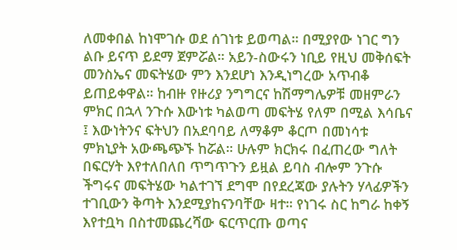ለመቀበል ከነሞገሱ ወደ ሰገነቱ ይወጣል። በሚያየው ነገር ግን ልቡ ይናጥ ይደማ ጀምሯል። አይን-ስውሩን ነቢይ የዚህ መቅሰፍት መንስኤና መፍትሄው ምን እንደሆነ እንዲነግረው አጥብቆ ይጠይቀዋል። ከብዙ የዙሪያ ንግግርና ከሽማግሌዎቹ መዘምራን ምክር በኋላ ንጉሱ እውነቱ ካልወጣ መፍትሄ የለም በሚል እሳቤና ፤ እውነትንና ፍትህን በአደባባይ ለማቆም ቆርጦ በመነሳቱ ምክኒያት አውጫጭኙ ከሯል። ሁሉም ክርክሩ በፈጠረው ግለት በፍርሃት እየተለበለበ ጥግጥጉን ይዟል ይባስ ብሎም ንጉሱ ችግሩና መፍትሄው ካልተገኘ ደግሞ በየደረጃው ያሉትን ሃላፊዎችን ተገቢውን ቅጣት እንደሚያከናንባቸው ዛተ። የነገሩ ስር ከግራ ከቀኝ እየተቧካ በስተመጨረሻው ፍርጥርጡ ወጣና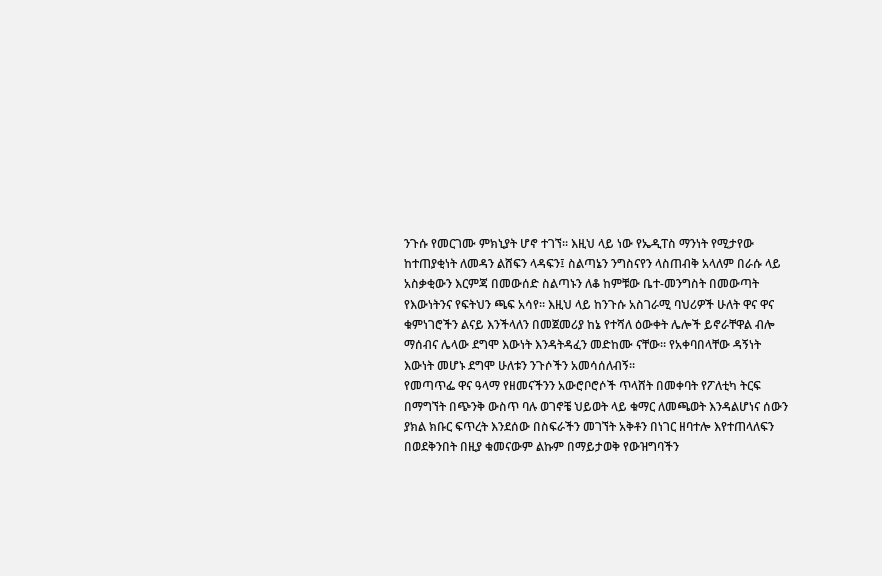ንጉሱ የመርገሙ ምክኒያት ሆኖ ተገኘ። እዚህ ላይ ነው የኤዲፐስ ማንነት የሚታየው ከተጠያቂነት ለመዳን ልሸፍን ላዳፍን፤ ስልጣኔን ንግስናየን ላስጠብቅ አላለም በራሱ ላይ አስቃቂውን እርምጃ በመውሰድ ስልጣኑን ለቆ ከምቹው ቤተ-መንግስት በመውጣት የእውነትንና የፍትህን ጫፍ አሳየ። እዚህ ላይ ከንጉሱ አስገራሚ ባህሪዎች ሁለት ዋና ዋና ቁምነገሮችን ልናይ እንችላለን በመጀመሪያ ከኔ የተሻለ ዕውቀት ሌሎች ይኖራቸዋል ብሎ ማሰብና ሌላው ደግሞ እውነት እንዳትዳፈን መድከሙ ናቸው። የአቀባበላቸው ዳኝነት እውነት መሆኑ ደግሞ ሁለቱን ንጉሶችን አመሳሰለብኝ።
የመጣጥፌ ዋና ዓላማ የዘመናችንን አውሮቦሮሶች ጥላሸት በመቀባት የፖለቲካ ትርፍ በማግኘት በጭንቅ ውስጥ ባሉ ወገኖቼ ህይወት ላይ ቁማር ለመጫወት እንዳልሆነና ሰውን ያክል ክቡር ፍጥረት እንደሰው በስፍራችን መገኘት አቅቶን በነገር ዘባተሎ እየተጠላለፍን በወደቅንበት በዚያ ቁመናውም ልኩም በማይታወቅ የውዝግባችን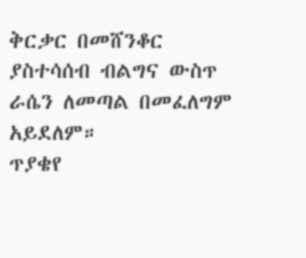ቅርቃር በመሸንቆር ያስተሳሰብ ብልግና ውስጥ ራሴን ለመጣል በመፈለግም አይደለም።
ጥያቄየ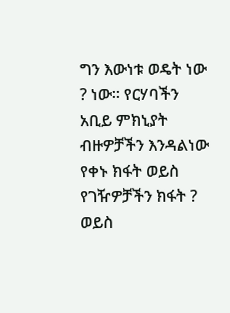ግን እውነቱ ወዴት ነው ? ነው። የርሃባችን አቢይ ምክኒያት ብዙዎቻችን እንዳልነው የቀኑ ክፋት ወይስ የገዥዎቻችን ክፋት ? ወይስ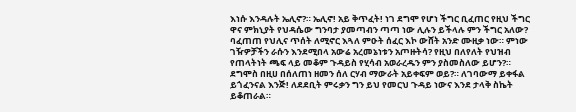እነሱ እንዳሉት ኤሊኖ?። ኤሊኖ! አይ ቅጥፈት! ነገ ደግሞ የሆነ ችግር ቢፈጠር የዚህ ችግር ዋና ምክኒያት የህዳሴው ግንባታ ያመጣብን ጣጣ ነው ሊሉን ይችላሉ ምን ችግር አለው? ባፈጠጠ የህሊና ጥሰት ለሚኖር እጓለ ምዑት ሰፈር እኮ ውሸት አንድ ሙዚቃ ነው። ምነው ገዥዎቻችን ራሱን እንደሚበላ አውሬ አረመኔነቱን አጦዙትሳ? የዚህ በለየለት የህዝብ የጠላትነት ጫፍ ላይ መቆም ጉዳይስ የሂሳብ አወራረዱን ምን ያስመስለው ይሆን?። ደግሞስ በዚሀ በሰለጠነ ዘመን ሰለ ርሃብ ማውራት አይቀፍም ወይ?። ለገባውማ ይቀፋል ይጎፈንናል እንጅ! ለደደቢት ምሩቃን ግን ይህ የመርህ ጉዳይ ነውና እንደ ታላቅ ስኬት ይቆጠራል።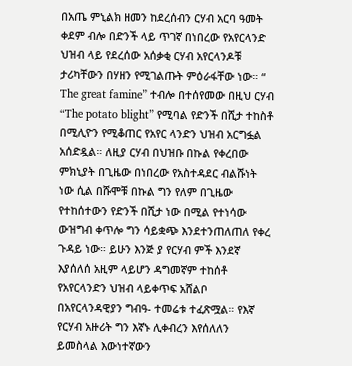በአጤ ምኒልክ ዘመን ከደረሰብን ርሃብ አርባ ዓመት ቀደም ብሎ በድንች ላይ ጥገኛ በነበረው የአየርላንድ ህዝብ ላይ የደረሰው አሰቃቂ ርሃብ አየርላንዶቹ ታሪካቸውን በሃዘን የሚገልጡት ምዕራፋቸው ነው። “ The great famine” ተብሎ በተሰየመው በዚህ ርሃብ “The potato blight” የሚባል የድንች በሺታ ተከስቶ በሚሊዮን የሚቆጠር የአየር ላንድን ህዝብ አርግፏል አሰድዷል። ለዚያ ርሃብ በህዝቡ በኩል የቀረበው ምክኒያት በጊዜው በነበረው የአስተዳደር ብልሹነት ነው ሲል በሹሞቹ በኩል ግን የለም በጊዜው የተከሰተውን የድንች በሺታ ነው በሚል የተነሳው ውዝግብ ቀጥሎ ግን ሳይቋጭ እንደተንጠለጠለ የቀረ ጉዳይ ነው። ይሁን እንጅ ያ የርሃብ ምች እንደኛ እያሰለሰ አዚም ላይሆን ዳግመኛም ተከሰቶ የአየርላንድን ህዝብ ላይቀጥፍ አሸልቦ በአየርላንዳዊያን ግብዓ- ተመሬቱ ተፈጽሟል። የእኛ የርሃብ አዙሪት ግን እኛኑ ሊቀብረን እየሰለለን ይመስላል እውነተኛውን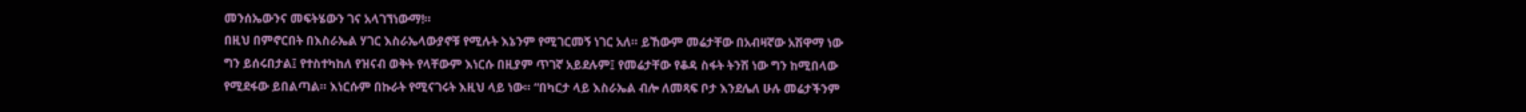መንሰኤውንና መፍትሄውን ገና አላገኘነውማ!።
በዚህ በምኖርበት በእስራኤል ሃገር እስራኤላውያኖቹ የሚሉት እኔንም የሚገርመኝ ነገር አለ። ይኸውም መሬታቸው በአብዛኛው አሽዋማ ነው ግን ይሰሩበታል፤ የተስተካከለ የዝናብ ወቅት የላቸውም እነርሱ በዚያም ጥገኛ አይደሉም፤ የመሬታቸው የቆዳ ስፋት ትንሽ ነው ግን ከሚበላው የሚደፋው ይበልጣል። እነርሱም በኩራት የሚናገሩት እዚህ ላይ ነው። “በካርታ ላይ እስራኤል ብሎ ለመጻፍ ቦታ እንደሌለ ሁሉ መሬታችንም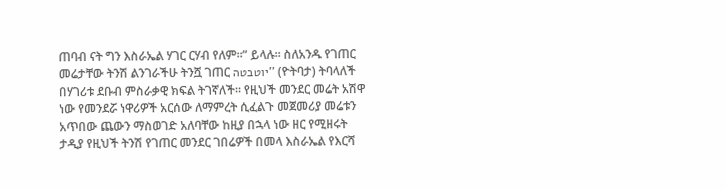ጠባብ ናት ግን እስራኤል ሃገር ርሃብ የለም።” ይላሉ። ስለአንዱ የገጠር መሬታቸው ትንሽ ልንገራችሁ ትንሿ ገጠር יוטבטה’’ (ዮትባታ) ትባላለች በሃገሪቱ ደቡብ ምስራቃዊ ክፍል ትገኛለች። የዚህች መንደር መሬት አሽዋ ነው የመንደሯ ነዋሪዎች አርሰው ለማምረት ሲፈልጉ መጀመሪያ መሬቱን አጥበው ጨውን ማስወገድ አለባቸው ከዚያ በኋላ ነው ዘር የሚዘሩት ታዲያ የዚህች ትንሽ የገጠር መንደር ገበሬዎች በመላ እስራኤል የእርሻ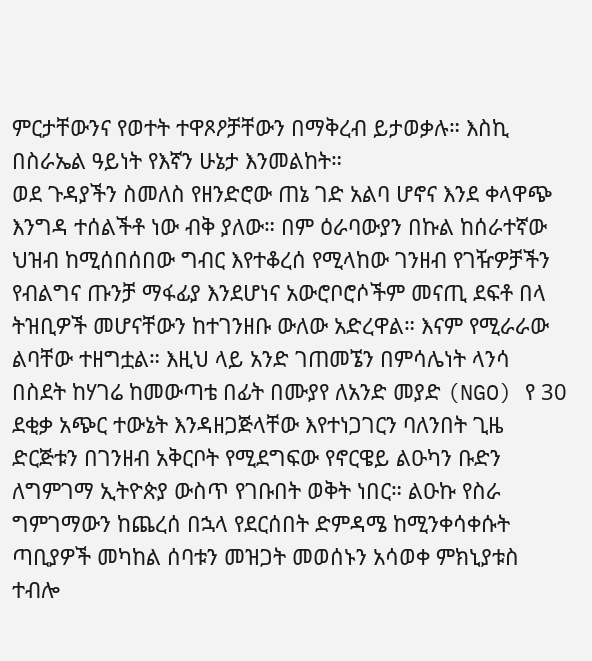ምርታቸውንና የወተት ተዋጾዖቻቸውን በማቅረብ ይታወቃሉ። እስኪ በስራኤል ዓይነት የእኛን ሁኔታ እንመልከት።
ወደ ጉዳያችን ስመለስ የዘንድሮው ጠኔ ገድ አልባ ሆኖና እንደ ቀላዋጭ እንግዳ ተሰልችቶ ነው ብቅ ያለው። በም ዕራባውያን በኩል ከሰራተኛው ህዝብ ከሚሰበሰበው ግብር እየተቆረሰ የሚላከው ገንዘብ የገዥዎቻችን የብልግና ጡንቻ ማፋፊያ እንደሆነና አውሮቦሮሶችም መናጢ ደፍቶ በላ ትዝቢዎች መሆናቸውን ከተገንዘቡ ውለው አድረዋል። እናም የሚራራው ልባቸው ተዘግቷል። እዚህ ላይ አንድ ገጠመኜን በምሳሌነት ላንሳ በስደት ከሃገሬ ከመውጣቴ በፊት በሙያየ ለአንድ መያድ (NGO) የ 30 ደቂቃ አጭር ተውኔት እንዳዘጋጅላቸው እየተነጋገርን ባለንበት ጊዜ ድርጅቱን በገንዘብ አቅርቦት የሚደግፍው የኖርዌይ ልዑካን ቡድን ለግምገማ ኢትዮጵያ ውስጥ የገቡበት ወቅት ነበር። ልዑኩ የስራ ግምገማውን ከጨረሰ በኋላ የደርሰበት ድምዳሜ ከሚንቀሳቀሱት ጣቢያዎች መካከል ሰባቱን መዝጋት መወሰኑን አሳወቀ ምክኒያቱስ ተብሎ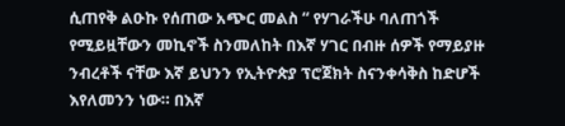ሲጠየቅ ልዑኩ የሰጠው አጭር መልስ “ የሃገራችሁ ባለጠጎች የሚይዟቸውን መኪኖች ስንመለከት በእኛ ሃገር በብዙ ሰዎች የማይያዙ ንብረቶች ናቸው እኛ ይህንን የኢትዮጵያ ፕሮጀክት ስናንቀሳቅስ ከድሆች እየለመንን ነው። በእኛ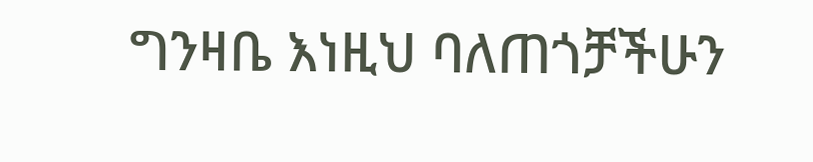ግንዛቤ እነዚህ ባለጠጎቻችሁን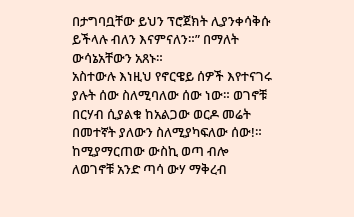በታግባቧቸው ይህን ፕሮጀክት ሊያንቀሳቅሱ ይችላሉ ብለን እናምናለን።” በማለት ውሳኔአቸውን አጸኑ።
አስተውሉ እነዚህ የኖርዌይ ሰዎች እየተናገሩ ያሉት ሰው ስለሚባለው ሰው ነው። ወገኖቹ በርሃብ ሲያልቁ ከአልጋው ወርዶ መሬት በመተኛት ያለውን ስለሚያካፍለው ሰው!። ከሚያማርጠው ውስኪ ወጣ ብሎ ለወገኖቹ አንድ ጣሳ ውሃ ማቅረብ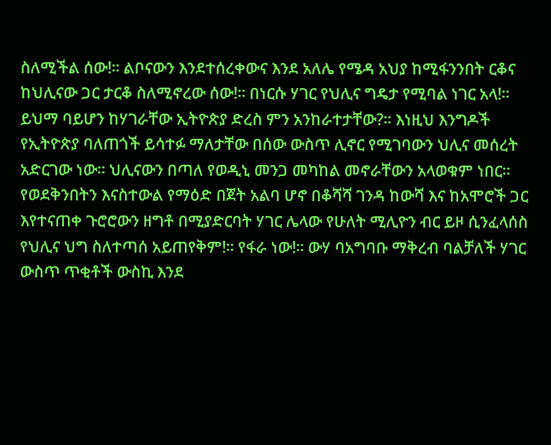ስለሚችል ሰው!። ልቦናውን እንደተሰረቀውና እንደ አለሌ የሜዳ አህያ ከሚፋንንበት ርቆና ከህሊናው ጋር ታርቆ ስለሚኖረው ሰው!። በነርሱ ሃገር የህሊና ግዴታ የሚባል ነገር አላ!። ይህማ ባይሆን ከሃገራቸው ኢትዮጵያ ድረስ ምን አንከራተታቸው?። እነዚህ እንግዶች የኢትዮጵያ ባለጠጎች ይሳተፉ ማለታቸው በሰው ውስጥ ሊኖር የሚገባውን ህሊና መሰረት አድርገው ነው። ህሊናውን በጣለ የወዲኒ መንጋ መካከል መኖራቸውን አላወቁም ነበር።
የወደቅንበትን እናስተውል የማዕድ በጀት አልባ ሆኖ በቆሻሻ ገንዳ ከውሻ እና ከአሞሮች ጋር እየተናጠቀ ጉሮሮውን ዘግቶ በሚያድርባት ሃገር ሌላው የሁለት ሚሊዮን ብር ይዞ ሲንፈላሰስ የህሊና ህግ ስለተጣሰ አይጠየቅም!። የፋራ ነው!። ውሃ ባአግባቡ ማቅረብ ባልቻለች ሃገር ውስጥ ጥቂቶች ውስኪ እንደ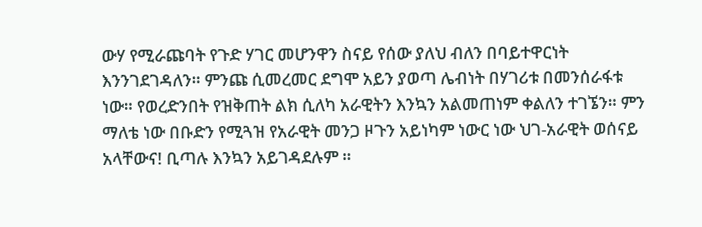ውሃ የሚራጩባት የጉድ ሃገር መሆንዋን ስናይ የሰው ያለህ ብለን በባይተዋርነት እንንገደገዳለን። ምንጩ ሲመረመር ደግሞ አይን ያወጣ ሌብነት በሃገሪቱ በመንሰራፋቱ ነው። የወረድንበት የዝቅጠት ልክ ሲለካ አራዊትን እንኳን አልመጠነም ቀልለን ተገኜን። ምን ማለቴ ነው በቡድን የሚጓዝ የአራዊት መንጋ ዞጉን አይነካም ነውር ነው ህገ-አራዊት ወሰናይ አላቸውና! ቢጣሉ እንኳን አይገዳደሉም ።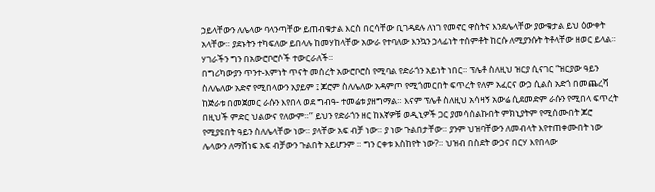ኃይላቸውን ለሌላው ባላንጣቸው ይጠብቁታል እርስ በርሳቸው ቢገዳደሉ ለነገ የመኖር ዋስትና እንደሌላቸው ያውቁታል ይህ ዕውቀት አላቸው። ያደኑትን ተካፍለው ይበላሉ ከመሃከላቸው አውራ የተባለው እንኳን ኃላፊነት ተሰምቶት ከርሱ ለሚያንሱት ትቶላቸው ዘወር ይላል። ሃገራችን ግን በአውሮቦሮሶች ተውርራለች።
በግሪካውያን ጥንተ-እምነት ጥናት መሰረት አውሮቦሮስ የሚባል የድራጎን አይነት ነበር። ፕሌቶ ስለዚህ ዝርያ ሲናገር “ዝርያው ዓይን ስለሌለው አድኖ የሚበላውን አያይም ፤ ጆሮም ስለሌለው አዳምጦ የሚጎመርበት ፍጥረት የለም አፈርና ውኃ ሲልስ አድጎ በመጨረሻ ከጅራቱ በመጀመር ራሱን እየበላ ወደ ግብዓ- ተመሬቱ ያዘግማል። እናም ፕሌቶ ስለዚህ አሳዛኝ አውሬ ሲደመድም ራሱን የሚበላ ፍጥረት በዚህች ምድር ህልውና የለውም።’’ ይህን የድራጎን ዘር ከእኛዎቹ ወዲኒዎች ጋር ያመሳሰልኩበት ምክኒያትም የሚሰሙበት ጆሮ የሚያዩበት ዓይን ስለሌላቸው ነው። ያላቸው አፍ ብቻ ነው። ያ ነው ጉልበታቸው። ያንም ህዝባቸውን ለመብላት እየተጠቀሙበት ነው ሌላውን ለማሸነፍ አፍ ብቻውን ጉልበት አይሆንም ። ግን ርቀቱ እስከየት ነው?። ህዝብ በስደት ውኃና በርሃ እየበላው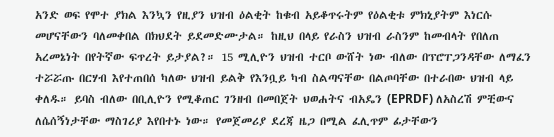አንድ ወፍ የሞተ ያክል እንኳን የዚያን ህዝብ ዕልቂት ከቁብ አይቆጥሩትም የዕልቂቱ ምክኒያትም እነርሱ መሆናቸውን ባለመቀበል በክህደት ይደመድሙታል። ከዚህ በላይ የራስን ህዝብ ራስንም ከመብላት የበለጠ አረመኔነት በየትኛው ፍጥረት ይታያል?። 15 ሚሊዮን ህዝብ ተርቦ ውሸት ነው ብለው በፕሮፐጋንዳቸው ለማፈን ተሯሯጡ በርሃብ እየተጠበሰ ካለው ህዝብ ይልቅ የእንቧይ ካብ ስልጣናቸው በልጦባቸው በተራበው ህዝብ ላይ ቀለዱ። ይባስ ብለው በቢሊዮን የሚቆጠር ገንዘብ በመበጀት ህወሐትና ብአዴን (EPRDF) ለአስረሽ ምቺውና ለሴሰኝነታቸው ማስገሪያ እየበተኑ ነው። የመጀመሪያ ደረጃ ዜጋ በሚል ፈሊጥም ፊታቸውን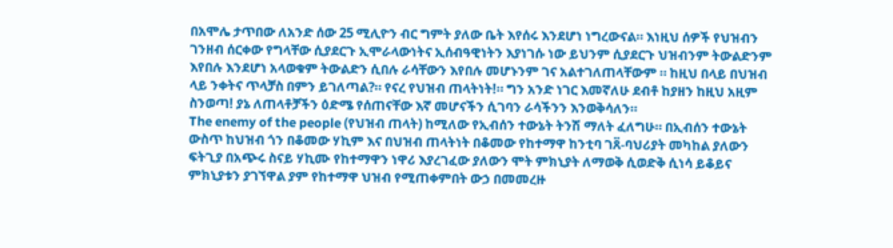በአሞሌ ታጥበው ለአንድ ሰው 25 ሚሊዮን ብር ግምት ያለው ቤት እየሰሩ እንደሆነ ነግረውናል። እነዚህ ሰዎች የህዝብን ገንዘብ ሰርቀው የግላቸው ሲያደርጉ ኢሞራላውነትና ኢሰብዓዊነትን እያነገሱ ነው ይህንም ሲያደርጉ ህዝብንም ትውልድንም እየበሉ እንደሆነ አላወቁም ትውልድን ሲበሉ ራሳቸውን እየበሉ መሆኑንም ገና አልተገለጠላቸውም ። ከዚህ በላይ በህዝብ ላይ ንቀትና ጥላቻስ በምን ይገለጣል?። የናረ የህዝብ ጠላትነት!። ግን አንድ ነገር እመኛለሁ ደብቶ ከያዘን ከዚህ አዚም ስንወጣ! ያኔ ለጠላቶቻችን ዕድሜ የሰጠናቸው እኛ መሆናችን ሲገባን ራሳችንን እንወቅሳለን።
The enemy of the people (የህዝብ ጠላት) ከሚለው የኢብሰን ተውኔት ትንሽ ማለት ፈለግሁ። በኢብሰን ተውኔት ውስጥ ከህዝብ ጎን በቆመው ሃኪም እና በህዝብ ጠላትነት በቆመው የከተማዋ ከንቲባ ገጸ፟-ባህሪያት መካከል ያለውን ፍትጊያ በአጭሩ ስናይ ሃኪሙ የከተማዋን ነዋሪ እያረገፈው ያለውን ሞት ምክኒያት ለማወቅ ሲወድቅ ሲነሳ ይቆይና ምክኒያቱን ያገኘዋል ያም የከተማዋ ህዝብ የሚጠቀምበት ውኃ በመመረዙ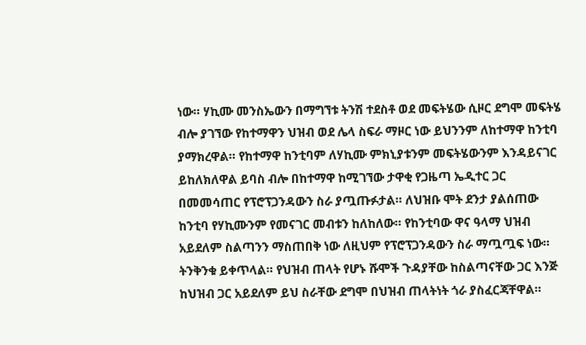ነው። ሃኪሙ መንስኤውን በማግኘቱ ትንሽ ተደስቶ ወደ መፍትሄው ሲዞር ደግሞ መፍትሄ ብሎ ያገኘው የከተማዋን ህዝብ ወደ ሌላ ስፍራ ማዞር ነው ይህንንም ለከተማዋ ከንቲባ ያማክረዋል። የከተማዋ ከንቲባም ለሃኪሙ ምክኒያቱንም መፍትሄውንም እንዳይናገር ይከለክለዋል ይባስ ብሎ በከተማዋ ከሚገኘው ታዋቂ የጋዜጣ ኤዲተር ጋር በመመሳጠር የፕሮፕጋንዳውን ስራ ያጧጡፉታል። ለህዝቡ ሞት ደንታ ያልሰጠው ከንቲባ የሃኪሙንም የመናገር መብቱን ከለከለው። የከንቲባው ዋና ዓላማ ህዝብ አይደለም ስልጣንን ማስጠበቅ ነው ለዚህም የፕሮፕጋንዳውን ስራ ማጧጧፍ ነው። ትንቅንቁ ይቀጥላል። የህዝብ ጠላት የሆኑ ሹሞች ጉዳያቸው ከስልጣናቸው ጋር እንጅ ከህዝብ ጋር አይደለም ይህ ስራቸው ደግሞ በህዝብ ጠላትነት ጎራ ያስፈርጃቸዋል።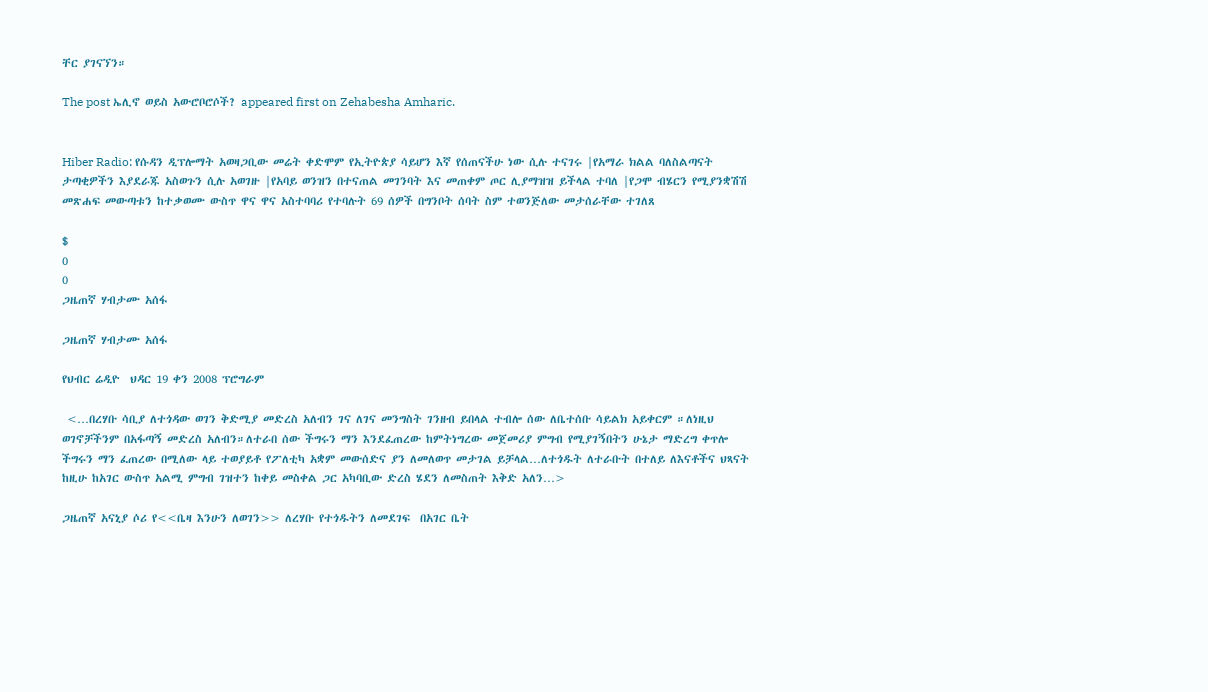ቸር ያገናኘን።

The post ኤሊኖ ወይስ አውሮቦሮሶች? appeared first on Zehabesha Amharic.


Hiber Radio: የሱዳን ዲፕሎማት አወዛጋቢው መሬት ቀድሞም የኢትዮጵያ ሳይሆን እኛ የሰጠናችሁ ነው ሲሉ ተናገሩ |የአማራ ክልል ባለስልጣናት ታጣቂዎችን እያደራጁ አስወጉን ሲሉ አወገዙ |የአባይ ወንዝን በተናጠል መገንባት እና መጠቀም ጦር ሊያማዝዝ ይችላል ተባለ |የጋሞ ብሄርን የሚያንቋሽሽ መጽሐፍ መውጣቱን ከተቃወሙ ውስጥ ዋና ዋና አስተባባሪ የተባሉት 69 ሰዎች በግንቦት ሰባት ስም ተወንጅለው መታሰራቸው ተገለጸ

$
0
0
ጋዜጠኛ ሃብታሙ አሰፋ

ጋዜጠኛ ሃብታሙ አሰፋ

የህብር ሬዲዮ  ህዳር 19 ቀን 2008 ፕሮግራም

 <…በረሃቡ ሳቢያ ለተጎዳው ወገን ቅድሚያ መድረስ አለብን ገና ለገና መንግስት ገንዘብ ይበላል ተብሎ ሰው ለቤተሰቡ ሳይልክ አይቀርም ።ለነዚህ ወገኖቻችንም በአፋጣኝ መድረስ አለብን።ለተራበ ሰው ችግሩን ማን እንደፈጠረው ከምትነግረው መጀመሪያ ምግብ የሚያገኝበትን ሁኔታ ማድረግ ቀጥሎ ችግሩን ማን ፈጠረው በሚለው ላይ ተወያይቶ የፖለቲካ አቋም መውሰድና ያን ለመለወጥ መታገል ይቻላል…ለተጎዱት ለተራቡት በተለይ ለእናቶችና ህጻናት ከዚሁ ከአገር ውስጥ አልሚ ምግብ ገዝተን ከቀይ መስቀል ጋር አካባቢው ድረስ ሄደን ለመስጠት እቅድ አለን…>

ጋዜጠኛ አናኒያ ሶሪ የ<<ቤዛ እንሁን ለወገን>> ለረሃቡ የተጎዱትን ለመደገፍ  በአገር ቤት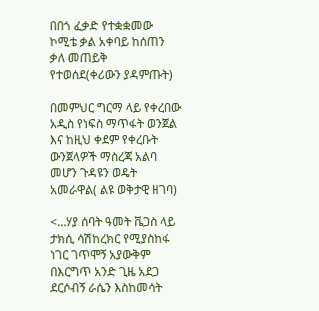በበጎ ፈቃድ የተቋቋመው ኮሚቴ ቃል አቀባይ ከሰጠን ቃለ መጠይቅ የተወሰደ(ቀሪውን ያዳምጡት)

በመምህር ግርማ ላይ የቀረበው አዲስ የነፍስ ማጥፋት ወንጀል እና ከዚህ ቀደም የቀረቡት ውንጀላዎች ማስረጃ አልባ መሆን ጉዳዩን ወዴት አመራዋል( ልዩ ወቅታዊ ዘገባ)

<…ሃያ ሰባት ዓመት ቬጋስ ላይ ታክሲ ሳሽከረክር የሚያስከፋ ነገር ገጥሞኝ አያውቅም በእርግጥ አንድ ጊዜ አደጋ ደርሶብኝ ራሴን እስከመሳት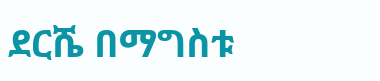ደርሼ በማግስቱ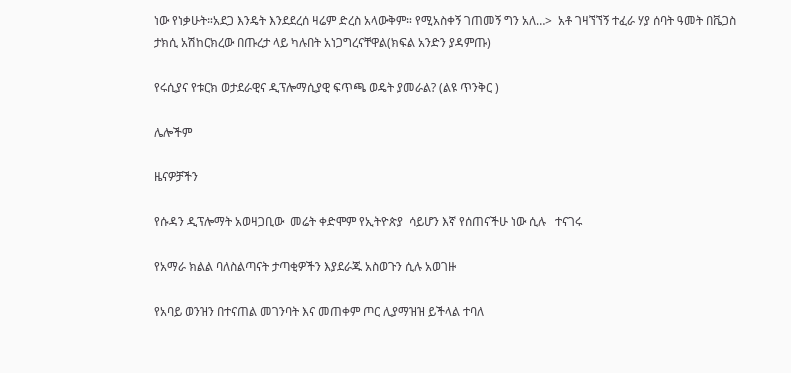ነው የነቃሁት።አደጋ እንዴት እንደደረሰ ዛሬም ድረስ አላውቅም። የሚአስቀኝ ገጠመኝ ግን አለ…>  አቶ ገዛኘኘኝ ተፈራ ሃያ ሰባት ዓመት በቬጋስ ታክሲ አሽከርክረው በጡረታ ላይ ካሉበት አነጋግረናቸዋል(ክፍል አንድን ያዳምጡ)

የሩሲያና የቱርክ ወታደራዊና ዲፕሎማሲያዊ ፍጥጫ ወዴት ያመራል? (ልዩ ጥንቅር )

ሌሎችም

ዜናዎቻችን

የሱዳን ዲፕሎማት አወዛጋቢው  መሬት ቀድሞም የኢትዮጵያ  ሳይሆን እኛ የሰጠናችሁ ነው ሲሉ   ተናገሩ

የአማራ ክልል ባለስልጣናት ታጣቂዎችን እያደራጁ አስወጉን ሲሉ አወገዙ

የአባይ ወንዝን በተናጠል መገንባት እና መጠቀም ጦር ሊያማዝዝ ይችላል ተባለ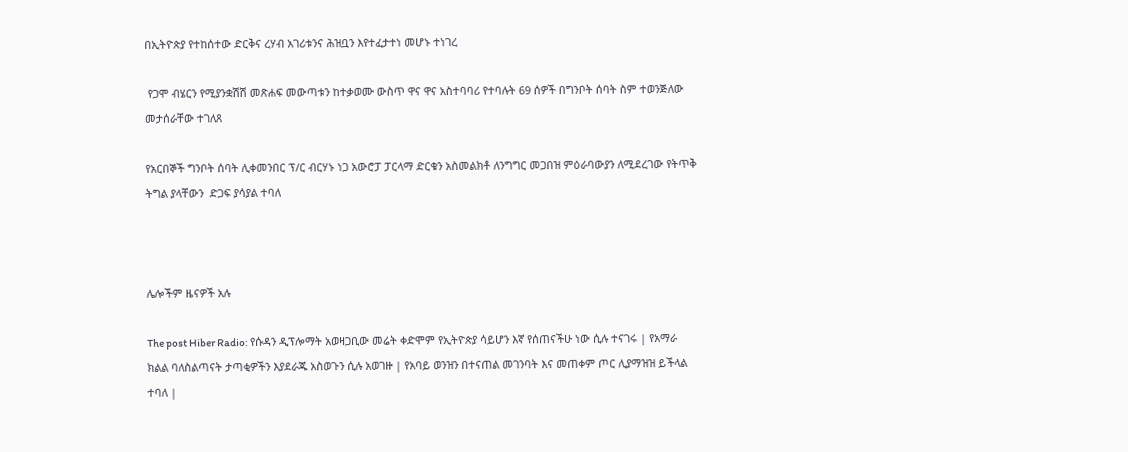በኢትዮጵያ የተከሰተው ድርቅና ረሃብ አገሪቱንና ሕዝቧን እየተፈታተነ መሆኑ ተነገረ

 የጋሞ ብሄርን የሚያንቋሽሽ መጽሐፍ መውጣቱን ከተቃወሙ ውስጥ ዋና ዋና አስተባባሪ የተባሉት 69 ሰዎች በግንቦት ሰባት ስም ተወንጅለው  መታሰራቸው ተገለጸ

የአርበኞች ግንቦት ሰባት ሊቀመንበር ፕ/ር ብርሃኑ ነጋ አውሮፓ ፓርላማ ድርቁን አስመልክቶ ለንግግር መጋበዝ ምዕራባውያን ለሚደረገው የትጥቅ ትግል ያላቸውን  ድጋፍ ያሳያል ተባለ



ሌሎችም ዜናዎች አሉ

The post Hiber Radio: የሱዳን ዲፕሎማት አወዛጋቢው መሬት ቀድሞም የኢትዮጵያ ሳይሆን እኛ የሰጠናችሁ ነው ሲሉ ተናገሩ | የአማራ ክልል ባለስልጣናት ታጣቂዎችን እያደራጁ አስወጉን ሲሉ አወገዙ | የአባይ ወንዝን በተናጠል መገንባት እና መጠቀም ጦር ሊያማዝዝ ይችላል ተባለ |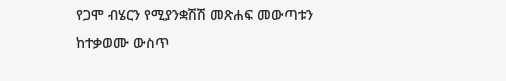የጋሞ ብሄርን የሚያንቋሽሽ መጽሐፍ መውጣቱን ከተቃወሙ ውስጥ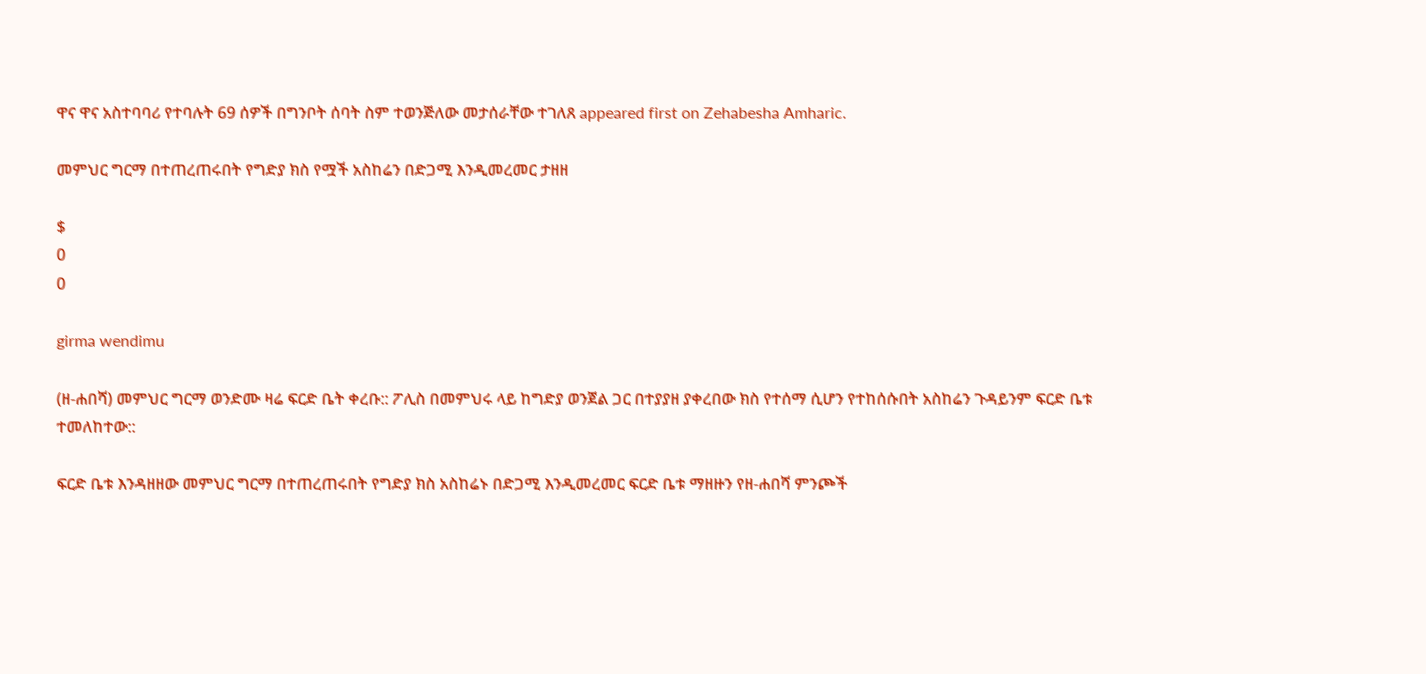ዋና ዋና አስተባባሪ የተባሉት 69 ሰዎች በግንቦት ሰባት ስም ተወንጅለው መታሰራቸው ተገለጸ appeared first on Zehabesha Amharic.

መምህር ግርማ በተጠረጠሩበት የግድያ ክስ የሟች አስከሬን በድጋሚ እንዲመረመር ታዘዘ

$
0
0

girma wendimu

(ዘ-ሐበሻ) መምህር ግርማ ወንድሙ ዛሬ ፍርድ ቤት ቀረቡ:: ፖሊስ በመምህሩ ላይ ከግድያ ወንጀል ጋር በተያያዘ ያቀረበው ክስ የተሰማ ሲሆን የተከሰሱበት አስከሬን ጉዳይንም ፍርድ ቤቱ ተመለከተው::

ፍርድ ቤቱ እንዳዘዘው መምህር ግርማ በተጠረጠሩበት የግድያ ክስ አስከሬኑ በድጋሚ እንዲመረመር ፍርድ ቤቱ ማዘዙን የዘ-ሐበሻ ምንጮች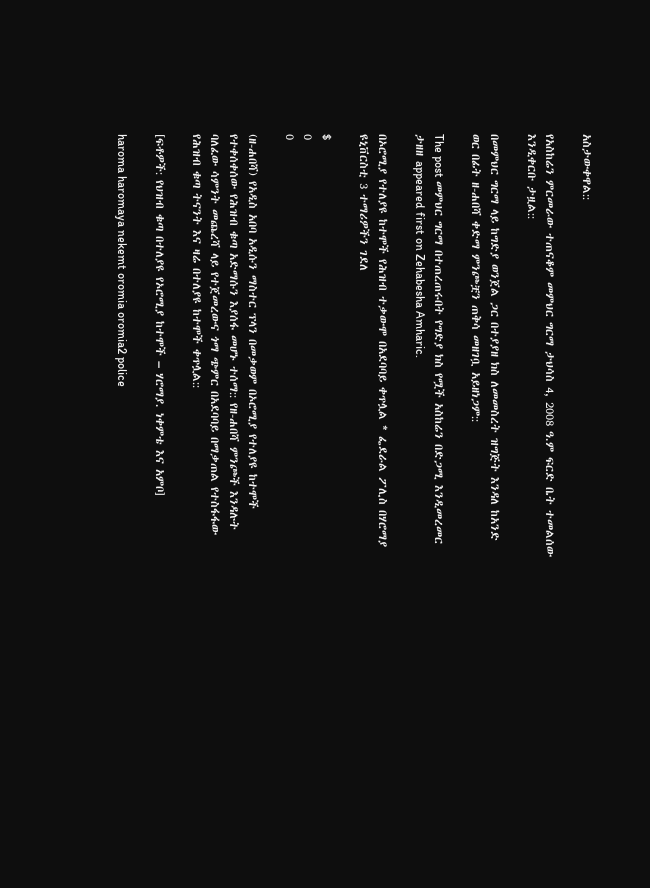አስታውቀዋል::

የአስከሬን ምርመራው ተጠናቆም መምህር ግርማ ታህሳስ 4, 2008 ዓ.ም ፍርድ ቤት ተመልሰው እንዲቀርቡ ታዟል::

በመምህር ግርማ ላይ ከግድያ ወንጀል ጋር በተያያዘ ክስ ለመመስረት ዝግጅት እንዳለ ከአንድ ወር በፊት ዘ-ሐበሻ ቀድማ ምንጮቿን ጠቅሳ መዘገቧ አይዘነጋም::

The post መምህር ግርማ በተጠረጠሩበት የግድያ ክስ የሟች አስከሬን በድጋሚ እንዲመረመር ታዘዘ appeared first on Zehabesha Amharic.

በኦሮሚያ የተለያዩ ከተሞች የሕዝብ ተቃውሞ በአደባባይ ቀጥሏል * ፌደራል ፖሊስ በሃሮማያ ዩኒቨርስቲ 3 ተማሪዎችን ገደለ

$
0
0

(ዘ-ሐበሻ) የአዲስ አበባ አዲሱን ማስተር ፕላን በመቃወም በኦሮሚያ የተለያዩ ከተሞች የተቀሰቀሰው የሕዝብ ቁጣ አድማሱን እያሰፋ መሆኑ ተሰማ:: የዘ-ሐበሻ ምንጮች እንዳሉት ባለፈው ሳምንት መጨረሻ ላይ የተጀመረውና ጎማ ጭምር በአደባባይ በማቃጠል የተስፋፋው የሕዝብ ቁጣ ትናንት እና ዛሬ በተለያዩ ከተሞች ቀጥሏል::

[ፍቶዎች: የህዝብ ቁጣ በተለያዩ የኦሮሚያ ከተሞች – ሃሮማያ. ነቀምቴ እና አምቦ]

haroma haromaya nekemt oromia oromia2 police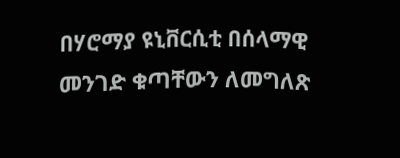በሃሮማያ ዩኒቨርሲቲ በሰላማዊ መንገድ ቁጣቸውን ለመግለጽ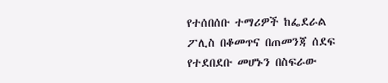የተሰበሰቡ ተማሪዎች ከፌደራል ፖሊስ በቆመጥና በጠመንጃ ሰደፍ የተደበደቡ መሆኑን በስፍራው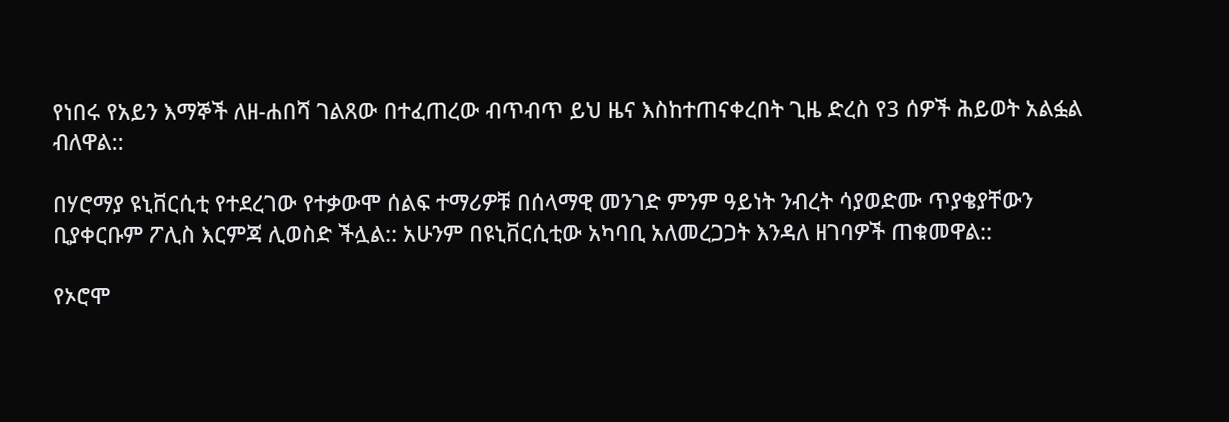የነበሩ የአይን እማኞች ለዘ-ሐበሻ ገልጸው በተፈጠረው ብጥብጥ ይህ ዜና እስከተጠናቀረበት ጊዜ ድረስ የ3 ሰዎች ሕይወት አልፏል ብለዋል::

በሃሮማያ ዩኒቨርሲቲ የተደረገው የተቃውሞ ሰልፍ ተማሪዎቹ በሰላማዊ መንገድ ምንም ዓይነት ንብረት ሳያወድሙ ጥያቄያቸውን ቢያቀርቡም ፖሊስ እርምጃ ሊወስድ ችሏል:: አሁንም በዩኒቨርሲቲው አካባቢ አለመረጋጋት እንዳለ ዘገባዎች ጠቁመዋል::

የኦሮሞ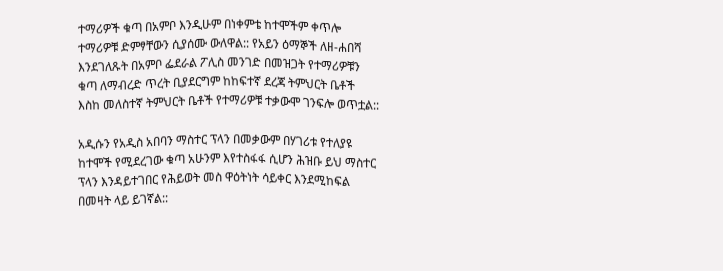ተማሪዎች ቁጣ በአምቦ እንዲሁም በነቀምቴ ከተሞችም ቀጥሎ ተማሪዎቹ ድምፃቸውን ሲያሰሙ ውለዋል:: የአይን ዕማኞች ለዘ-ሐበሻ እንደገለጹት በአምቦ ፌደራል ፖሊስ መንገድ በመዝጋት የተማሪዎቹን ቁጣ ለማብረድ ጥረት ቢያደርግም ከከፍተኛ ደረጃ ትምህርት ቤቶች እስከ መለስተኛ ትምህርት ቤቶች የተማሪዎቹ ተቃውሞ ገንፍሎ ወጥቷል::

አዲሱን የአዲስ አበባን ማስተር ፕላን በመቃውም በሃገሪቱ የተለያዩ ከተሞች የሚደረገው ቁጣ አሁንም እየተስፋፋ ሲሆን ሕዝቡ ይህ ማስተር ፕላን እንዳይተገበር የሕይወት መስ ዋዕትነት ሳይቀር እንደሚከፍል በመዛት ላይ ይገኛል::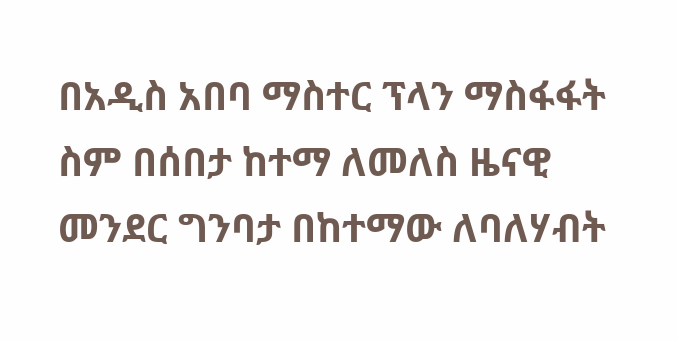በአዲስ አበባ ማስተር ፕላን ማስፋፋት ስም በሰበታ ከተማ ለመለስ ዜናዊ መንደር ግንባታ በከተማው ለባለሃብት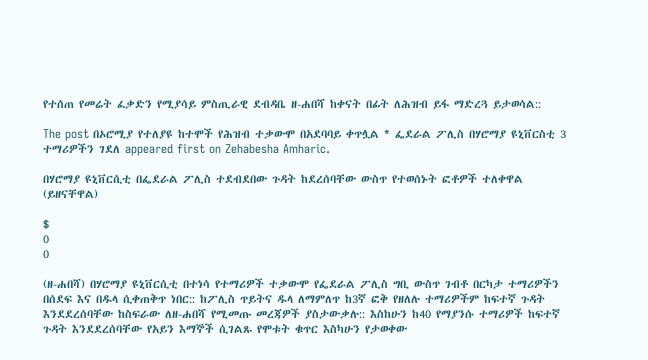የተሰጠ የመሬት ፈቃድን የሚያሳይ ምስጢራዊ ደብዳቤ ዘ-ሐበሻ ከቀናት በፊት ለሕዝብ ይፋ ማድረጓ ይታወሳል::

The post በኦሮሚያ የተለያዩ ከተሞች የሕዝብ ተቃውሞ በአደባባይ ቀጥሏል * ፌደራል ፖሊስ በሃሮማያ ዩኒቨርስቲ 3 ተማሪዎችን ገደለ appeared first on Zehabesha Amharic.

በሃሮማያ ዩኒቨርሲቲ በፌደራል ፖሊስ ተደብደበው ጉዳት ከደረሰባቸው ውስጥ የተወሰኑት ፎቶዎች ተለቀዋል (ይዘናቸዋል)

$
0
0

(ዘ-ሐበሻ) በሃሮማያ ዩኒቨርሲቲ በተነሳ የተማሪዎች ተቃውሞ የፌደራል ፖሊስ ግቢ ውስጥ ገብቶ በርካታ ተማሪዎችን በሰደፍ እና በዱላ ሲቀጠቅጥ ነበር:: ከፖሊስ ጥይትና ዱላ ለማምለጥ ከ3ኛ ፎቅ የዘለሉ ተማሪዎችም ከፍተኛ ጉዳት እንደደረሰባቸው ከስፍራው ለዘ-ሐበሻ የሚመጡ መረጃዎች ያስታውቃሉ:: እስከሁን ከ40 የማያንሱ ተማሪዎች ከፍተኛ ጉዳት እንደደረሰባቸው የአይን እማኞች ሲገልጹ የሞቱት ቁጥር እስካሁን የታወቀው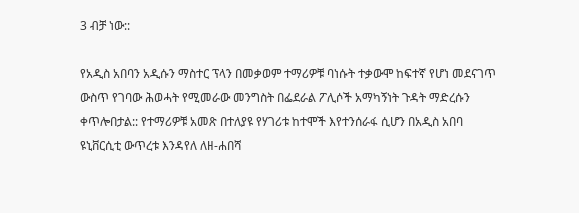3 ብቻ ነው::

የአዲስ አበባን አዲሱን ማስተር ፕላን በመቃወም ተማሪዎቹ ባነሱት ተቃውሞ ከፍተኛ የሆነ መደናገጥ ውስጥ የገባው ሕወሓት የሚመራው መንግስት በፌደራል ፖሊሶች አማካኝነት ጉዳት ማድረሱን ቀጥሎበታል:: የተማሪዎቹ አመጽ በተለያዩ የሃገሪቱ ከተሞች እየተንሰራፋ ሲሆን በአዲስ አበባ ዩኒቨርሲቲ ውጥረቱ እንዳየለ ለዘ-ሐበሻ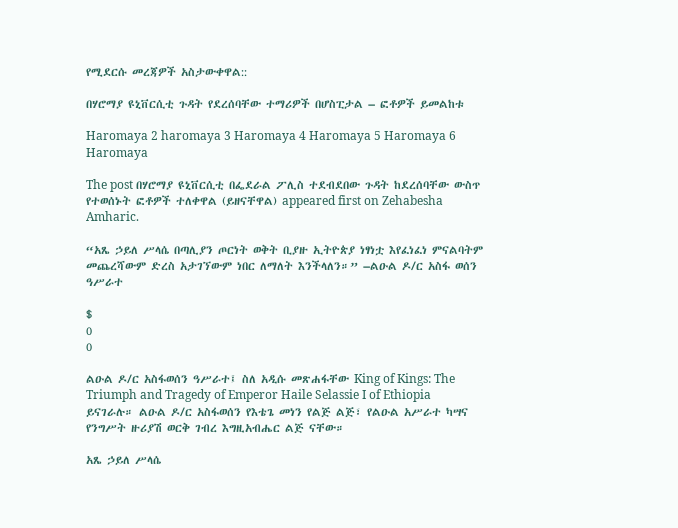የሚደርሱ መረጃዎች አስታውቀዋል::

በሃሮማያ ዩኒቨርሲቲ ጉዳት የደረሰባቸው ተማሪዎች በሆስፒታል – ፎቶዎች ይመልከቱ

Haromaya 2 haromaya 3 Haromaya 4 Haromaya 5 Haromaya 6 Haromaya

The post በሃሮማያ ዩኒቨርሲቲ በፌደራል ፖሊስ ተደብደበው ጉዳት ከደረሰባቸው ውስጥ የተወሰኑት ፎቶዎች ተለቀዋል (ይዘናቸዋል) appeared first on Zehabesha Amharic.

“አጼ ኃይለ ሥላሴ በጣሊያን ጦርነት ወቅት ቢያዙ ኢትዮጵያ ነፃነቷ እየፈነፈነ ምናልባትም መጨረሻውም ድረስ አታገኘውም ነበር ለማለት እንችላለን።” –ልዑል ዶ/ር አስፋ ወሰን ዓሥራተ

$
0
0

ልዑል ዶ/ር አስፋወሰን ዓሥራተ፤ ስለ አዲሱ መጽሐፋቸው King of Kings: The Triumph and Tragedy of Emperor Haile Selassie I of Ethiopia ይናገራሉ። ልዑል ዶ/ር አስፋወሰን የእቴጌ መነን የልጅ ልጅ፣ የልዑል አሥራተ ካሣና የንግሥት ዙሪያሽ ወርቅ ገብረ እግዚአብሔር ልጅ ናቸው።

አጼ ኃይለ ሥላሴ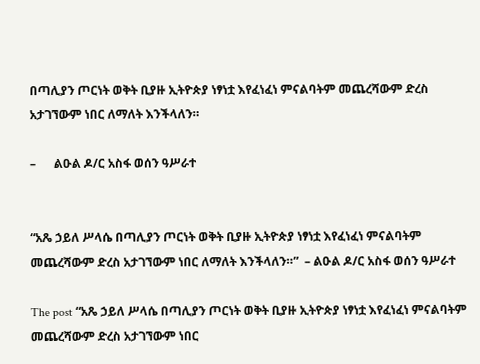በጣሊያን ጦርነት ወቅት ቢያዙ ኢትዮጵያ ነፃነቷ እየፈነፈነ ምናልባትም መጨረሻውም ድረስ አታገኘውም ነበር ለማለት እንችላለን።

–      ልዑል ዶ/ር አስፋ ወሰን ዓሥራተ


“አጼ ኃይለ ሥላሴ በጣሊያን ጦርነት ወቅት ቢያዙ ኢትዮጵያ ነፃነቷ እየፈነፈነ ምናልባትም መጨረሻውም ድረስ አታገኘውም ነበር ለማለት እንችላለን።”  – ልዑል ዶ/ር አስፋ ወሰን ዓሥራተ

The post “አጼ ኃይለ ሥላሴ በጣሊያን ጦርነት ወቅት ቢያዙ ኢትዮጵያ ነፃነቷ እየፈነፈነ ምናልባትም መጨረሻውም ድረስ አታገኘውም ነበር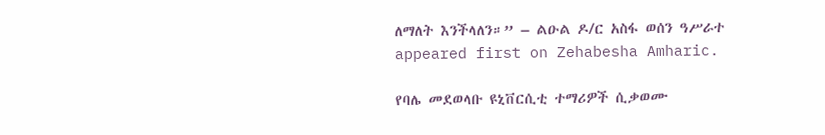ለማለት እንችላለን።” – ልዑል ዶ/ር አስፋ ወሰን ዓሥራተ appeared first on Zehabesha Amharic.

የባሌ መደወላቡ ዩኒቨርሲቲ ተማሪዎች ሲቃወሙ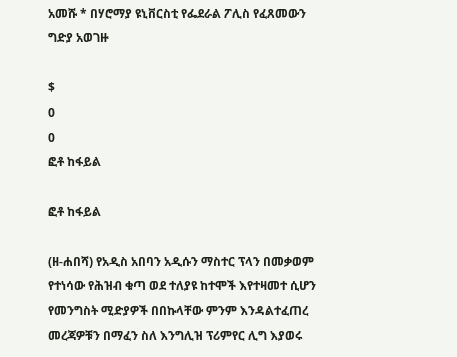አመሹ * በሃሮማያ ዩኒቨርስቲ የፌደራል ፖሊስ የፈጸመውን ግድያ አወገዙ

$
0
0
ፎቶ ከፋይል

ፎቶ ከፋይል

(ዘ-ሐበሻ) የአዲስ አበባን አዲሱን ማስተር ፕላን በመቃወም የተነሳው የሕዝብ ቁጣ ወደ ተለያዩ ከተሞች እየተዛመተ ሲሆን የመንግስት ሚድያዎች በበኩላቸው ምንም እንዳልተፈጠረ መረጃዎቹን በማፈን ስለ እንግሊዝ ፕሪምየር ሊግ እያወሩ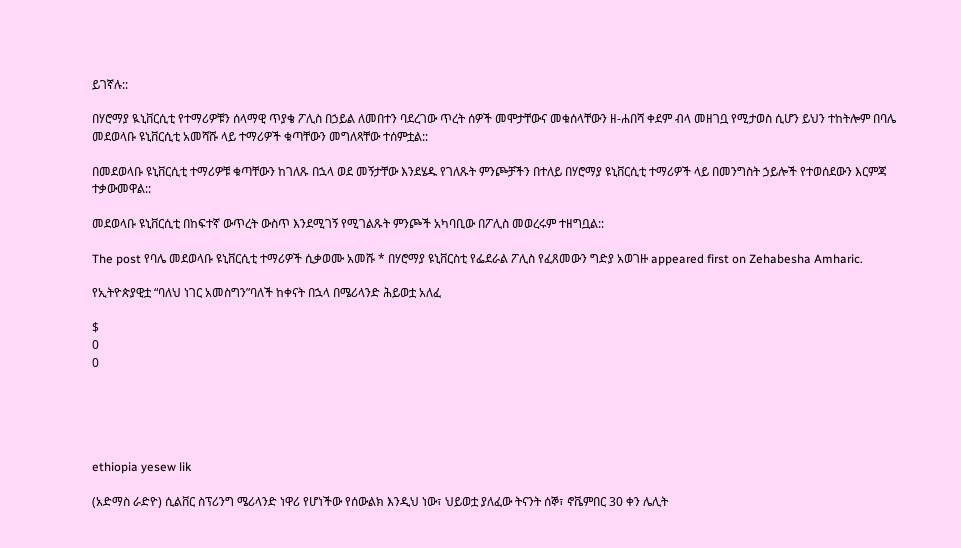ይገኛሉ::

በሃሮማያ ዪኒቨርሲቲ የተማሪዎቹን ሰላማዊ ጥያቄ ፖሊስ በኃይል ለመበተን ባደረገው ጥረት ሰዎች መሞታቸውና መቁሰላቸውን ዘ-ሐበሻ ቀደም ብላ መዘገቧ የሚታወስ ሲሆን ይህን ተከትሎም በባሌ መደወላቡ ዩኒቨርሲቲ አመሻሹ ላይ ተማሪዎች ቁጣቸውን መግለጻቸው ተሰምቷል::

በመደወላቡ ዩኒቨርሲቲ ተማሪዎቹ ቁጣቸውን ከገለጹ በኋላ ወደ መኝታቸው እንደሄዱ የገለጹት ምንጮቻችን በተለይ በሃሮማያ ዩኒቨርሲቲ ተማሪዎች ላይ በመንግስት ኃይሎች የተወሰደውን እርምጃ ተቃውመዋል::

መደወላቡ ዩኒቨርሲቲ በከፍተኛ ውጥረት ውስጥ እንደሚገኝ የሚገልጹት ምንጮች አካባቢው በፖሊስ መወረሩም ተዘግቧል::

The post የባሌ መደወላቡ ዩኒቨርሲቲ ተማሪዎች ሲቃወሙ አመሹ * በሃሮማያ ዩኒቨርስቲ የፌደራል ፖሊስ የፈጸመውን ግድያ አወገዙ appeared first on Zehabesha Amharic.

የኢትዮጵያዊቷ “ባለህ ነገር አመስግን”ባለች ከቀናት በኋላ በሜሪላንድ ሕይወቷ አለፈ

$
0
0





ethiopia yesew lik

(አድማስ ራድዮ) ሲልቨር ስፕሪንግ ሜሪላንድ ነዋሪ የሆነችው የሰውልክ እንዲህ ነው፣ ህይወቷ ያለፈው ትናንት ሰኞ፣ ኖቬምበር 30 ቀን ሌሊት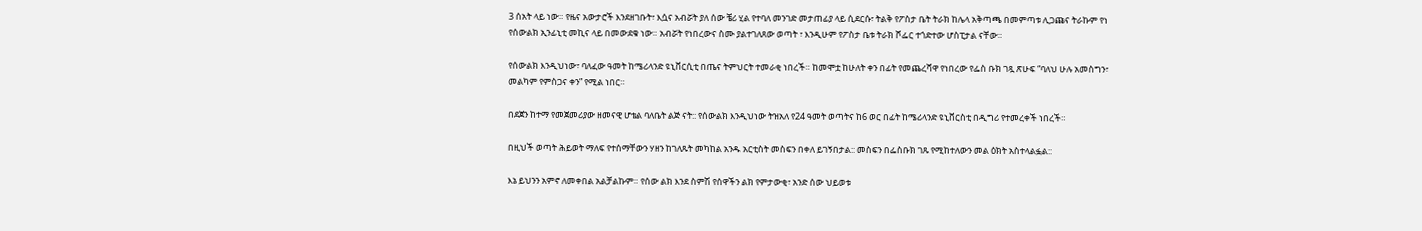3 ሰአት ላይ ነው። የዜና አውታሮች እንደዘገቡት፣ እሷና አብሯት ያለ ሰው ቼሪ ሂል የተባለ መንገድ መታጠፊያ ላይ ሲደርሱ፣ ትልቅ የፖስታ ቤት ትራክ ከሌላ አቅጣጫ በመምጣቱ ሊጋጩና ትራኩም የነ የሰውልክ ኢንፊኒቲ መኪና ላይ በመውደቁ ነው። አብሯት የነበረውና ስሙ ያልተገለጸው ወጣት ፣ እንዲሁም የፖስታ ቤቱ ትራክ ሾፌር ተጎድተው ሆስፒታል ናቸው።

የሰውልክ እንዲህነው፣ ባለፈው ዓመት ከሜሪላንድ ዩኒቨርሲቲ በጤና ትምህርት ተመራቂ ነበረች። ከመሞቷ ከሁለት ቀን በፊት የመጨረሻዋ የነበረው የፌስ ቡክ ገጿ ጽሁፍ “ባለህ ሁሉ አመስግን፣ መልካም የምስጋና ቀን” የሚል ነበር።

በደጀን ከተማ የመጀመሪያው ዘመናዊ ሆቴል ባለቤት ልጅ ናት:: የሰውልክ እንዲህነው ትዝአለ የ24 ዓመት ወጣትና ከ6 ወር በፊት ከሜሪላንድ ዩኒቨርስቲ በዲግሪ የተመረቀች ነበረች።

በዚህች ወጣት ሕይወት ማለፍ የተሰማቸውን ሃዘን ከገለጹት መካከል አንዱ አርቲስት መስፍን በቀለ ይገኝበታል:: መስፍን በፌስቡክ ገጹ የሚከተለውን መል ዕክት አስተላልፏል::

እኔ ይህንን አምኖ ለመቀበል አልቻልኩም። የሰው ልክ እንደ ስምሽ የሰዋችን ልክ የምታውቂ፣ አንድ ሰው ህይወቱ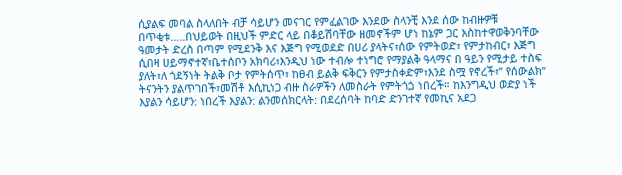ሲያልፍ መባል ስላለበት ብቻ ሳይሆን መናገር የምፈልገው እንደው ስላንቺ እንደ ሰው ከብዙዎቹ በጥቂቱ…..በህይወት በዚህች ምድር ላይ በቆይሽባቸው ዘመኖችም ሆነ ከኔም ጋር እስከተዋወቅንባቸው ዓመታት ድረስ በጣም የሚደንቅ እና እጅግ የሚወደድ በሀሪ ያላትና፣ሰው የምትወድ፣ የምታከብር፣ እጅግ ሲበዛ ሀይማኖተኛ፣ቤተሰቦን አክባሪ፣እንዲህ ነው ተብሎ ተነግሮ የማያልቅ ዓላማና በ ዓይን የሚታይ ተስፍ ያለት፣ለ ጎደኝነት ትልቅ ቦታ የምትሰጥ፣ ከፀብ ይልቅ ፍቅርን የምታስቀድም፣እንደ ስሟ የኖረች፣” የሰውልክ” ትናንትን ያልጥገበች፣መሽቶ እሲኪነጋ ብዙ ስራዎችን ለመስራት የምትጎጏ ነበረች። ከእንግዲህ ወድያ ነች እያልን ሳይሆን: ነበረች እያልን: ልንመሰክርላት: በደረሰባት ከባድ ድንገተኛ የመኪና አደጋ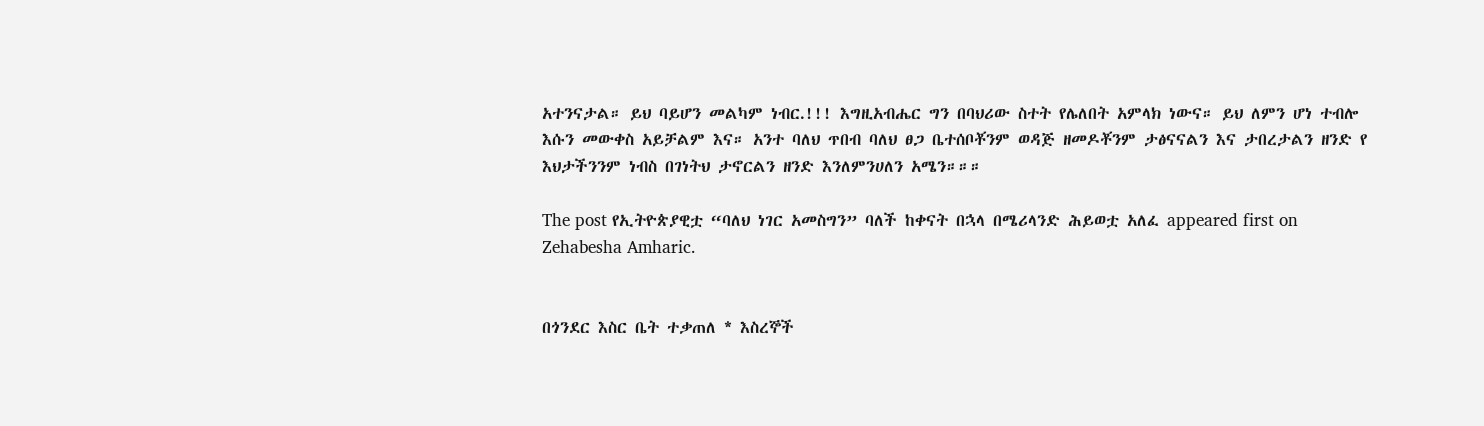አተንናታል። ይህ ባይሆን መልካም ነብር.!!! እግዚአብሔር ግን በባህሪው ስተት የሌለበት አምላክ ነውና። ይህ ለምን ሆነ ተብሎ እሱን መውቀስ አይቻልም እና። አንተ ባለህ ጥበብ ባለህ ፀጋ ቤተሰቦቾንም ወዳጅ ዘመዶቾንም ታፅናናልን እና ታበረታልን ዘንድ የ እህታችንንም ነብስ በገነትህ ታኖርልን ዘንድ እንለምንሀለን አሜን።።።

The post የኢትዮጵያዊቷ “ባለህ ነገር አመስግን” ባለች ከቀናት በኋላ በሜሪላንድ ሕይወቷ አለፈ appeared first on Zehabesha Amharic.


በጎንደር እስር ቤት ተቃጠለ * እስረኞች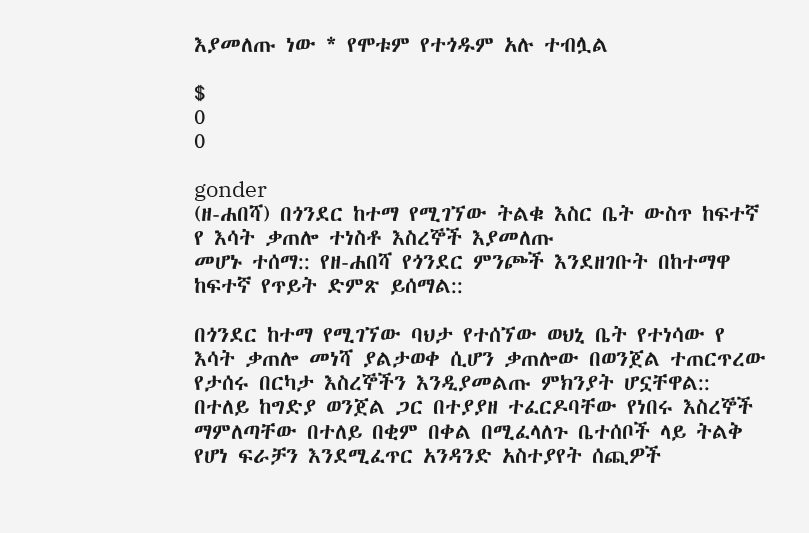እያመለጡ ነው * የሞቱም የተጎዱም አሉ ተብሏል

$
0
0

gonder
(ዘ-ሐበሻ) በጎንደር ከተማ የሚገኘው ትልቁ እስር ቤት ውስጥ ከፍተኛ የ እሳት ቃጠሎ ተነስቶ እስረኞች እያመለጡ
መሆኑ ተሰማ:: የዘ-ሐበሻ የጎንደር ምንጮች እንደዘገቡት በከተማዋ ከፍተኛ የጥይት ድምጽ ይሰማል::

በጎንደር ከተማ የሚገኘው ባህታ የተሰኘው ወህኒ ቤት የተነሳው የ እሳት ቃጠሎ መነሻ ያልታወቀ ሲሆን ቃጠሎው በወንጀል ተጠርጥረው የታሰሩ በርካታ እስረኞችን እንዲያመልጡ ምክንያት ሆኗቸዋል:: በተለይ ከግድያ ወንጀል ጋር በተያያዘ ተፈርዶባቸው የነበሩ እስረኞች ማምለጣቸው በተለይ በቂም በቀል በሚፈላለጉ ቤተሰቦች ላይ ትልቅ የሆነ ፍራቻን እንደሚፈጥር አንዳንድ አስተያየት ሰጪዎች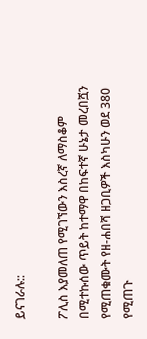ይናገራሉ::

ፖሊስ እያመለጠ የሚገኘውን እስረኛ ለማስቆም በሚተኩሰው ጥይት ከተማዋ በከፍተኛ ሁኔታ መረበሿን የሚጠቁሙት የዘ-ሐበሻ ዘጋቢዎች እስካሁን ወደ 380 የሚጠጉ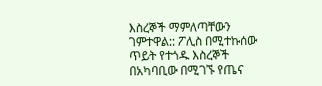እስረኞች ማምለጣቸውን ገምተዋል:: ፖሊስ በሚተኩሰው ጥይት የተጎዱ እስረኞች በአካባቢው በሚገኙ የጤና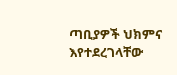ጣቢያዎች ህክምና እየተደረገላቸው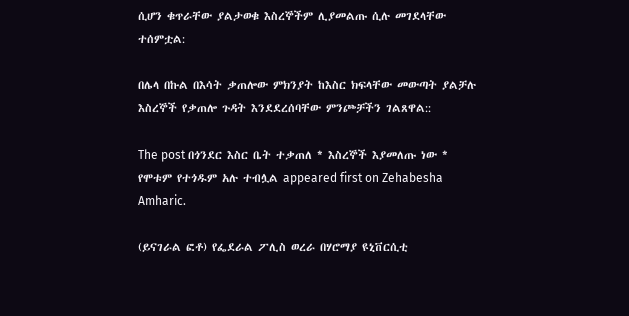ሲሆን ቁጥራቸው ያልታወቁ እስረኞችም ሊያመልጡ ሲሉ መገደላቸው ተሰምቷል:

በሌላ በኩል በእሳት ቃጠሎው ምክንያት ከእስር ክፍላቸው መውጣት ያልቻሉ እስረኞች የቃጠሎ ጉዳት እንደደረሰባቸው ምንጮቻችን ገልጸዋል::

The post በጎንደር እስር ቤት ተቃጠለ * እስረኞች እያመለጡ ነው * የሞቱም የተጎዱም አሉ ተብሏል appeared first on Zehabesha Amharic.

(ይናገራል ፎቶ) የፌደራል ፖሊስ ወረራ በሃሮማያ ዩኒቨርሲቲ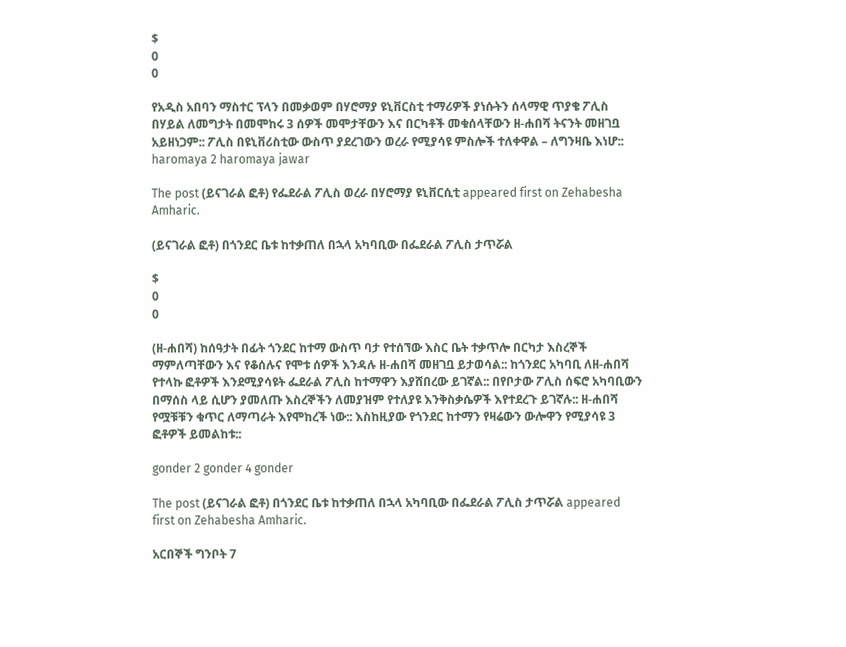$
0
0

የአዲስ አበባን ማስተር ፕላን በመቃወም በሃሮማያ ዩኒቨርስቲ ተማሪዎች ያነሱትን ሰላማዊ ጥያቄ ፖሊስ በሃይል ለመግታት በመሞከሩ 3 ሰዎች መሞታቸውን እና በርካቶች መቁሰላቸውን ዘ-ሐበሻ ትናንት መዘገቧ አይዘነጋም:: ፖሊስ በዩኒቨሪስቲው ውስጥ ያደረገውን ወረራ የሚያሳዩ ምስሎች ተለቀዋል – ለግንዛቤ እነሆ::
haromaya 2 haromaya jawar

The post (ይናገራል ፎቶ) የፌደራል ፖሊስ ወረራ በሃሮማያ ዩኒቨርሲቲ appeared first on Zehabesha Amharic.

(ይናገራል ፎቶ) በጎንደር ቤቱ ከተቃጠለ በኋላ አካባቢው በፌደራል ፖሊስ ታጥሯል

$
0
0

(ዘ-ሐበሻ) ከሰዓታት በፊት ጎንደር ከተማ ውስጥ ባታ የተሰኘው እስር ቤት ተቃጥሎ በርካታ እስረኞች ማምለጣቸውን እና የቆሰሉና የሞቱ ሰዎች እንዳሉ ዘ-ሐበሻ መዘገቧ ይታወሳል:: ከጎንደር አካባቢ ለዘ-ሐበሻ የተላኩ ፎቶዎች እንደሚያሳዩት ፌደራል ፖሊስ ከተማዋን እያሸበረው ይገኛል:: በየቦታው ፖሊስ ሰፍሮ አካባቢውን በማሰስ ላይ ሲሆን ያመለጡ እስረኞችን ለመያዝም የተለያዩ እንቅስቃሴዎች እየተደረጉ ይገኛሉ:: ዘ-ሐበሻ የሟቹቹን ቁጥር ለማጣራት እየሞከረች ነው:: እስከዚያው የጎንደር ከተማን የዛሬውን ውሎዋን የሚያሳዩ 3 ፎቶዎች ይመልከቱ::

gonder 2 gonder 4 gonder

The post (ይናገራል ፎቶ) በጎንደር ቤቱ ከተቃጠለ በኋላ አካባቢው በፌደራል ፖሊስ ታጥሯል appeared first on Zehabesha Amharic.

አርበኞች ግንቦት 7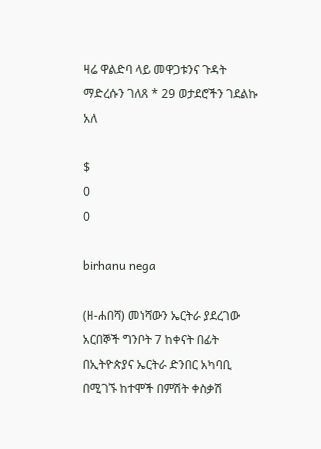ዛሬ ዋልድባ ላይ መዋጋቱንና ጉዳት ማድረሱን ገለጸ * 29 ወታደሮችን ገደልኩ አለ

$
0
0

birhanu nega

(ዘ-ሐበሻ) መነሻውን ኤርትራ ያደረገው አርበኞች ግንቦት 7 ከቀናት በፊት በኢትዮጵያና ኤርትራ ድንበር አካባቢ በሚገኙ ከተሞች በምሽት ቀስቃሽ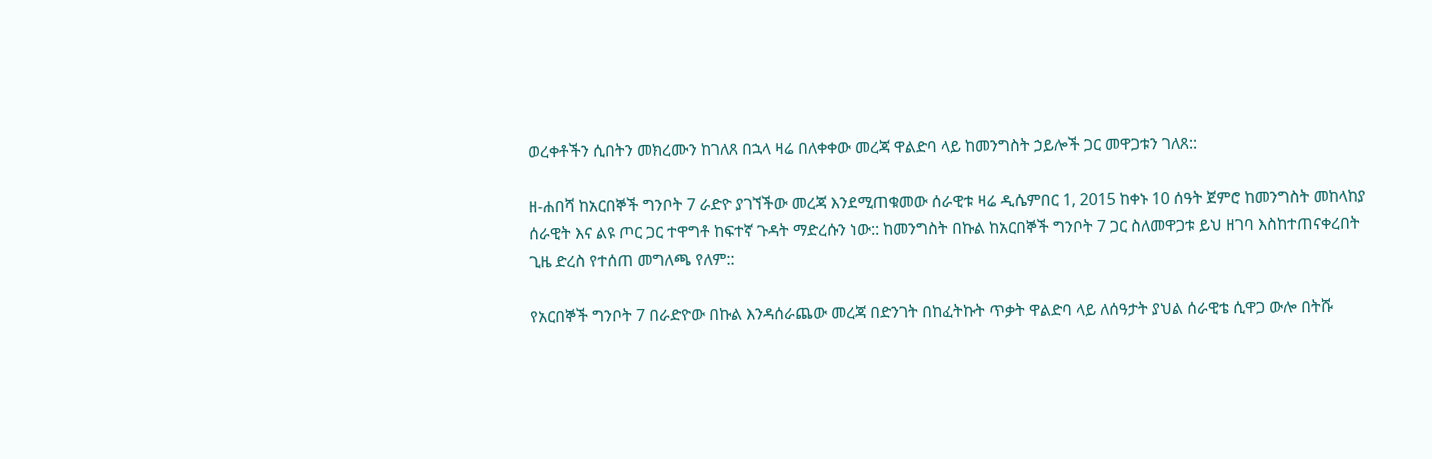ወረቀቶችን ሲበትን መክረሙን ከገለጸ በኋላ ዛሬ በለቀቀው መረጃ ዋልድባ ላይ ከመንግስት ኃይሎች ጋር መዋጋቱን ገለጸ::

ዘ-ሐበሻ ከአርበኞች ግንቦት 7 ራድዮ ያገኘችው መረጃ እንደሚጠቁመው ሰራዊቱ ዛሬ ዲሴምበር 1, 2015 ከቀኑ 10 ሰዓት ጀምሮ ከመንግስት መከላከያ ሰራዊት እና ልዩ ጦር ጋር ተዋግቶ ከፍተኛ ጉዳት ማድረሱን ነው:: ከመንግስት በኩል ከአርበኞች ግንቦት 7 ጋር ስለመዋጋቱ ይህ ዘገባ እስከተጠናቀረበት ጊዜ ድረስ የተሰጠ መግለጫ የለም::

የአርበኞች ግንቦት 7 በራድዮው በኩል እንዳሰራጨው መረጃ በድንገት በከፈትኩት ጥቃት ዋልድባ ላይ ለሰዓታት ያህል ሰራዊቴ ሲዋጋ ውሎ በትሹ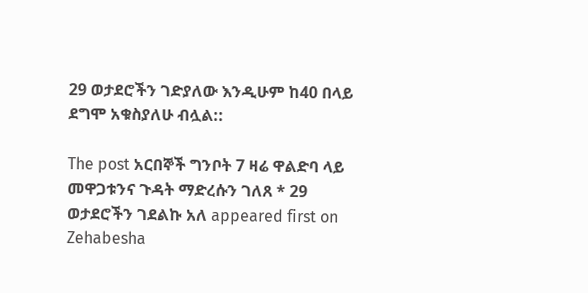29 ወታደሮችን ገድያለው እንዲሁም ከ40 በላይ ደግሞ አቁስያለሁ ብሏል::

The post አርበኞች ግንቦት 7 ዛሬ ዋልድባ ላይ መዋጋቱንና ጉዳት ማድረሱን ገለጸ * 29 ወታደሮችን ገደልኩ አለ appeared first on Zehabesha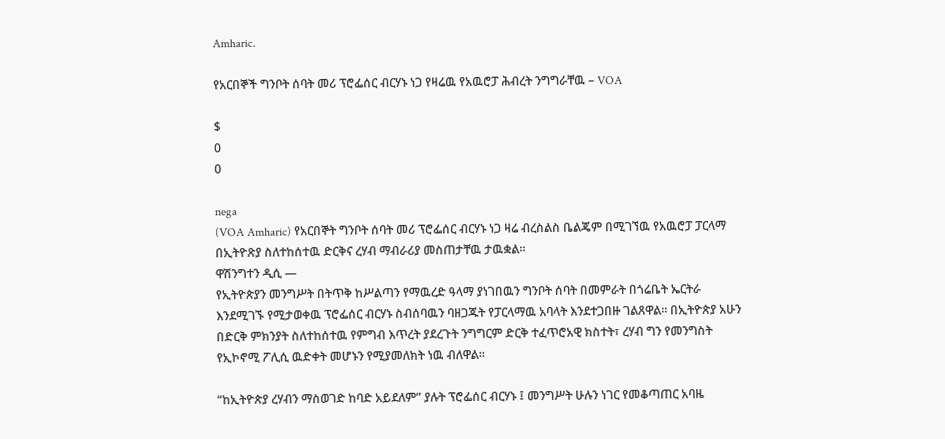Amharic.

የአርበኞች ግንቦት ሰባት መሪ ፕሮፌሰር ብርሃኑ ነጋ የዛሬዉ የአዉሮፓ ሕብረት ንግግራቸዉ – VOA

$
0
0

nega
(VOA Amharic) የአርበኞት ግንቦት ሰባት መሪ ፕሮፌሰር ብርሃኑ ነጋ ዛሬ ብረስልስ ቤልጄም በሚገኘዉ የአዉሮፓ ፓርላማ በኢትዮጽያ ስለተከሰተዉ ድርቅና ረሃብ ማብራሪያ መስጠታቸዉ ታዉቋል።
ዋሽንግተን ዲሲ —
የኢትዮጵያን መንግሥት በትጥቅ ከሥልጣን የማዉረድ ዓላማ ያነገበዉን ግንቦት ሰባት በመምራት በጎሬቤት ኤርትራ እንደሚገኙ የሚታወቀዉ ፕሮፌሰር ብርሃኑ ስብሰባዉን ባዘጋጁት የፓርላማዉ አባላት እንደተጋበዙ ገልጸዋል። በኢትዮጵያ አሁን በድርቅ ምክንያት ስለተከሰተዉ የምግብ እጥረት ያደረጉት ንግግርም ድርቅ ተፈጥሮአዊ ክስተት፣ ረሃብ ግን የመንግስት የኢኮኖሚ ፖሊሲ ዉድቀት መሆኑን የሚያመለክት ነዉ ብለዋል።

“ከኢትዮጵያ ረሃብን ማስወገድ ከባድ አይደለም” ያሉት ፕሮፌሰር ብርሃኑ ፤ መንግሥት ሁሉን ነገር የመቆጣጠር አባዜ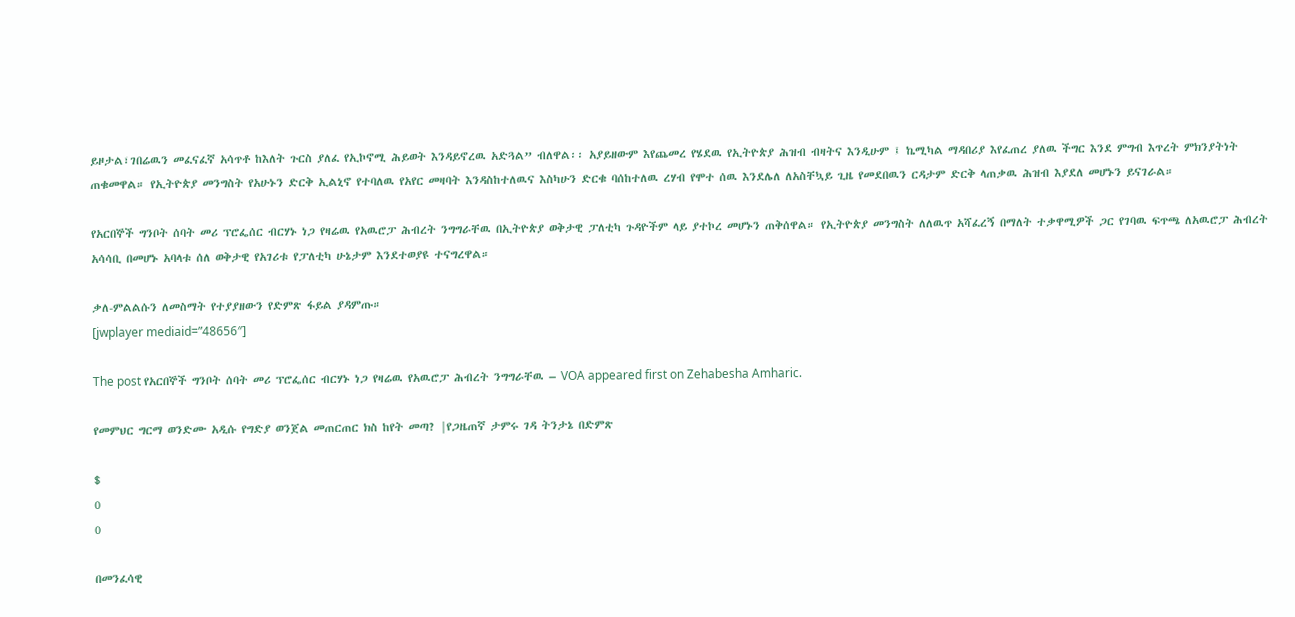ይዞታል፣ገበሬዉን መፈናፈኛ አሳጥቶ ከእለት ጉርስ ያለፈ የኢኮኖሚ ሕይወት እንዳይኖረዉ አድጓል” ብለዋል፡፡ አያይዘውም እየጨመረ የሄደዉ የኢትዮጵያ ሕዝብ ብዛትና እንዲሁም ፤ ኬሚካል ማዳበሪያ እየፈጠረ ያለዉ ችግር እንደ ምግብ እጥረት ምክንያትነት ጠቁመዋል። የኢትዮጵያ መንግስት የአሁኑን ድርቅ ኢልኒኖ የተባለዉ የአየር መዛባት እንዳስከተለዉና እስካሁን ድርቁ ባሰከተለዉ ረሃብ የሞተ ሰዉ እንደሌለ ለአስቸኳይ ጊዜ የመደበዉን ርዳታም ድርቅ ላጠቃዉ ሕዝብ እያደለ መሆኑን ይናገራል።

የአርበኞች ግንቦት ሰባት መሪ ፕሮፌሰር ብርሃኑ ነጋ የዛሬዉ የአዉሮፓ ሕብረት ንግግራቸዉ በኢትዮጵያ ወቅታዊ ፓለቲካ ጉዳዮችም ላይ ያተኮረ መሆኑን ጠቅሰዋል። የኢትዮጵያ መንግስት ለለዉጥ አሻፈረኝ በማለት ተቃዋሚዎች ጋር የገባዉ ፍጥጫ ለአዉሮፓ ሕብረት አሳሳቢ በመሆኑ አባላቱ ሰለ ወቅታዊ የአገሪቱ የፓለቲካ ሁኔታም እንደተወያዩ ተናግረዋል።

ቃለ-ምልልሱን ለመስማት የተያያዘውን የድምጽ ፋይል ያዳምጡ።
[jwplayer mediaid=”48656″]

The post የአርበኞች ግንቦት ሰባት መሪ ፕሮፌሰር ብርሃኑ ነጋ የዛሬዉ የአዉሮፓ ሕብረት ንግግራቸዉ – VOA appeared first on Zehabesha Amharic.

የመምህር ግርማ ወንድሙ አዲሱ የግድያ ወንጀል መጠርጠር ክስ ከየት መጣ? |የጋዜጠኛ ታምሩ ገዳ ትንታኔ በድምጽ

$
0
0

በመንፈሳዊ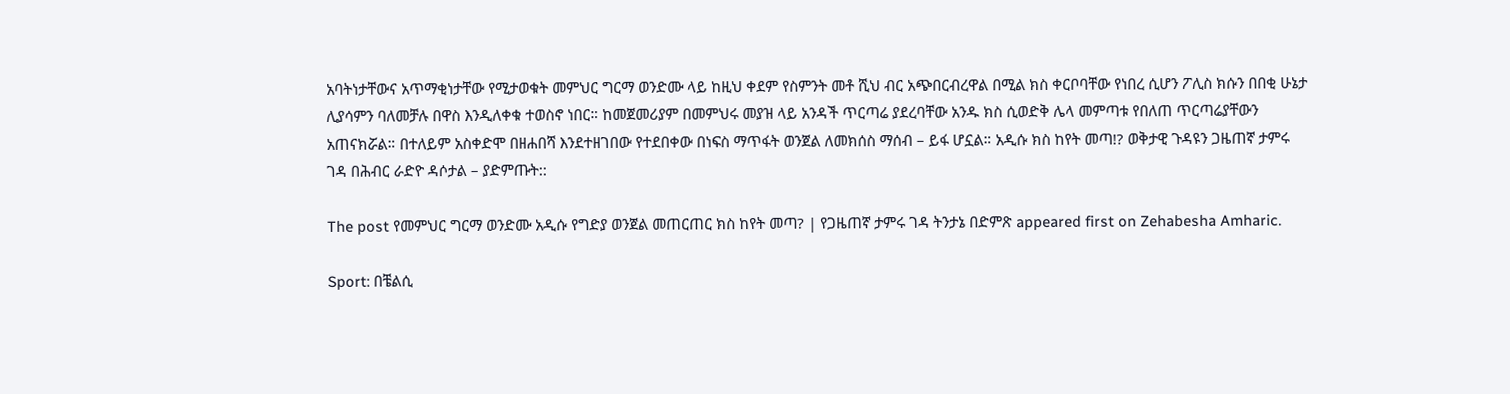አባትነታቸውና አጥማቂነታቸው የሚታወቁት መምህር ግርማ ወንድሙ ላይ ከዚህ ቀደም የስምንት መቶ ሺህ ብር አጭበርብረዋል በሚል ክስ ቀርቦባቸው የነበረ ሲሆን ፖሊስ ክሱን በበቂ ሁኔታ ሊያሳምን ባለመቻሉ በዋስ እንዲለቀቁ ተወስኖ ነበር። ከመጀመሪያም በመምህሩ መያዝ ላይ አንዳች ጥርጣሬ ያደረባቸው አንዱ ክስ ሲወድቅ ሌላ መምጣቱ የበለጠ ጥርጣሬያቸውን አጠናክሯል። በተለይም አስቀድሞ በዘሐበሻ እንደተዘገበው የተደበቀው በነፍስ ማጥፋት ወንጀል ለመክሰስ ማሰብ – ይፋ ሆኗል። አዲሱ ክስ ከየት መጣ!? ወቅታዊ ጉዳዩን ጋዜጠኛ ታምሩ ገዳ በሕብር ራድዮ ዳሶታል – ያድምጡት::

The post የመምህር ግርማ ወንድሙ አዲሱ የግድያ ወንጀል መጠርጠር ክስ ከየት መጣ? | የጋዜጠኛ ታምሩ ገዳ ትንታኔ በድምጽ appeared first on Zehabesha Amharic.

Sport: በቼልሲ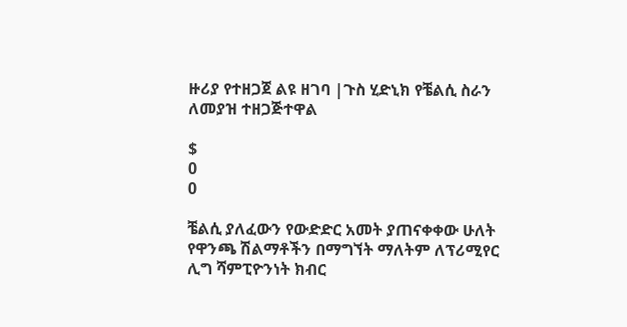ዙሪያ የተዘጋጀ ልዩ ዘገባ |ጉስ ሂድኒክ የቼልሲ ስራን ለመያዝ ተዘጋጅተዋል

$
0
0

ቼልሲ ያለፈውን የውድድር አመት ያጠናቀቀው ሁለት የዋንጫ ሽልማቶችን በማግኘት ማለትም ለፕሪሚየር ሊግ ሻምፒዮንነት ክብር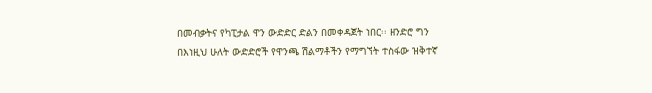በመብቃትና የካፒታል ዋን ውድድር ድልን በመቀዳጀት ነበር፡፡ ዘንድሮ ግን በእነዚህ ሁለት ውድድሮች የዋንጫ ሽልማቶችን የማግኘት ተስፋው ዝቅተኛ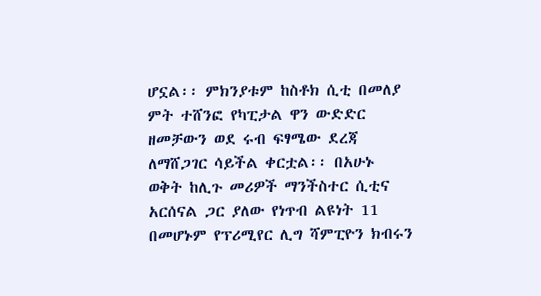ሆኗል፡፡ ምክንያቱም ከስቶክ ሲቲ በመለያ ምት ተሸንፎ የካፒታል ዋን ውድድር ዘመቻውን ወደ ሩብ ፍፃሜው ደረጃ ለማሸጋገር ሳይችል ቀርቷል፡፡ በአሁኑ ወቅት ከሊጉ መሪዎች ማንችስተር ሲቲና አርሰናል ጋር ያለው የነጥብ ልዩነት 11 በመሆኑም የፕሪሚየር ሊግ ሻምፒዮን ክብሩን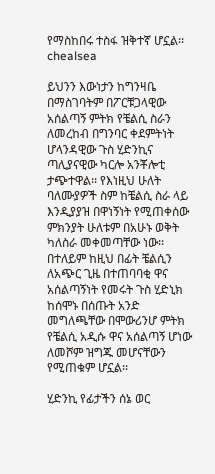የማስከበሩ ተስፋ ዝቅተኛ ሆኗል፡፡
chealsea

ይህንን እውነታን ከግንዛቤ በማስገባትም በፖርቹጋላዊው አሰልጣኝ ምትክ የቼልሲ ስራን ለመረከብ በግንባር ቀደምትነት ሆላንዳዊው ጉስ ሂድንኪና ጣሊያናዊው ካርሎ አንቾሎቲ ታጭተዋል፡፡ የእነዚህ ሁለት ባለሙያዎች ስም ከቼልሲ ስራ ላይ እንዲያያዝ በዋነኝነት የሚጠቀሰው ምክንያት ሁለቱም በአሁኑ ወቅት ካለስራ መቀመጣቸው ነው፡፡ በተለይም ከዚህ በፊት ቼልሲን ለአጭር ጊዜ በተጠባባቂ ዋና አሰልጣኝነት የመሩት ጉስ ሂድኒክ ከሰሞኑ በሰጡት አንድ መግለጫቸው በሞውሪንሆ ምትክ የቼልሲ አዲሱ ዋና አሰልጣኝ ሆነው ለመሾም ዝግጁ መሆናቸውን የሚጠቁም ሆኗል፡፡

ሂድንኪ የፊታችን ሰኔ ወር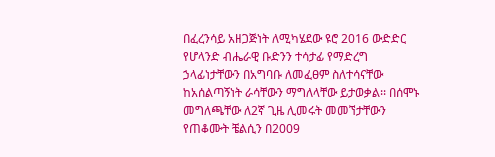በፈረንሳይ አዘጋጅነት ለሚካሄደው ዩሮ 2016 ውድድር የሆላንድ ብሔራዊ ቡድንን ተሳታፊ የማድረግ ኃላፊነታቸውን በአግባቡ ለመፈፀም ስለተሳናቸው ከአሰልጣኝነት ራሳቸውን ማግለላቸው ይታወቃል፡፡ በሰሞኑ መግለጫቸው ለ2ኛ ጊዜ ሊመሩት መመኘታቸውን የጠቆሙት ቼልሲን በ2009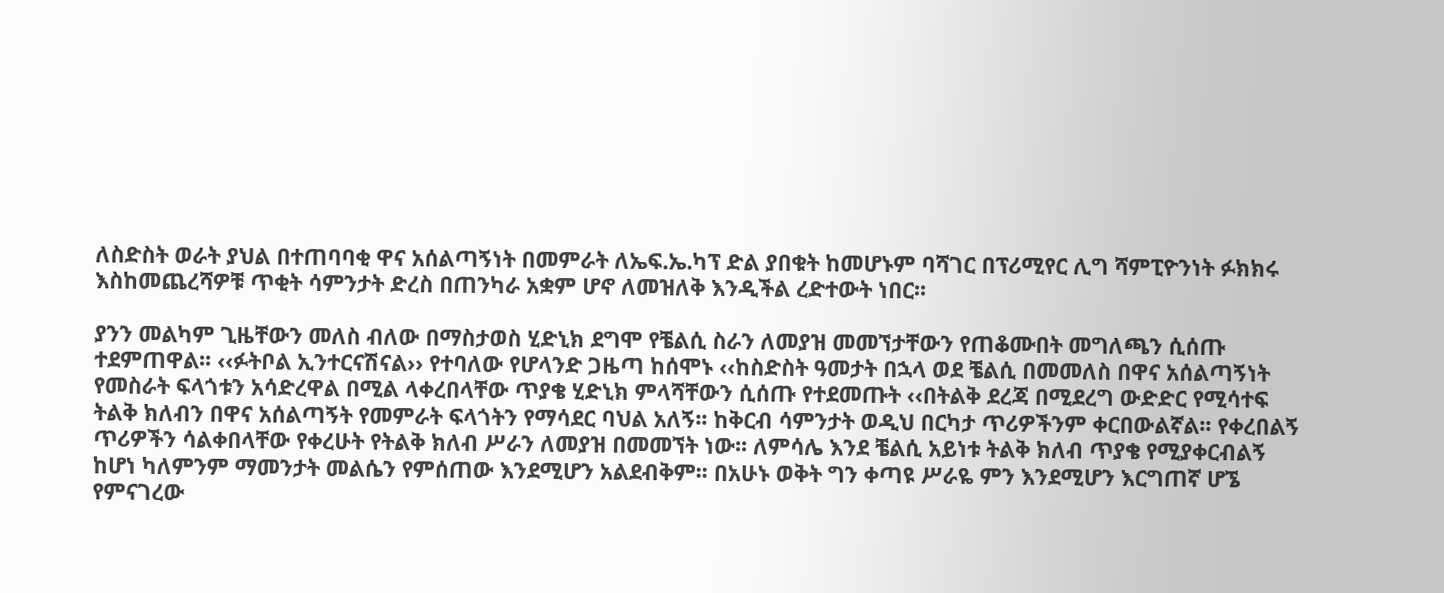ለስድስት ወራት ያህል በተጠባባቂ ዋና አሰልጣኝነት በመምራት ለኤፍ.ኤ.ካፕ ድል ያበቁት ከመሆኑም ባሻገር በፕሪሚየር ሊግ ሻምፒዮንነት ፉክክሩ እስከመጨረሻዎቹ ጥቂት ሳምንታት ድረስ በጠንካራ አቋም ሆኖ ለመዝለቅ እንዲችል ረድተውት ነበር፡፡

ያንን መልካም ጊዜቸውን መለስ ብለው በማስታወስ ሂድኒክ ደግሞ የቼልሲ ስራን ለመያዝ መመኘታቸውን የጠቆሙበት መግለጫን ሲሰጡ ተደምጠዋል፡፡ ‹‹ፉትቦል ኢንተርናሽናል›› የተባለው የሆላንድ ጋዜጣ ከሰሞኑ ‹‹ከስድስት ዓመታት በኋላ ወደ ቼልሲ በመመለስ በዋና አሰልጣኝነት የመስራት ፍላጎቱን አሳድረዋል በሚል ላቀረበላቸው ጥያቄ ሂድኒክ ምላሻቸውን ሲሰጡ የተደመጡት ‹‹በትልቅ ደረጃ በሚደረግ ውድድር የሚሳተፍ ትልቅ ክለብን በዋና አሰልጣኝት የመምራት ፍላጎትን የማሳደር ባህል አለኝ፡፡ ከቅርብ ሳምንታት ወዲህ በርካታ ጥሪዎችንም ቀርበውልኛል፡፡ የቀረበልኝ ጥሪዎችን ሳልቀበላቸው የቀረሁት የትልቅ ክለብ ሥራን ለመያዝ በመመኘት ነው፡፡ ለምሳሌ እንደ ቼልሲ አይነቱ ትልቅ ክለብ ጥያቄ የሚያቀርብልኝ ከሆነ ካለምንም ማመንታት መልሴን የምሰጠው እንደሚሆን አልደብቅም፡፡ በአሁኑ ወቅት ግን ቀጣዩ ሥራዬ ምን እንደሚሆን እርግጠኛ ሆኜ የምናገረው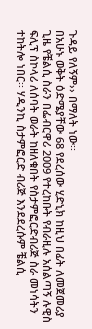ጉዳይ የለኝም›› በማለት ነው፡፡
በአሁኑ ወቅት ዕድሜያቸው 68 የደረሰው ሂድኒክ ከዚህ በፊት ለመጀመሪያ ጊዜ የቼልሲ ስራን በፌብርዋሪ 2009 የተረከቡት የብራዚሉ አሰልጣኝ ሉዊስ ፍሊፕ ስኮላሪ ለሰባት ወራት ከዘለቁበት የስታምፎርድብሪጅ ስራ መነሳትን ተከትሎ ነበር፡፡ ሃዲንኪ ስታምፎርድ ብሪጅ እንደደረሱም ቼልሲ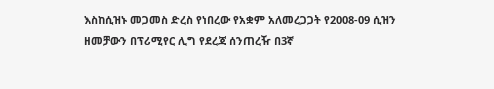እስከሲዝኑ መጋመስ ድረስ የነበረው የአቋም አለመረጋጋት የ2008-09 ሲዝን ዘመቻውን በፕሪሚየር ሊግ የደረጃ ሰንጠረዥ በ3ኛ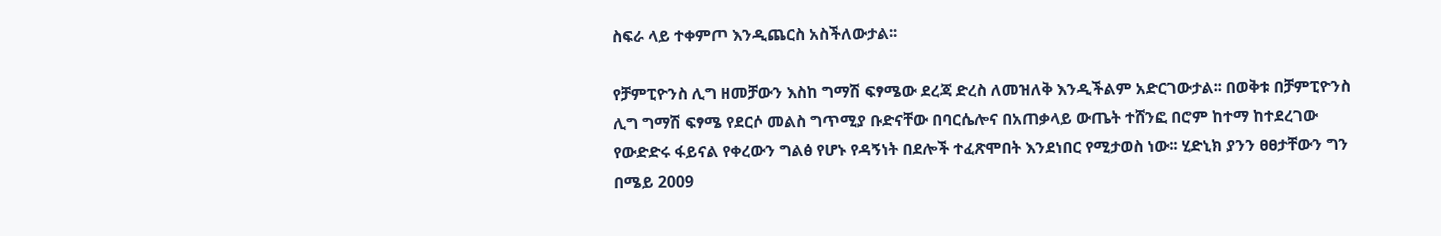ስፍራ ላይ ተቀምጦ እንዲጨርስ አስችለውታል፡፡

የቻምፒዮንስ ሊግ ዘመቻውን እስከ ግማሽ ፍፃሜው ደረጃ ድረስ ለመዝለቅ እንዲችልም አድርገውታል፡፡ በወቅቱ በቻምፒዮንስ ሊግ ግማሽ ፍፃሜ የደርሶ መልስ ግጥሚያ ቡድናቸው በባርሴሎና በአጠቃላይ ውጤት ተሸንፎ በሮም ከተማ ከተደረገው የውድድሩ ፋይናል የቀረውን ግልፅ የሆኑ የዳኝነት በደሎች ተፈጽሞበት እንደነበር የሚታወስ ነው፡፡ ሂድኒክ ያንን ፀፀታቸውን ግን በሜይ 2009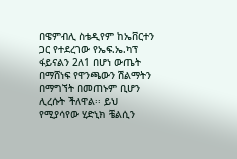በዌምብሊ ስቴዲየም ከኤቨርተን ጋር የተደረገው የኤፍ.ኤ.ካፕ ፋይናልን 2ለ1 በሆነ ውጤት በማሸነፍ የዋንጫውን ሽልማትን በማግኘት በመጠኑም ቢሆን ሊረሱት ችለዋል፡፡ ይህ የሚያሳየው ሂድኒክ ቼልሲን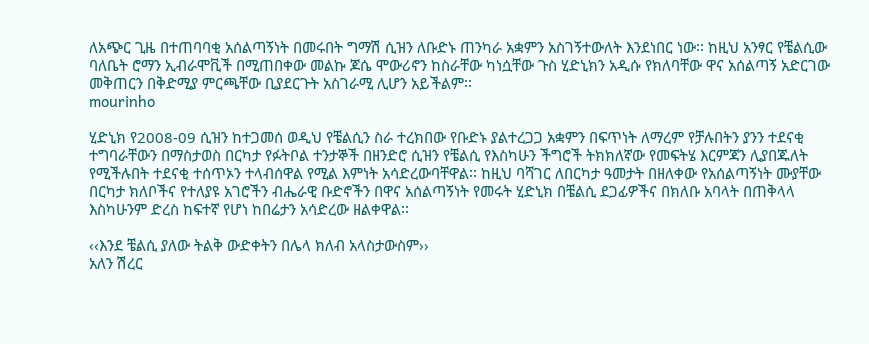ለአጭር ጊዜ በተጠባባቂ አሰልጣኝነት በመሩበት ግማሽ ሲዝን ለቡድኑ ጠንካራ አቋምን አስገኝተውለት እንደነበር ነው፡፡ ከዚህ አንፃር የቼልሲው ባለቤት ሮማን ኢብራሞቪች በሚጠበቀው መልኩ ጆሴ ሞውሪኖን ከስራቸው ካነሷቸው ጉስ ሂድኒክን አዲሱ የክለባቸው ዋና አሰልጣኝ አድርገው መቅጠርን በቅድሚያ ምርጫቸው ቢያደርጉት አስገራሚ ሊሆን አይችልም፡፡
mourinho

ሂድኒክ የ2008-09 ሲዝን ከተጋመሰ ወዲህ የቼልሲን ስራ ተረክበው የቡድኑ ያልተረጋጋ አቋምን በፍጥነት ለማረም የቻሉበትን ያንን ተደናቂ ተግባራቸውን በማስታወስ በርካታ የፉትቦል ተንታኞች በዘንድሮ ሲዝን የቼልሲ የእስካሁን ችግሮች ትክክለኛው የመፍትሄ እርምጃን ሊያበጁለት የሚችሉበት ተደናቂ ተሰጥኦን ተላብሰዋል የሚል እምነት አሳድረውባቸዋል፡፡ ከዚህ ባሻገር ለበርካታ ዓመታት በዘለቀው የአሰልጣኝነት ሙያቸው በርካታ ክለቦችና የተለያዩ አገሮችን ብሔራዊ ቡድኖችን በዋና አሰልጣኝነት የመሩት ሂድኒክ በቼልሲ ደጋፊዎችና በክለቡ አባላት በጠቅላላ እስካሁንም ድረስ ከፍተኛ የሆነ ከበሬታን አሳድረው ዘልቀዋል፡፡

‹‹እንደ ቼልሲ ያለው ትልቅ ውድቀትን በሌላ ክለብ አላስታውስም››
አለን ሽረር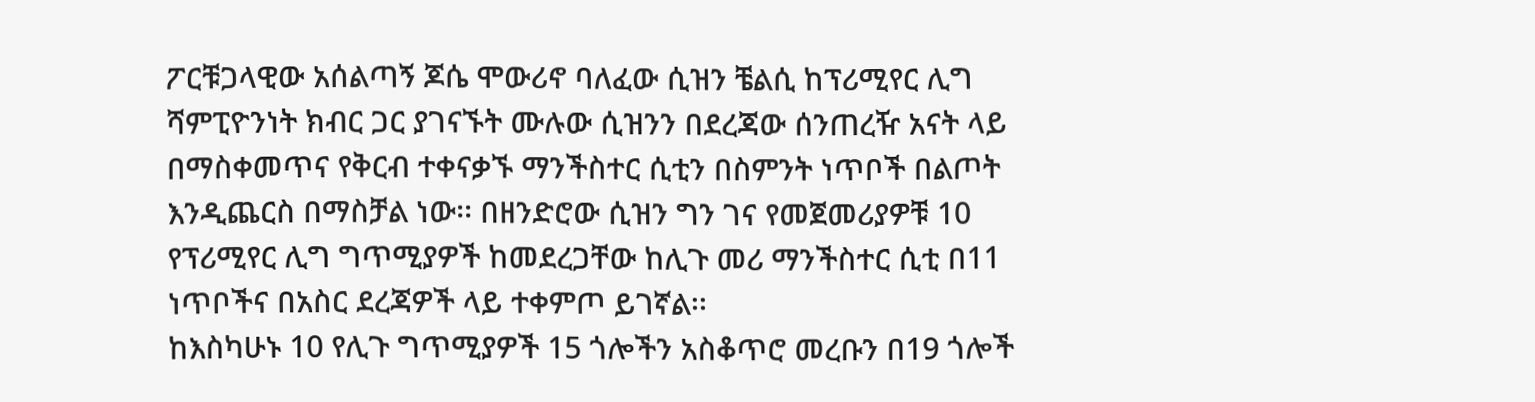ፖርቹጋላዊው አሰልጣኝ ጆሴ ሞውሪኖ ባለፈው ሲዝን ቼልሲ ከፕሪሚየር ሊግ ሻምፒዮንነት ክብር ጋር ያገናኙት ሙሉው ሲዝንን በደረጃው ሰንጠረዥ አናት ላይ በማስቀመጥና የቅርብ ተቀናቃኙ ማንችስተር ሲቲን በስምንት ነጥቦች በልጦት እንዲጨርስ በማስቻል ነው፡፡ በዘንድሮው ሲዝን ግን ገና የመጀመሪያዎቹ 10 የፕሪሚየር ሊግ ግጥሚያዎች ከመደረጋቸው ከሊጉ መሪ ማንችስተር ሲቲ በ11 ነጥቦችና በአስር ደረጃዎች ላይ ተቀምጦ ይገኛል፡፡
ከእስካሁኑ 10 የሊጉ ግጥሚያዎች 15 ጎሎችን አስቆጥሮ መረቡን በ19 ጎሎች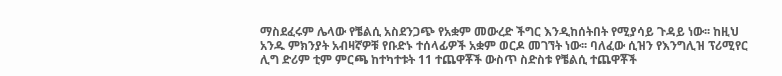ማስደፈሩም ሌላው የቼልሲ አስደንጋጭ የአቋም መውረድ ችግር እንዲከሰትበት የሚያሳይ ጉዳይ ነው፡፡ ከዚህ አንዱ ምክንያት አብዛኛዎቹ የቡድኑ ተሰላፊዎች አቋም ወርዶ መገኘት ነው፡፡ ባለፈው ሲዝን የእንግሊዝ ፕሪሚየር ሊግ ድሪም ቲም ምርጫ ከተካተቱት 11 ተጨዋቾች ውስጥ ስድስቱ የቼልሲ ተጨዋቾች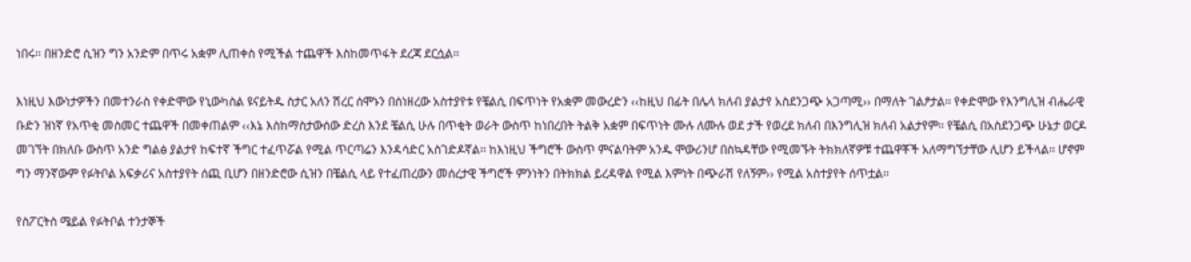ነበሩ፡፡ በዘንድሮ ሲዝን ግን አንድም በጥሩ አቋም ሊጠቀስ የሚችል ተጨዋች እስከመጥፋት ደረጃ ደርሷል፡፡

እነዚህ እውነታዎችን በመተንራስ የቀድሞው የኒውካስል ዩናይትዱ ስታር አለን ሽረር ሰሞኑን በሰነዘረው አስተያየቱ የቼልሲ በፍጥነት የአቋም መውረድን ‹‹ከዚህ በፊት በሌላ ክለብ ያልታየ አስደንጋጭ አጋጣሚ›› በማለት ገልፆታል፡፡ የቀድሞው የእንግሊዝ ብሔራዊ ቡድን ዝነኛ የአጥቂ መስመር ተጨዋች በመቀጠልም ‹‹እኔ እስከማስታውሰው ድረስ እንደ ቼልሲ ሁሉ በጥቂት ወራት ውስጥ ከነበረበት ትልቅ አቋም በፍጥነት ሙሉ ለሙሉ ወደ ታች የወረደ ክለብ በእንግሊዝ ክለብ አልታየም፡፡ የቼልሲ በአስደንጋጭ ሁኔታ ወርዶ መገኘት በክለቡ ውስጥ አንድ ግልፅ ያልታየ ከፍተኛ ችግር ተፈጥሯል የሚል ጥርጣሬን እንዳሳድር አስገድዶኛል፡፡ ከእነዚህ ችግሮች ውስጥ ምናልባትም አንዱ ሞውሪንሆ በስኳዳቸው የሚመኙት ትክክለኛዎቹ ተጨዋቾች አለማግኘታቸው ሊሆን ይችላል፡፡ ሆኖም ግን ማንኛውም የፉትቦል አፍቃሪና አስተያየት ሰጪ ቢሆን በዘንድሮው ሲዝን በቼልሲ ላይ የተፈጠረውን መሰረታዊ ችግሮች ምንነትን በትክክል ይረዳዋል የሚል እምነት በጭራሽ የለኝም›› የሚል አስተያየት ሰጥቷል፡፡

የስፖርትስ ሜይል የፉትቦል ተንታኞች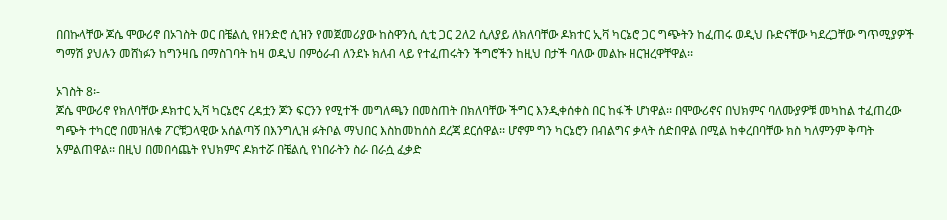በበኩላቸው ጆሴ ሞውሪኖ በኦገስት ወር በቼልሲ የዘንድሮ ሲዝን የመጀመሪያው ከስዋንሲ ሲቲ ጋር 2ለ2 ሲለያይ ለክለባቸው ዶክተር ኢቫ ካርኔሮ ጋር ግጭትን ከፈጠሩ ወዲህ ቡድናቸው ካደረጋቸው ግጥሚያዎች ግማሽ ያህሉን መሸነፉን ከግንዛቤ በማስገባት ከዛ ወዲህ በምዕራብ ለንደኑ ክለብ ላይ የተፈጠሩትን ችግሮችን ከዚህ በታች ባለው መልኩ ዘርዝረዋቸዋል፡፡

ኦገስት 8፡-
ጆሴ ሞውሪኖ የክለባቸው ዶክተር ኢቫ ካርኔሮና ረዳቷን ጆን ፍርንን የሚተች መግለጫን በመስጠት በክለባቸው ችግር እንዲቀሰቀስ በር ከፋች ሆነዋል፡፡ በሞውሪኖና በህክምና ባለሙያዎቹ መካከል ተፈጠረው ግጭት ተካርሮ በመዝለቁ ፖርቹጋላዊው አሰልጣኝ በእንግሊዝ ፉትቦል ማህበር እስከመከሰስ ደረጃ ደርሰዋል፡፡ ሆኖም ግን ካርኔሮን በብልግና ቃላት ሰድበዋል በሚል ከቀረበባቸው ክስ ካለምንም ቅጣት አምልጠዋል፡፡ በዚህ በመበሳጨት የህክምና ዶክተሯ በቼልሲ የነበራትን ስራ በራሷ ፈቃድ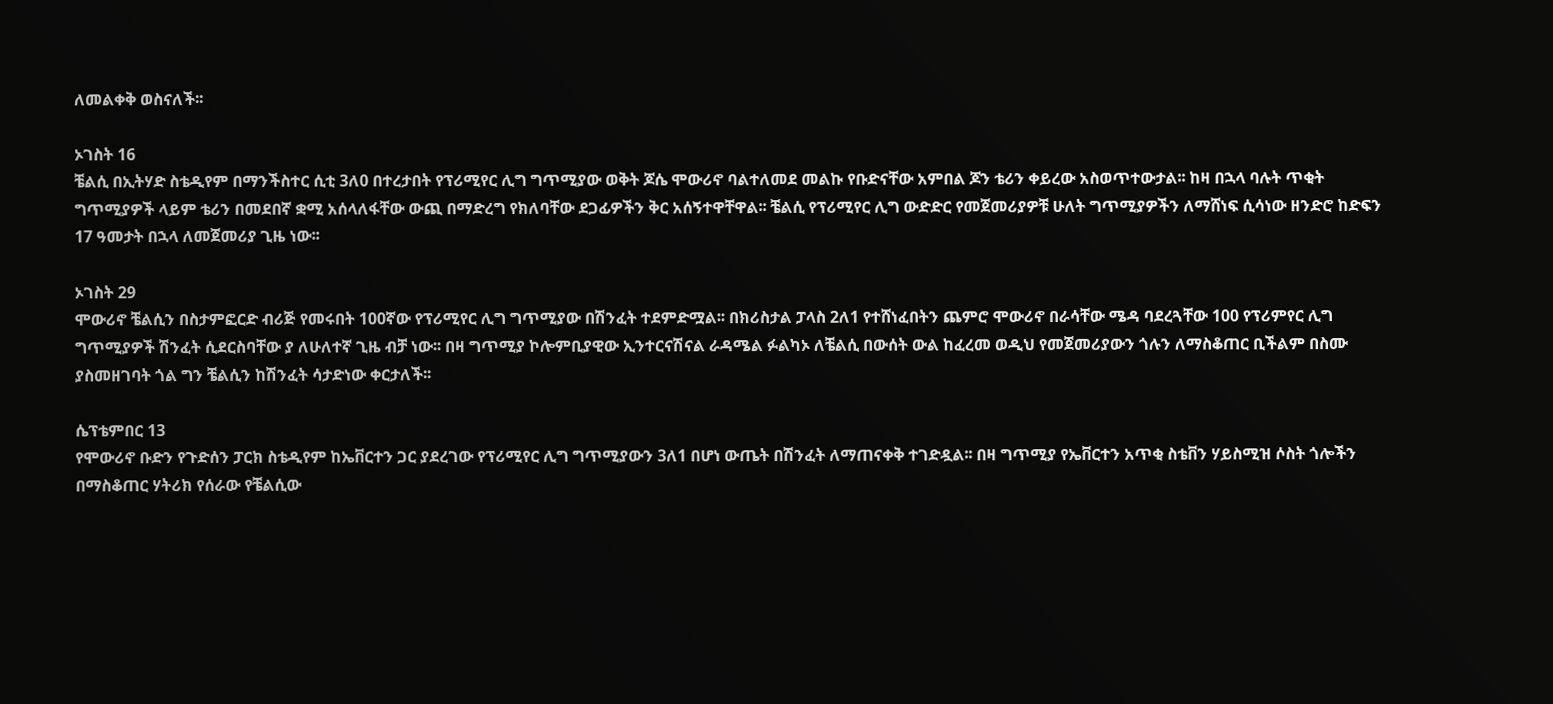ለመልቀቅ ወስናለች፡፡

ኦገስት 16
ቼልሲ በኢትሃድ ስቴዲየም በማንችስተር ሲቲ 3ለ0 በተረታበት የፕሪሚየር ሊግ ግጥሚያው ወቅት ጆሴ ሞውሪኖ ባልተለመደ መልኩ የቡድናቸው አምበል ጆን ቴሪን ቀይረው አስወጥተውታል፡፡ ከዛ በኋላ ባሉት ጥቂት ግጥሚያዎች ላይም ቴሪን በመደበኛ ቋሚ አሰላለፋቸው ውጪ በማድረግ የክለባቸው ደጋፊዎችን ቅር አሰኝተዋቸዋል፡፡ ቼልሲ የፕሪሚየር ሊግ ውድድር የመጀመሪያዎቹ ሁለት ግጥሚያዎችን ለማሸነፍ ሲሳነው ዘንድሮ ከድፍን 17 ዓመታት በኋላ ለመጀመሪያ ጊዜ ነው፡፡

ኦገስት 29
ሞውሪኖ ቼልሲን በስታምፎርድ ብሪጅ የመሩበት 100ኛው የፕሪሚየር ሊግ ግጥሚያው በሽንፈት ተደምድሟል፡፡ በክሪስታል ፓላስ 2ለ1 የተሸነፈበትን ጨምሮ ሞውሪኖ በራሳቸው ሜዳ ባደረጓቸው 100 የፕሪምየር ሊግ ግጥሚያዎች ሽንፈት ሲደርስባቸው ያ ለሁለተኛ ጊዜ ብቻ ነው፡፡ በዛ ግጥሚያ ኮሎምቢያዊው ኢንተርናሽናል ራዳሜል ፉልካኦ ለቼልሲ በውሰት ውል ከፈረመ ወዲህ የመጀመሪያውን ጎሉን ለማስቆጠር ቢችልም በስሙ ያስመዘገባት ጎል ግን ቼልሲን ከሽንፈት ሳታድነው ቀርታለች፡፡

ሴፕቴምበር 13
የሞውሪኖ ቡድን የጉድሰን ፓርክ ስቴዲየም ከኤቨርተን ጋር ያደረገው የፕሪሚየር ሊግ ግጥሚያውን 3ለ1 በሆነ ውጤት በሽንፈት ለማጠናቀቅ ተገድዷል፡፡ በዛ ግጥሚያ የኤቨርተን አጥቂ ስቴቨን ሃይስሚዝ ሶስት ጎሎችን በማስቆጠር ሃትሪክ የሰራው የቼልሲው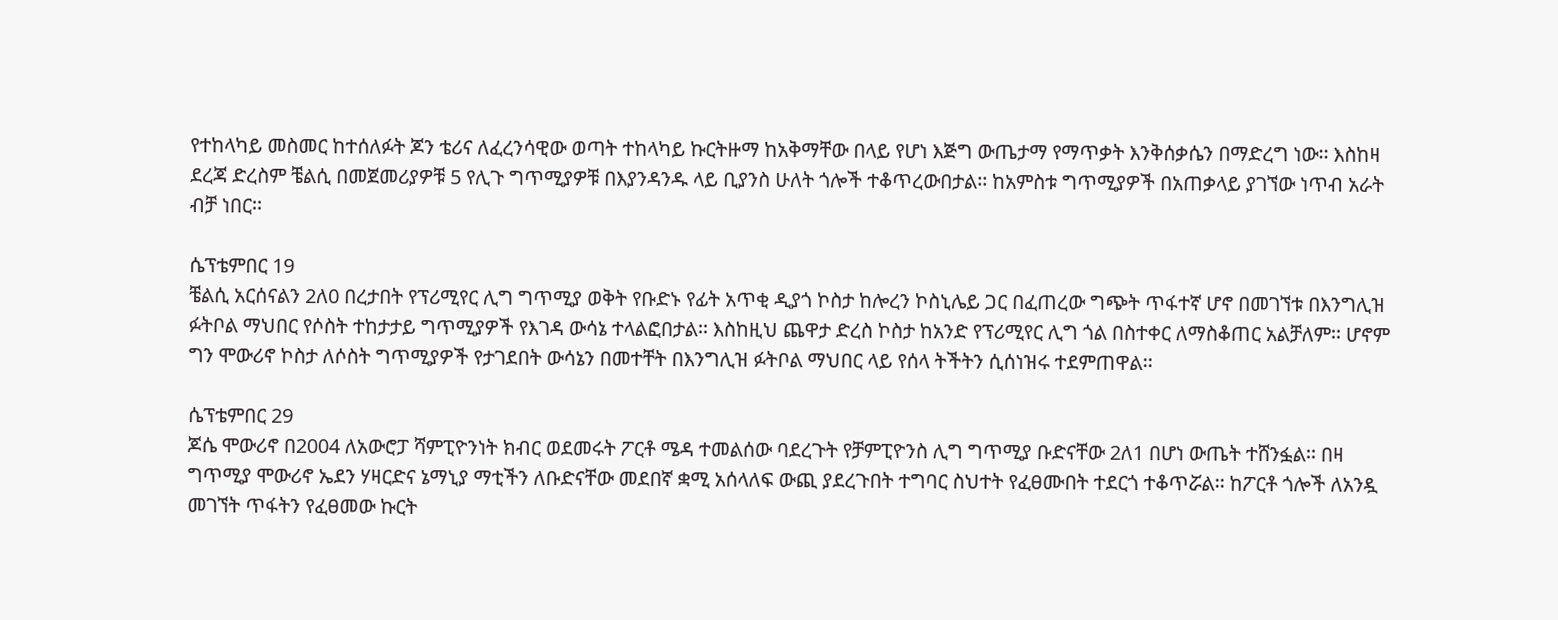የተከላካይ መስመር ከተሰለፉት ጆን ቴሪና ለፈረንሳዊው ወጣት ተከላካይ ኩርትዙማ ከአቅማቸው በላይ የሆነ እጅግ ውጤታማ የማጥቃት እንቅሰቃሴን በማድረግ ነው፡፡ እስከዛ ደረጃ ድረስም ቼልሲ በመጀመሪያዎቹ 5 የሊጉ ግጥሚያዎቹ በእያንዳንዱ ላይ ቢያንስ ሁለት ጎሎች ተቆጥረውበታል፡፡ ከአምስቱ ግጥሚያዎች በአጠቃላይ ያገኘው ነጥብ አራት ብቻ ነበር፡፡

ሴፕቴምበር 19
ቼልሲ አርሰናልን 2ለ0 በረታበት የፕሪሚየር ሊግ ግጥሚያ ወቅት የቡድኑ የፊት አጥቂ ዲያጎ ኮስታ ከሎረን ኮስኒሌይ ጋር በፈጠረው ግጭት ጥፋተኛ ሆኖ በመገኘቱ በእንግሊዝ ፉትቦል ማህበር የሶስት ተከታታይ ግጥሚያዎች የእገዳ ውሳኔ ተላልፎበታል፡፡ እስከዚህ ጨዋታ ድረስ ኮስታ ከአንድ የፕሪሚየር ሊግ ጎል በስተቀር ለማስቆጠር አልቻለም፡፡ ሆኖም ግን ሞውሪኖ ኮስታ ለሶስት ግጥሚያዎች የታገደበት ውሳኔን በመተቸት በእንግሊዝ ፉትቦል ማህበር ላይ የሰላ ትችትን ሲሰነዝሩ ተደምጠዋል፡፡

ሴፕቴምበር 29
ጆሴ ሞውሪኖ በ2004 ለአውሮፓ ሻምፒዮንነት ክብር ወደመሩት ፖርቶ ሜዳ ተመልሰው ባደረጉት የቻምፒዮንስ ሊግ ግጥሚያ ቡድናቸው 2ለ1 በሆነ ውጤት ተሸንፏል፡፡ በዛ ግጥሚያ ሞውሪኖ ኤደን ሃዛርድና ኔማኒያ ማቲችን ለቡድናቸው መደበኛ ቋሚ አሰላለፍ ውጪ ያደረጉበት ተግባር ስህተት የፈፀሙበት ተደርጎ ተቆጥሯል፡፡ ከፖርቶ ጎሎች ለአንዷ መገኘት ጥፋትን የፈፀመው ኩርት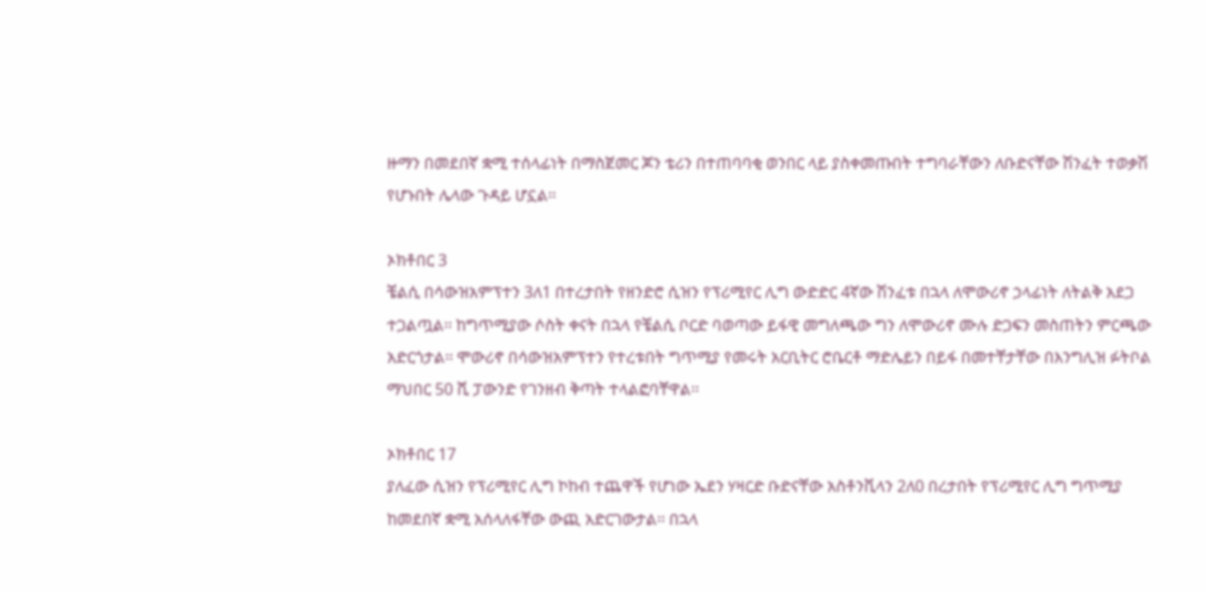ዙማን በመደበኛ ቋሚ ተሰላፊነት በማስጀመር ጆን ቴሪን በተጠባባቂ ወንበር ላይ ያስቀመጡበት ተግባራቸውን ለቡድናቸው ሽንፈት ተወቃሽ የሆኑበት ሌላው ጉዳይ ሆኗል፡፡

ኦክቶበር 3
ቼልሲ በሳውዝአምፕተን 3ለ1 በተረታበት የዘንድሮ ሲዝን የፕሪሚየር ሊግ ውድድር 4ኛው ሽንፈቱ በኋላ ለሞውሪኖ ኃላፊነት ለትልቅ አደጋ ተጋልጧል፡፡ ከግጥሚያው ሶስት ቀናት በኋላ የቼልሲ ቦርድ ባወጣው ይፋዊ መግለጫው ግን ለሞውሪኖ ሙሉ ድጋፍን መስጠትን ምርጫው አድርጎታል፡፡ ሞውሪኖ በሳውዝአምፕተን የተረቱበት ግጥሚያ የመሩት አርቢትር ሮቤርቶ ማድሌይን በይፋ በመተቸታቸው በእንግሊዝ ፉትቦል ማህበር 50 ሺ ፓውንድ የገንዘብ ቅጣት ተላልፎባቸዋል፡፡

ኦክቶበር 17
ያለፈው ሲዝን የፕሪሚየር ሊግ ኮከብ ተጨዋች የሆነው ኤደን ሃዛርድ ቡድናቸው አስቶንቪላን 2ለ0 በረታበት የፕሪሚየር ሊግ ግጥሚያ ከመደበኛ ቋሚ አሰላለፋቸው ውጪ አድርገውታል፡፡ በኋላ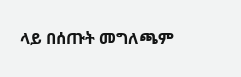ላይ በሰጡት መግለጫም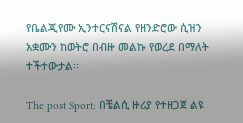የቤልጂየሙ ኢንተርናሽናል የዘንድሮው ሲዝን አቋሙን ከወትሮ በብዙ መልኩ የወረደ በማለት ተችተውታል፡፡

The post Sport: በቼልሲ ዙሪያ የተዘጋጀ ልዩ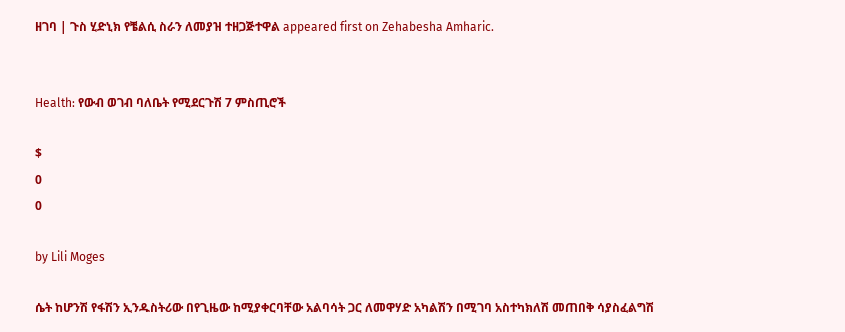ዘገባ | ጉስ ሂድኒክ የቼልሲ ስራን ለመያዝ ተዘጋጅተዋል appeared first on Zehabesha Amharic.


Health: የውብ ወገብ ባለቤት የሚደርጉሽ 7 ምስጢሮች

$
0
0

by Lili Moges

ሴት ከሆንሽ የፋሽን ኢንዱስትሪው በየጊዜው ከሚያቀርባቸው አልባሳት ጋር ለመዋሃድ አካልሽን በሚገባ አስተካክለሽ መጠበቅ ሳያስፈልግሽ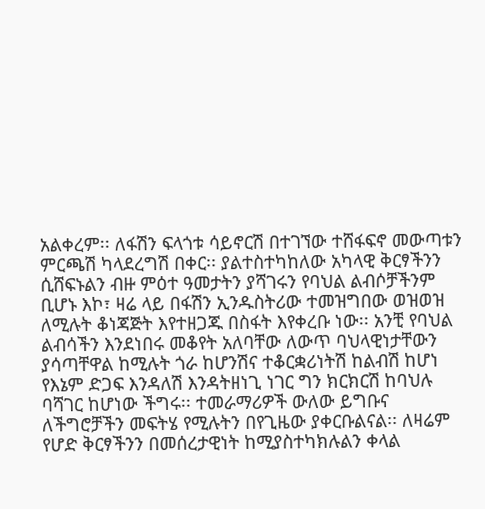አልቀረም፡፡ ለፋሽን ፍላጎቱ ሳይኖርሽ በተገኘው ተሸፋፍኖ መውጣቱን ምርጫሽ ካላደረግሽ በቀር፡፡ ያልተስተካከለው አካላዊ ቅርፃችንን ሲሸፍኑልን ብዙ ምዕተ ዓመታትን ያሻገሩን የባህል ልብሶቻችንም ቢሆኑ እኮ፣ ዛሬ ላይ በፋሽን ኢንዱስትሪው ተመዝግበው ወዝወዝ ለሚሉት ቆነጃጅት እየተዘጋጁ በስፋት እየቀረቡ ነው፡፡ አንቺ የባህል ልብሳችን እንደነበሩ መቆየት አለባቸው ለውጥ ባህላዊነታቸውን ያሳጣቸዋል ከሚሉት ጎራ ከሆንሽና ተቆርቋሪነትሽ ከልብሽ ከሆነ የእኔም ድጋፍ እንዳለሽ እንዳትዘነጊ ነገር ግን ክርክርሽ ከባህሉ ባሻገር ከሆነው ችግሩ፡፡ ተመራማሪዎች ውለው ይግቡና ለችግሮቻችን መፍትሄ የሚሉትን በየጊዜው ያቀርቡልናል፡፡ ለዛሬም የሆድ ቅርፃችንን በመሰረታዊነት ከሚያስተካክሉልን ቀላል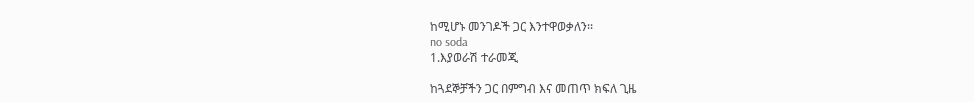ከሚሆኑ መንገዶች ጋር እንተዋወቃለን፡፡
no soda
1.እያወራሽ ተራመጂ

ከጓደኞቻችን ጋር በምግብ እና መጠጥ ክፍለ ጊዜ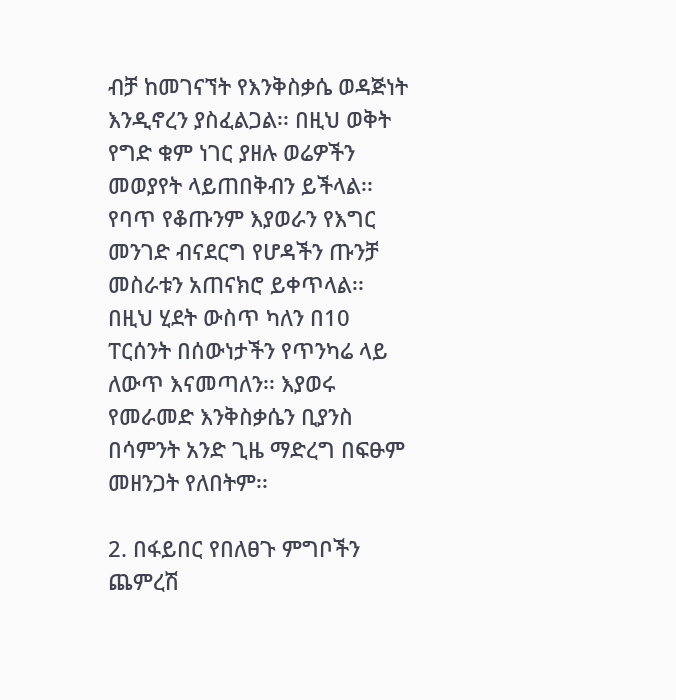ብቻ ከመገናኘት የእንቅስቃሴ ወዳጅነት እንዲኖረን ያስፈልጋል፡፡ በዚህ ወቅት የግድ ቁም ነገር ያዘሉ ወሬዎችን መወያየት ላይጠበቅብን ይችላል፡፡ የባጥ የቆጡንም እያወራን የእግር መንገድ ብናደርግ የሆዳችን ጡንቻ መስራቱን አጠናክሮ ይቀጥላል፡፡ በዚህ ሂደት ውስጥ ካለን በ10 ፐርሰንት በሰውነታችን የጥንካሬ ላይ ለውጥ እናመጣለን፡፡ እያወሩ የመራመድ እንቅስቃሴን ቢያንስ በሳምንት አንድ ጊዜ ማድረግ በፍፁም መዘንጋት የለበትም፡፡

2. በፋይበር የበለፀጉ ምግቦችን ጨምረሽ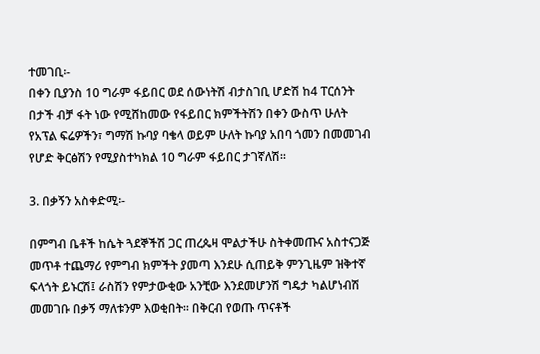ተመገቢ፡-
በቀን ቢያንስ 10 ግራም ፋይበር ወደ ሰውነትሽ ብታስገቢ ሆድሽ ከ4 ፐርሰንት በታች ብቻ ፋት ነው የሚሸከመው የፋይበር ክምችትሽን በቀን ውስጥ ሁለት የአፕል ፍሬዎችን፣ ግማሽ ኩባያ ባቄላ ወይም ሁለት ኩባያ አበባ ጎመን በመመገብ የሆድ ቅርፅሽን የሚያስተካክል 10 ግራም ፋይበር ታገኛለሽ፡፡

3. በቃኝን አስቀድሚ፡-

በምግብ ቤቶች ከሴት ጓደኞችሽ ጋር ጠረጴዛ ሞልታችሁ ስትቀመጡና አስተናጋጅ መጥቶ ተጨማሪ የምግብ ክምችት ያመጣ እንደሁ ሲጠይቅ ምንጊዜም ዝቅተኛ ፍላጎት ይኑርሽ፤ ራስሽን የምታውቂው አንቺው እንደመሆንሽ ግዴታ ካልሆነብሽ መመገቡ በቃኝ ማለቱንም እወቂበት፡፡ በቅርብ የወጡ ጥናቶች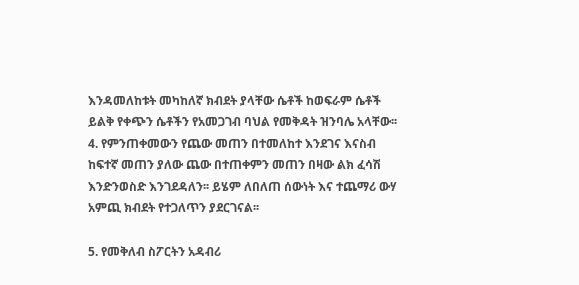እንዳመለከቱት መካከለኛ ክብደት ያላቸው ሴቶች ከወፍራም ሴቶች ይልቅ የቀጭን ሴቶችን የአመጋገብ ባህል የመቅዳት ዝንባሌ አላቸው፡፡
4. የምንጠቀመውን የጨው መጠን በተመለከተ እንደገና እናስብ
ከፍተኛ መጠን ያለው ጨው በተጠቀምን መጠን በዛው ልክ ፈሳሽ እንድንወስድ እንገደዳለን፡፡ ይሄም ለበለጠ ሰውነት እና ተጨማሪ ውሃ አምጪ ክብደት የተጋለጥን ያደርገናል፡፡

5. የመቅለብ ስፖርትን አዳብሪ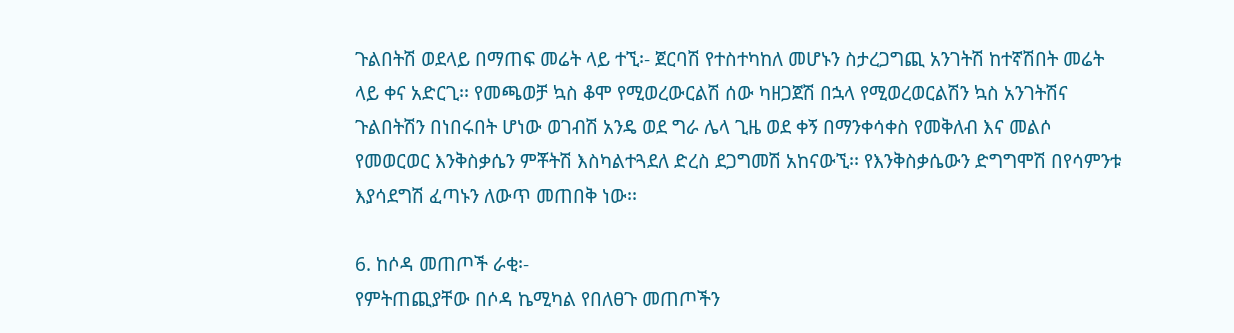ጉልበትሽ ወደላይ በማጠፍ መሬት ላይ ተኚ፡- ጀርባሽ የተስተካከለ መሆኑን ስታረጋግጪ አንገትሽ ከተኛሽበት መሬት ላይ ቀና አድርጊ፡፡ የመጫወቻ ኳስ ቆሞ የሚወረውርልሽ ሰው ካዘጋጀሽ በኋላ የሚወረወርልሽን ኳስ አንገትሽና ጉልበትሽን በነበሩበት ሆነው ወገብሽ አንዴ ወደ ግራ ሌላ ጊዜ ወደ ቀኝ በማንቀሳቀስ የመቅለብ እና መልሶ የመወርወር እንቅስቃሴን ምቾትሽ እስካልተጓደለ ድረስ ደጋግመሽ አከናውኚ፡፡ የእንቅስቃሴውን ድግግሞሽ በየሳምንቱ እያሳደግሽ ፈጣኑን ለውጥ መጠበቅ ነው፡፡

6. ከሶዳ መጠጦች ራቂ፡-
የምትጠጪያቸው በሶዳ ኬሚካል የበለፀጉ መጠጦችን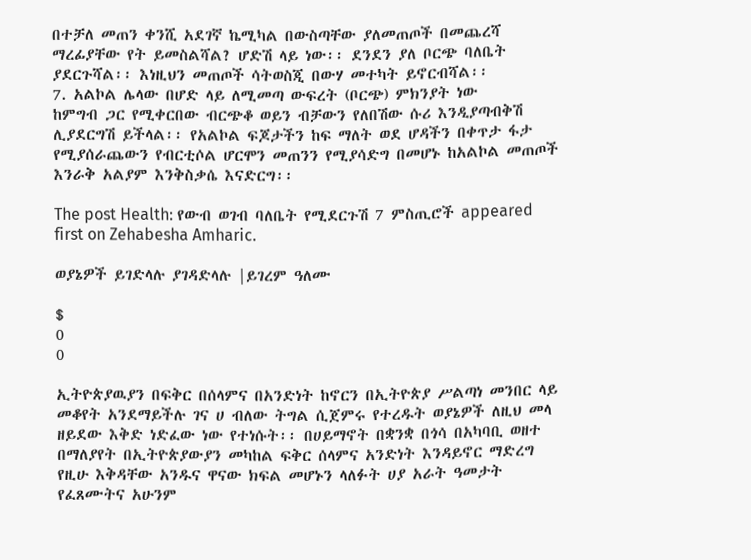በተቻለ መጠን ቀንሺ አደገኛ ኬሚካል በውስጣቸው ያለመጠጦች በመጨረሻ ማረፊያቸው የት ይመስልሻል? ሆድሽ ላይ ነው፡፡ ደንደን ያለ ቦርጭ ባለቤት ያደርጉሻል፡፡ እነዚህን መጠጦች ሳትወስጂ በውሃ መተካት ይኖርብሻል፡፡
7. አልኮል ሌላው በሆድ ላይ ለሚመጣ ውፍረት (ቦርጭ) ምክንያት ነው
ከምግብ ጋር የሚቀርበው ብርጭቆ ወይን ብቻውን የለበሽው ሱሪ እንዲያጣብቅሽ ሊያደርግሽ ይችላል፡፡ የአልኮል ፍጆታችን ከፍ ማለት ወደ ሆዳችን በቀጥታ ፋታ የሚያሰራጨውን የብርቲሶል ሆርሞን መጠንን የሚያሳድግ በመሆኑ ከአልኮል መጠጦች እንራቅ አልያም እንቅስቃሴ እናድርግ፡፡

The post Health: የውብ ወገብ ባለቤት የሚደርጉሽ 7 ምስጢሮች appeared first on Zehabesha Amharic.

ወያኔዎች ይገድላሉ ያገዳድላሉ |ይገረም ዓለሙ

$
0
0

ኢትዮጵያዉያን በፍቅር በሰላምና በአንድነት ከኖርን በኢትዮጵያ ሥልጣነ መንበር ላይ መቆየት አንደማይችሉ ገና ሀ ብለው ትግል ሲጀምሩ የተረዱት ወያኔዎች ለዚህ መላ ዘይደው እቅድ ነድፈው ነው የተነሱት፡፡ በሀይማኖት በቋንቋ በጎሳ በአካባቢ ወዘተ በማለያየት በኢትዮጵያውያን መካከል ፍቅር ሰላምና አንድነት እንዳይኖር ማድረግ የዚሁ እቅዳቸው አንዱና ዋናው ክፍል መሆኑን ላለፉት ሀያ አራት ዓመታት የፈጸሙትና አሁንም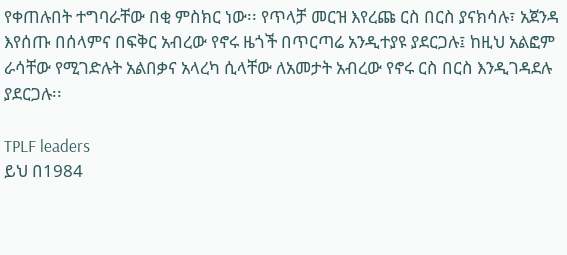የቀጠሉበት ተግባራቸው በቂ ምስክር ነው፡፡ የጥላቻ መርዝ እየረጩ ርስ በርስ ያናክሳሉ፣ አጀንዳ እየሰጡ በሰላምና በፍቅር አብረው የኖሩ ዜጎች በጥርጣሬ አንዲተያዩ ያደርጋሉ፤ ከዚህ አልፎም ራሳቸው የሚገድሉት አልበቃና አላረካ ሲላቸው ለአመታት አብረው የኖሩ ርስ በርስ እንዲገዳደሉ ያደርጋሉ፡፡

TPLF leaders
ይህ በ1984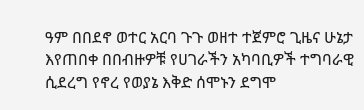ዓም በበደኖ ወተር አርባ ጉጉ ወዘተ ተጀምሮ ጊዜና ሁኔታ እየጠበቀ በበብዙዎቹ የሀገራችን አካባቢዎች ተግባራዊ ሲደረግ የኖረ የወያኔ እቅድ ሰሞኑን ደግሞ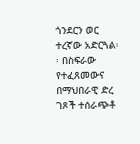ጎንደርን ወር ተረኛው አድርጓል፡፡ በስፍራው የተፈጸመውና በማህበራዊ ድረ ገጾች ተሰራጭቶ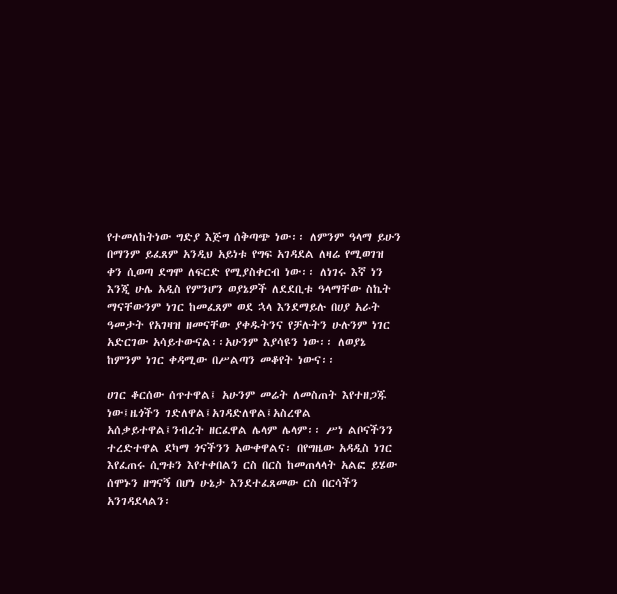የተመለከትነው ግድያ እጅግ ሰቅጣጭ ነው፡፡ ለምንም ዓላማ ይሁን በማንም ይፈጸም አንዲህ አይነቱ የግፍ አገዳደል ለዛሬ የሚወገዝ ቀን ሲወጣ ደግሞ ለፍርድ የሚያስቀርብ ነው፡፡ ለነገሩ እኛ ነን እንጂ ሁሌ አዲስ የምንሆን ወያኔዎች ለደደቢቱ ዓላማቸው ስኬት ማናቸውንም ነገር ከመፈጸም ወደ ኋላ እንደማይሉ በሀያ አራት ዓመታት የአገዛዝ ዘመናቸው ያቀዱትንና የቻሉትን ሁሉንም ነገር አድርገው አሳይተውናል፡፡አሁንም እያሳዩን ነው፡፡ ለወያኔ ከምንም ነገር ቀዳሚው በሥልጣን መቆየት ነውና፡፡

ሀገር ቆርሰው ሰጥተዋል፤ አሁንም መሬት ለመስጠት እየተዘጋጁ ነው፤ዜጎችን ገድለዋል፤አገዳድለዋል፤አስረዋል አሰቃይተዋል፤ንብረት ዘርፈዋል ሌላም ሌላም፡፡ ሥነ ልቦናችንን ተረድተዋል ደካማ ጎናችንን አውቀዋልና፡ በየግዜው አዳዲስ ነገር እየፈጠሩ ሲግቱን እየተቀበልን ርስ በርስ ከመጠላላት አልፎ ይሄው ሰሞኑን ዘግናኝ በሆነ ሁኔታ እንደተፈጸመው ርስ በርሳችን አንገዳደላልን፡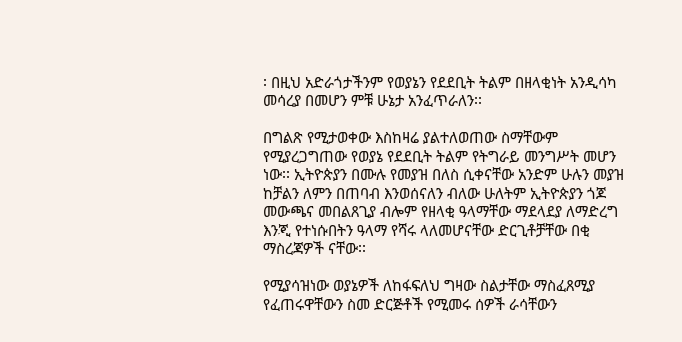፡ በዚህ አድራጎታችንም የወያኔን የደደቢት ትልም በዘላቂነት አንዲሳካ መሳረያ በመሆን ምቹ ሁኔታ አንፈጥራለን፡፡

በግልጽ የሚታወቀው እስከዛሬ ያልተለወጠው ስማቸውም የሚያረጋግጠው የወያኔ የደደቢት ትልም የትግራይ መንግሥት መሆን ነው፡፡ ኢትዮጵያን በሙሉ የመያዝ በለስ ሲቀናቸው አንድም ሁሉን መያዝ ከቻልን ለምን በጠባብ እንወሰናለን ብለው ሁለትም ኢትዮጵያን ጎጆ መውጫና መበልጸጊያ ብሎም የዘላቂ ዓላማቸው ማደላደያ ለማድረግ እንጂ የተነሱበትን ዓላማ የሻሩ ላለመሆናቸው ድርጊቶቻቸው በቂ ማስረጃዎች ናቸው፡፡

የሚያሳዝነው ወያኔዎች ለከፋፍለህ ግዛው ስልታቸው ማስፈጸሚያ የፈጠሩዋቸውን ስመ ድርጅቶች የሚመሩ ሰዎች ራሳቸውን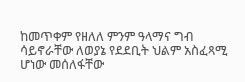ከመጥቀም የዘለለ ምንም ዓላማና ግብ ሳይኖራቸው ለወያኔ የደደቢት ህልም አስፈጻሚ ሆነው መሰለፋቸው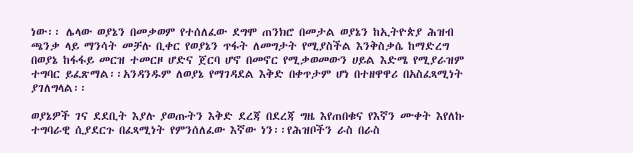ነው፡፡ ሌላው ወያኔን በመቃወም የተሰለፈው ደግሞ ጠንክሮ በመታል ወያኔን ከኢትዮጵያ ሕዝብ ጫንቃ ላይ ማንሳት መቻሉ ቢቀር የወያኔን ጥፋት ለመግታት የሚያስችል እንቅስቃሴ ከማድረግ በወያኔ ከፋፋይ መርዝ ተመርዞ ሆድና ጀርባ ሆኖ በመኖር የሚቃወመውን ሀይል እድሜ የሚያራዝም ተግባር ይፈጽማል፡፡አንዳንዱም ለወያኔ የማገዳደል እቅድ በቀጥታም ሆነ በተዘዋዋሪ በአስፈጻሚነት ያገለግላል፡፡

ወያኔዎች ገና ደደቢት እያሉ ያወጡትን እቅድ ደረጃ በደረጃ ግዜ እየጠበቁና የእኛን ሙቀት እየለኩ ተግባራዊ ሲያደርጉ በፈጻሚነት የምንሰለፈው እኛው ነን፡፡የሕዝቦችን ራስ በራስ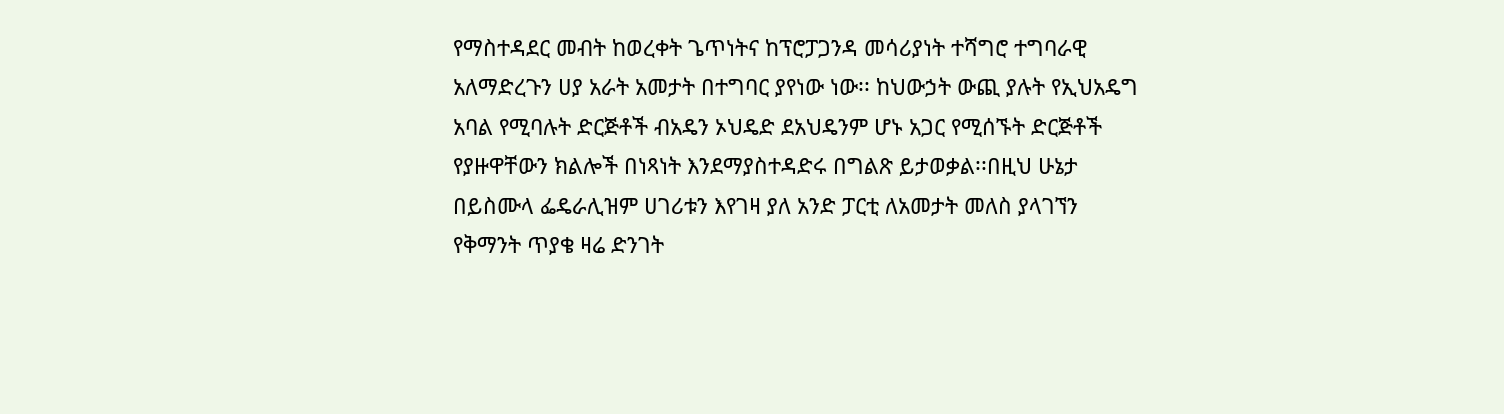የማስተዳደር መብት ከወረቀት ጌጥነትና ከፕሮፓጋንዳ መሳሪያነት ተሻግሮ ተግባራዊ አለማድረጉን ሀያ አራት አመታት በተግባር ያየነው ነው፡፡ ከህውኃት ውጪ ያሉት የኢህአዴግ አባል የሚባሉት ድርጅቶች ብአዴን ኦህዴድ ደአህዴንም ሆኑ አጋር የሚሰኙት ድርጅቶች የያዙዋቸውን ክልሎች በነጻነት እንደማያስተዳድሩ በግልጽ ይታወቃል፡፡በዚህ ሁኔታ በይስሙላ ፌዴራሊዝም ሀገሪቱን እየገዛ ያለ አንድ ፓርቲ ለአመታት መለስ ያላገኘን የቅማንት ጥያቄ ዛሬ ድንገት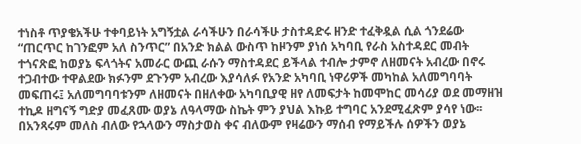ተነስቶ ጥያቄአችሁ ተቀባይነት አግኝቷል ራሳችሁን በራሳችሁ ታስተዳድሩ ዘንድ ተፈቅዷል ሲል ጎንደሬው “ጠርጥር ከገንፎም አለ ስንጥር” በአንድ ክልል ውስጥ ከዞንም ያነሰ አካባቢ የራስ አስተዳደር መብት ተጎናጽፎ ከወያኔ ፍላጎትና አመራር ውጪ ራሱን ማስተዳደር ይችላል ተብሎ ታምኖ ለዘመናት አብረው በኖሩ ተጋብተው ተዋልደው ክፉንም ደጉንም አብረው እያሳለፉ የአንድ አካባቢ ነዋሪዎች መካከል አለመግባባት መፍጠሩ፤ አለመግባባቱንም ለዘመናት በዘለቀው አካባቢያዊ ዘየ ለመፍታት ከመሞከር መሳሪያ ወደ መማዘዝ ተኪዶ ዘግናኝ ግድያ መፈጸሙ ወያኔ ለዓላማው ስኬት ምን ያህል እኩይ ተግባር አንደሚፈጽም ያሳየ ነው፡፡ በአንጻሩም መለስ ብለው የኋላውን ማስታወስ ቀና ብለውም የዛሬውን ማሰብ የማይችሉ ሰዎችን ወያኔ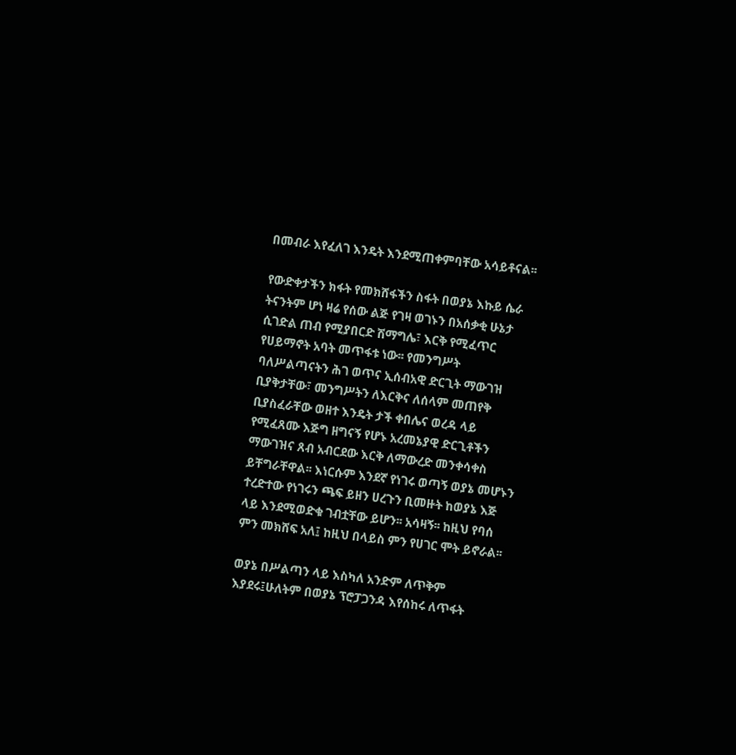በመብራ እየፈለገ እንዴት እንደሚጠቀምባቸው አሳይቶናል፡፡

የውድቀታችን ክፋት የመክሸፋችን ስፋት በወያኔ እኩይ ሴራ ትናንትም ሆነ ዛሬ የሰው ልጅ የገዛ ወገኑን በአሰቃቂ ሁኔታ ሲገድል ጠብ የሚያበርድ ሽማግሌ፣ እርቅ የሚፈጥር የሀይማኖት አባት መጥፋቱ ነው፡፡ የመንግሥት ባለሥልጣናትን ሕገ ወጥና ኢሰብአዊ ድርጊት ማውገዝ ቢያቅታቸው፣ መንግሥትን ለእርቅና ለሰላም መጠየቅ ቢያስፈራቸው ወዘተ እንዴት ታች ቀበሌና ወረዳ ላይ የሚፈጸሙ እጅግ ዘግናኝ የሆኑ አረመኔያዊ ድርጊቶችን ማውገዝና ጸብ አብርደው እርቅ ለማውረድ መንቀሳቀስ ይቸግራቸዋል፡፡ እነርሱም እንደኛ የነገሩ ወጣኝ ወያኔ መሆኑን ተረድተው የነገሩን ጫፍ ይዘን ሀረጉን ቢመዙት ከወያኔ እጅ ላይ እንደሚወድቁ ገብቷቸው ይሆን፡፡ አሳዛኝ፡፡ ከዚህ የባሰ ምን መክሸፍ አለ፤ ከዚህ በላይስ ምን የሀገር ሞት ይኖራል፡፡

ወያኔ በሥልጣን ላይ እስካለ አንድም ለጥቅም እያደሩ፤ሁለትም በወያኔ ፕሮፓጋንዳ እየሰከሩ ለጥፋት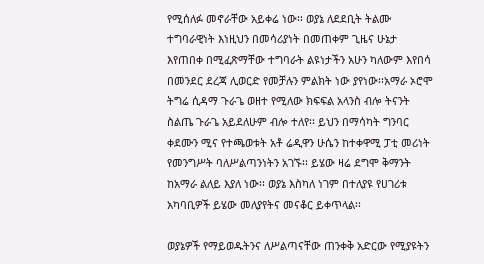የሚሰለፉ መኖራቸው አይቀሬ ነው፡፡ ወያኔ ለደደቢት ትልሙ ተግባራዊነት እነዚህን በመሳሪያነት በመጠቀም ጊዜና ሁኔታ እየጠበቀ በሚፈጽማቸው ተግባራት ልዩነታችን አሁን ካለውም እየበሳ በመንደር ደረጃ ሊወርድ የመቻሉን ምልክት ነው ያየነው፡፡አማራ ኦሮሞ ትግሬ ሲዳማ ጉራጌ ወዘተ የሚለው ክፍፍል አላንስ ብሎ ትናንት ስልጤ ጉራጌ አይደለሁም ብሎ ተለየ፡፡ ይህን በማሳካት ግንባር ቀደሙን ሚና የተጫወቱት አቶ ሬዲዋን ሁሴን ከተቀዋሚ ፓቲ መሪነት የመንግሥት ባለሥልጣንነትን አገኙ፡፡ ይሄው ዛሬ ደግሞ ቅማንት ከአማራ ልለይ እያለ ነው፡፡ ወያኔ እስካለ ነገም በተለያዩ የሀገሪቱ አካባቢዎች ይሄው መለያየትና መናቆር ይቀጥላል፡፡

ወያኔዎች የማይወዱትንና ለሥልጣናቸው ጠንቀቅ አድርው የሚያዩትን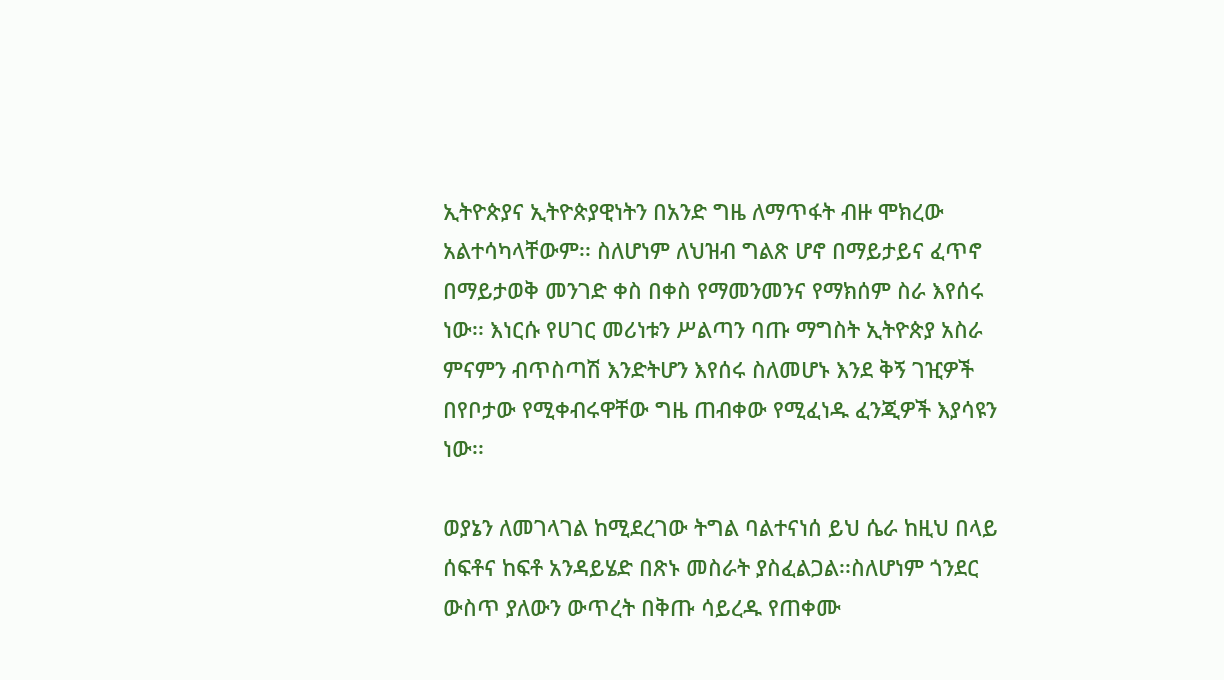ኢትዮጵያና ኢትዮጵያዊነትን በአንድ ግዜ ለማጥፋት ብዙ ሞክረው አልተሳካላቸውም፡፡ ስለሆነም ለህዝብ ግልጽ ሆኖ በማይታይና ፈጥኖ በማይታወቅ መንገድ ቀስ በቀስ የማመንመንና የማክሰም ስራ እየሰሩ ነው፡፡ እነርሱ የሀገር መሪነቱን ሥልጣን ባጡ ማግስት ኢትዮጵያ አስራ ምናምን ብጥስጣሽ እንድትሆን እየሰሩ ስለመሆኑ እንደ ቅኝ ገዢዎች በየቦታው የሚቀብሩዋቸው ግዜ ጠብቀው የሚፈነዱ ፈንጂዎች እያሳዩን ነው፡፡

ወያኔን ለመገላገል ከሚደረገው ትግል ባልተናነሰ ይህ ሴራ ከዚህ በላይ ሰፍቶና ከፍቶ አንዳይሄድ በጽኑ መስራት ያስፈልጋል፡፡ስለሆነም ጎንደር ውስጥ ያለውን ውጥረት በቅጡ ሳይረዱ የጠቀሙ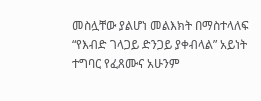መስሏቸው ያልሆነ መልእክት በማስተላለፍ “የእብድ ገላጋይ ድንጋይ ያቀብላል” አይነት ተግባር የፈጸሙና አሁንም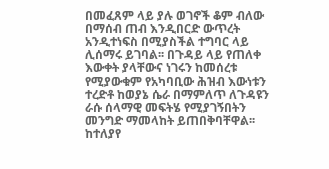በመፈጸም ላይ ያሉ ወገኖች ቆም ብለው በማሰብ ጠብ እንዲበርድ ውጥረት አንዲተነፍስ በሚያስችል ተግባር ላይ ሊሰማሩ ይገባል፡፡ በጉዳይ ላይ የጠለቀ እውቀት ያላቸውና ነገሩን ከመሰረቱ የሚያውቁም የአካባቢው ሕዝብ እውነቱን ተረድቶ ከወያኔ ሴራ በማምለጥ ለጉዳዩን ራሱ ሰላማዊ መፍትሄ የሚያገኝበትን መንግድ ማመላከት ይጠበቅባቸዋል፡፡ ከተለያየ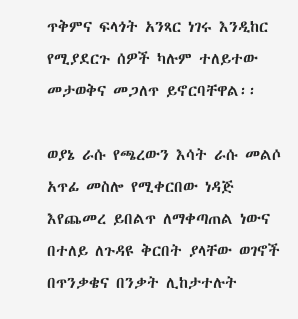ጥቅምና ፍላጎት አንጻር ነገሩ እንዲከር የሚያደርጉ ሰዎች ካሉም ተለይተው መታወቅና መጋለጥ ይኖርባቸዋል፡፡

ወያኔ ራሱ የጫረውን እሳት ራሱ መልሶ አጥፊ መስሎ የሚቀርበው ነዳጅ እየጨመረ ይበልጥ ለማቀጣጠል ነውና በተለይ ለጉዳዩ ቅርበት ያላቸው ወገኖች በጥንቃቄና በንቃት ሊከታተሉት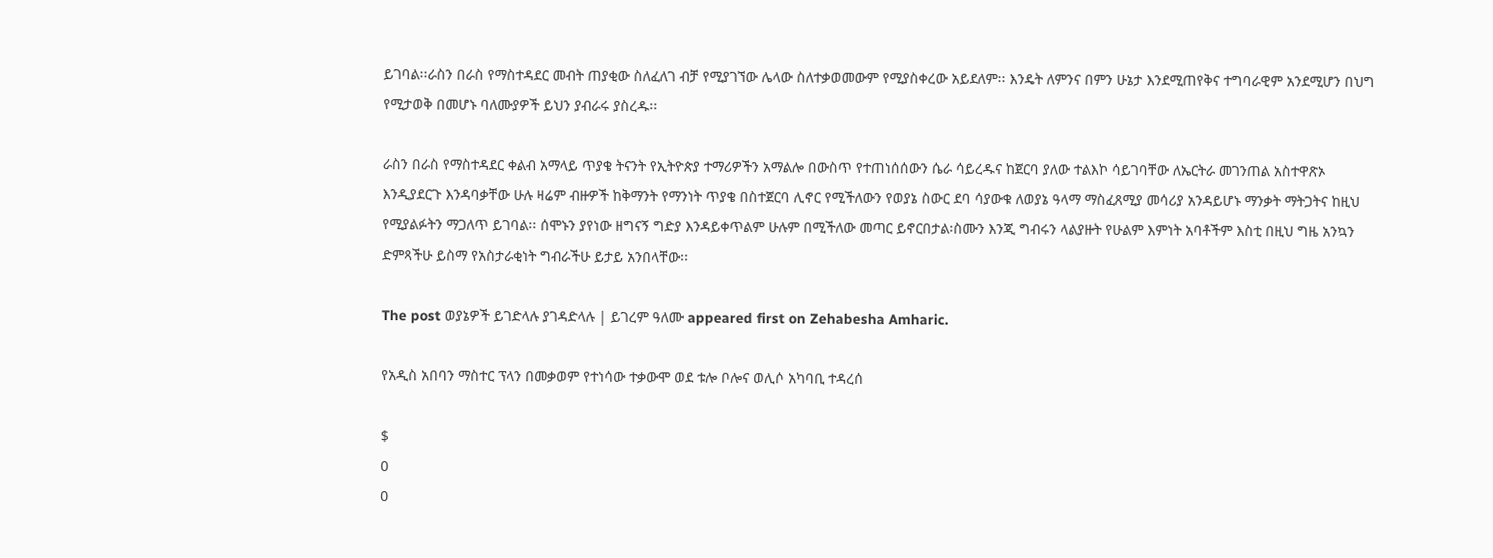ይገባል፡፡ራስን በራስ የማስተዳደር መብት ጠያቂው ስለፈለገ ብቻ የሚያገኘው ሌላው ስለተቃወመውም የሚያስቀረው አይደለም፡፡ እንዴት ለምንና በምን ሁኔታ እንደሚጠየቅና ተግባራዊም አንደሚሆን በህግ የሚታወቅ በመሆኑ ባለሙያዎች ይህን ያብራሩ ያስረዱ፡፡

ራስን በራስ የማስተዳደር ቀልብ አማላይ ጥያቄ ትናንት የኢትዮጵያ ተማሪዎችን አማልሎ በውስጥ የተጠነሰሰውን ሴራ ሳይረዱና ከጀርባ ያለው ተልእኮ ሳይገባቸው ለኤርትራ መገንጠል አስተዋጽኦ እንዲያደርጉ እንዳባቃቸው ሁሉ ዛሬም ብዙዎች ከቅማንት የማንነት ጥያቄ በስተጀርባ ሊኖር የሚችለውን የወያኔ ስውር ደባ ሳያውቁ ለወያኔ ዓላማ ማስፈጸሚያ መሳሪያ አንዳይሆኑ ማንቃት ማትጋትና ከዚህ የሚያልፉትን ማጋለጥ ይገባል፡፡ ሰሞኑን ያየነው ዘግናኝ ግድያ እንዳይቀጥልም ሁሉም በሚችለው መጣር ይኖርበታል፡ስሙን እንጂ ግብሩን ላልያዙት የሁልም እምነት አባቶችም እስቲ በዚህ ግዜ አንኳን ድምጻችሁ ይስማ የአስታራቂነት ግብራችሁ ይታይ አንበላቸው፡፡

The post ወያኔዎች ይገድላሉ ያገዳድላሉ | ይገረም ዓለሙ appeared first on Zehabesha Amharic.

የአዲስ አበባን ማስተር ፕላን በመቃወም የተነሳው ተቃውሞ ወደ ቱሎ ቦሎና ወሊሶ አካባቢ ተዳረሰ

$
0
0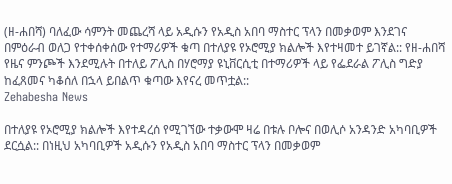(ዘ-ሐበሻ) ባለፈው ሳምንት መጨረሻ ላይ አዲሱን የአዲስ አበባ ማስተር ፕላን በመቃወም እንደገና በምዕራብ ወለጋ የተቀሰቀሰው የተማሪዎች ቁጣ በተለያዩ የኦሮሚያ ክልሎች እየተዛመተ ይገኛል:: የዘ-ሐበሻ የዜና ምንጮች እንደሚሉት በተለይ ፖሊስ በሃሮማያ ዩኒቨርሲቲ በተማሪዎች ላይ የፌደራል ፖሊስ ግድያ ከፈጸመና ካቆሰለ በኋላ ይበልጥ ቁጣው እየናረ መጥቷል::
Zehabesha News

በተለያዩ የኦሮሚያ ክልሎች እየተዳረሰ የሚገኘው ተቃውሞ ዛሬ በቱሉ ቦሎና በወሊሶ አንዳንድ አካባቢዎች ደርሷል:: በነዚህ አካባቢዎች አዲሱን የአዲስ አበባ ማስተር ፕላን በመቃወም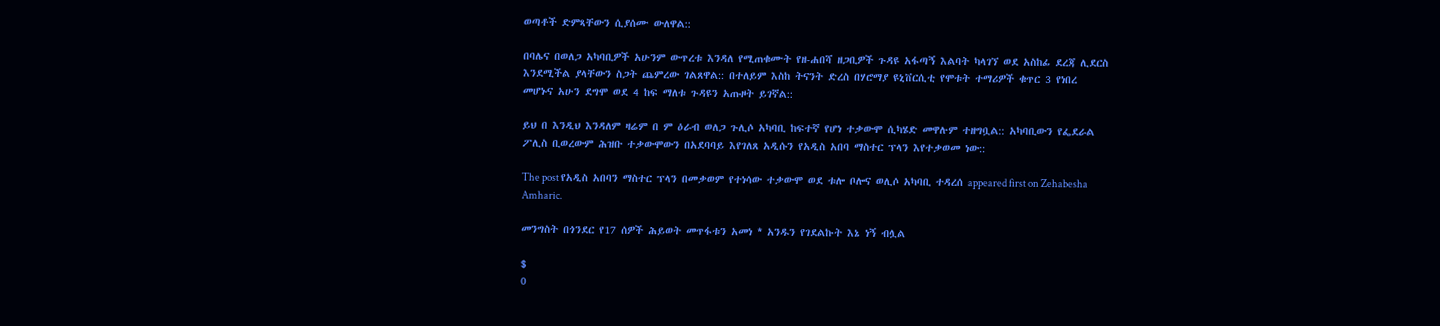ወጣቶች ድምጻቸውን ሲያሰሙ ውለዋል::

በባሌና በወለጋ አካባቢዎች አሁንም ውጥረቱ እንዳለ የሚጠቁሙት የዘ-ሐበሻ ዘጋቢዎች ጉዳዩ አፋጣኝ እልባት ካላገኘ ወደ አስከፊ ደረጃ ሊደርስ እንደሚችል ያላቸውን ስጋት ጨምረው ገልጸዋል:: በተለይም እስከ ትናንት ድረስ በሃሮማያ ዩኒቨርሲቲ የሞቱት ተማሪዎች ቁጥር 3 የነበረ መሆኑና አሁን ደግሞ ወደ 4 ከፍ ማለቱ ጉዳዩን አጡዞት ይገኛል::

ይህ በ እንዲህ እንዳለም ዛሬም በ ም ዕራብ ወለጋ ጉሊሶ አካባቢ ከፍተኛ የሆነ ተቃውሞ ሲካሄድ መዋሉም ተዘግቧል:: አካባቢውን የፌደራል ፖሊስ ቢወረውም ሕዝቡ ተቃውሞውን በአደባባይ እየገለጸ አዲሱን የአዲስ አበባ ማስተር ፕላን እየተቃወመ ነው::

The post የአዲስ አበባን ማስተር ፕላን በመቃወም የተነሳው ተቃውሞ ወደ ቱሎ ቦሎና ወሊሶ አካባቢ ተዳረሰ appeared first on Zehabesha Amharic.

መንግስት በጎንደር የ17 ሰዎች ሕይወት መጥፋቱን አመነ * አንዱን የገደልኩት እኔ ነኝ ብሏል

$
0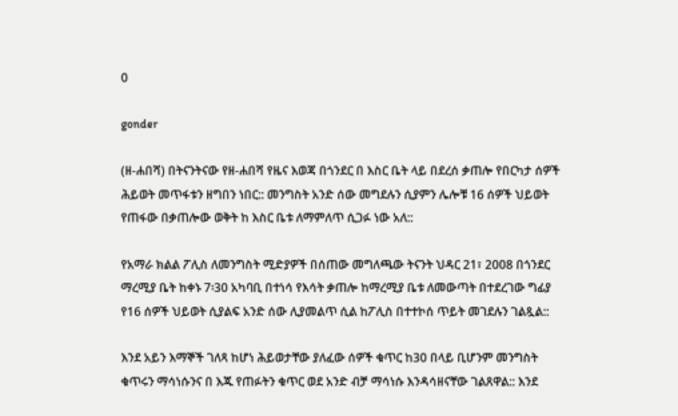0

gonder

(ዘ-ሐበሻ) በትናንትናው የዘ-ሐበሻ የዜና እወጃ በጎንደር በ እስር ቤት ላይ በደረሰ ቃጠሎ የበርካታ ሰዎች ሕይወት መጥፋቱን ዘግበን ነበር:: መንግስት አንድ ሰው መግደሉን ሲያምን ሌሎቹ 16 ሰዎች ህይወት የጠፋው በቃጠሎው ወቅት ከ እስር ቤቱ ለማምለጥ ሲጋፉ ነው አለ::

የአማራ ክልል ፖሊስ ለመንግስት ሚድያዎች በሰጠው መግለጫው ትናንት ህዳር 21፣ 2008 በጎንደር ማረሚያ ቤት ከቀኑ 7፡30 አካባቢ በተነሳ የእሳት ቃጠሎ ከማረሚያ ቤቱ ለመውጣት በተደረገው ግፊያ የ16 ሰዎች ህይወት ሲያልፍ አንድ ሰው ሊያመልጥ ሲል ከፖሊስ በተተኮሰ ጥይት መገደሉን ገልጿል::

እንደ አይን እማኞች ገለጻ ከሆነ ሕይወታቸው ያለፈው ሰዎች ቁጥር ከ30 በላይ ቢሆንም መንግስት ቁጥሩን ማሳነሱንና በ እጁ የጠፉትን ቁጥር ወደ አንድ ብቻ ማሳነሱ እንዳሳዘናቸው ገልጸዋል:: እንደ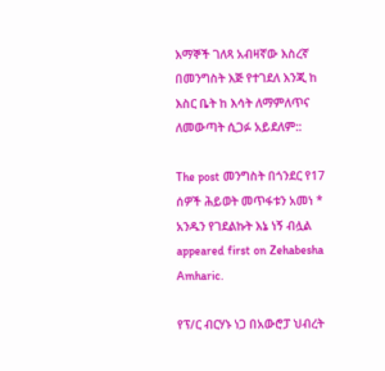እማኞች ገለጻ አብዛኛው እስረኛ በመንግስት እጅ የተገደለ እንጂ ከ እስር ቤት ከ እሳት ለማምለጥና ለመውጣት ሲጋፉ አይደለም::

The post መንግስት በጎንደር የ17 ሰዎች ሕይወት መጥፋቱን አመነ * አንዱን የገደልኩት እኔ ነኝ ብሏል appeared first on Zehabesha Amharic.

የፕ/ር ብርሃኑ ነጋ በአውሮፓ ህብረት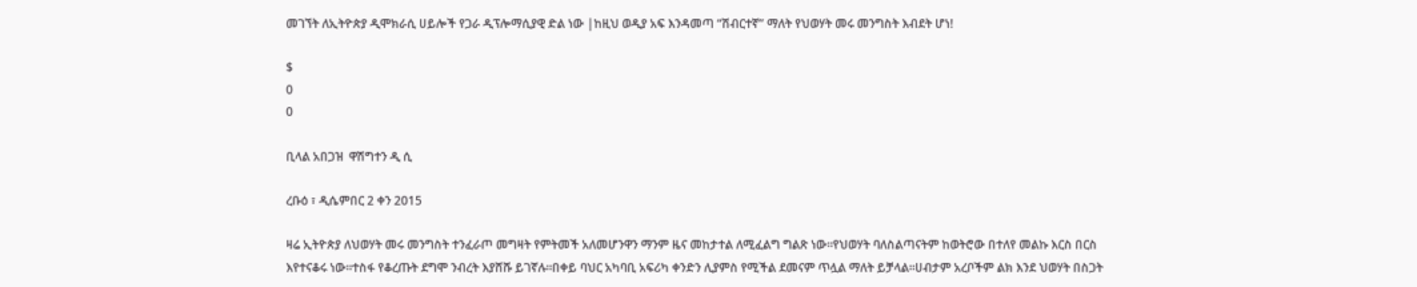መገኘት ለኢትዮጵያ ዲሞክራሲ ሀይሎች የጋራ ዲፕሎማሲያዊ ድል ነው |ከዚህ ወዲያ አፍ እንዳመጣ “ሽብርተኛ” ማለት የህወሃት መሩ መንግስት እብደት ሆነ!

$
0
0

ቢላል አበጋዝ  ዋሽግተን ዲ ሲ

ረቡዕ ፣ ዲሴምበር 2 ቀን 2015

ዛሬ ኢትዮጵያ ለህወሃት መሩ መንግስት ተንፈራጦ መግዛት የምትመች አለመሆንዋን ማንም ዜና መከታተል ለሚፈልግ ግልጽ ነው።የህወሃት ባለስልጣናትም ከወትሮው በተለየ መልኩ እርስ በርስ እየተናቆሩ ነው።ተስፋ የቆረጡት ደግሞ ንብረት እያሸሹ ይገኛሉ።በቀይ ባህር አካባቢ አፍሪካ ቀንድን ሊያምስ የሚችል ደመናም ጥሏል ማለት ይቻላል።ሀብታም አረቦችም ልክ እንደ ህወሃት በስጋት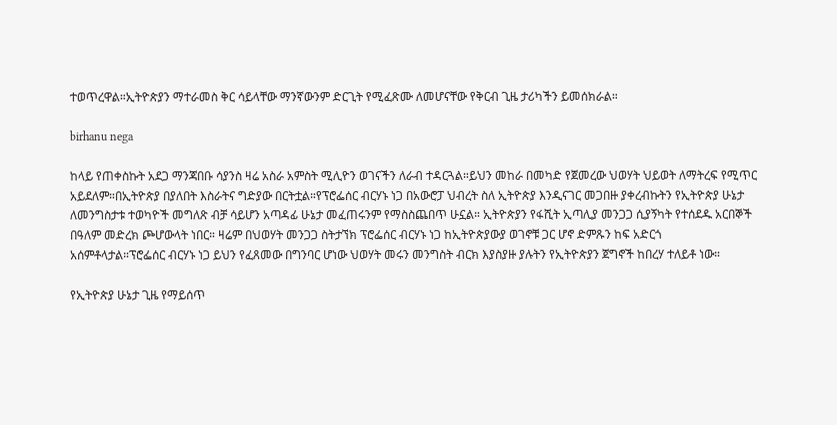ተወጥረዋል።ኢትዮጵያን ማተራመስ ቅር ሳይላቸው ማንኛውንም ድርጊት የሚፈጽሙ ለመሆናቸው የቅርብ ጊዜ ታሪካችን ይመሰክራል።

birhanu nega

ከላይ የጠቀስኩት አደጋ ማንጃበቡ ሳያንስ ዛሬ አስራ አምስት ሚሊዮን ወገናችን ለራብ ተዳርጓል።ይህን መከራ በመካድ የጀመረው ህወሃት ህይወት ለማትረፍ የሚጥር አይደለም።በኢትዮጵያ በያለበት እስራትና ግድያው በርትቷል።የፕሮፌሰር ብርሃኑ ነጋ በአውሮፓ ህብረት ስለ ኢትዮጵያ እንዲናገር መጋበዙ ያቀረብኩትን የኢትዮጵያ ሁኔታ ለመንግስታቱ ተወካዮች መግለጽ ብቻ ሳይሆን አጣዳፊ ሁኔታ መፈጠሩንም የማስስጨበጥ ሁኗል። ኢትዮጵያን የፋሺት ኢጣሊያ መንጋጋ ሲያኝካት የተሰደዱ አርበኞች በዓለም መድረክ ጮሆውላት ነበር። ዛሬም በህወሃት መንጋጋ ስትታኘክ ፕሮፌሰር ብርሃኑ ነጋ ከኢትዮጵያውያ ወገኖቹ ጋር ሆኖ ድምጹን ከፍ አድርጎ አሰምቶላታል።ፕሮፌሰር ብርሃኑ ነጋ ይህን የፈጸመው በግንባር ሆነው ህወሃት መሩን መንግስት ብርክ እያስያዙ ያሉትን የኢትዮጵያን ጀግኖች ከበረሃ ተለይቶ ነው።

የኢትዮጵያ ሁኔታ ጊዜ የማይሰጥ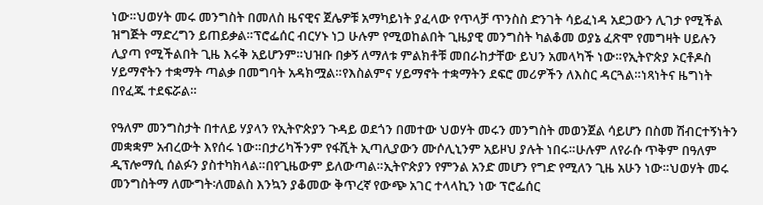ነው።ህወሃት መሩ መንግስት በመለስ ዜናዊና ጀሌዎቹ አማካይነት ያፈላው የጥላቻ ጥንስስ ድንገት ሳይፈነዳ አደጋውን ሊገታ የሚችል ዝግጅት ማድረግን ይጠይቃል።ፕሮፌሰር ብርሃኑ ነጋ ሁሉም የሚወከልበት ጊዜያዊ መንግስት ካልቆመ ወያኔ ፈጽሞ የመግዛት ሀይሉን ሊያጣ የሚችልበት ጊዜ እሩቅ አይሆንም።ህዝቡ በቃኝ ለማለቱ ምልክቶቹ መበራከታቸው ይህን አመላካች ነው።የኢትዮጵያ ኦርቶዶስ ሃይማኖትን ተቋማት ጣልቃ በመግባት አዳክሟል።የእስልምና ሃይማኖት ተቋማትን ደፍሮ መሪዎችን ለእስር ዳርጓል።ነጻነትና ዜግነት በየፈጁ ተደፍሯል።

የዓለም መንግስታት በተለይ ሃያላን የኢትዮጵያን ጉዳይ ወደጎን በመተው ህወሃት መሩን መንግስት መወንጀል ሳይሆን በስመ ሽብርተኝነትን መቋቋም አብረውት እየሰሩ ነው።በታሪካችንም የፋሺት ኢጣሊያውን ሙሶሊኒንም አይዞህ ያሉት ነበሩ።ሁሉም ለየራሱ ጥቅም በዓለም ዲፕሎማሲ ሰልፉን ያስተካክላል።በየጊዜውም ይለውጣል።ኢትዮጵያን የምንል አንድ መሆን የግድ የሚለን ጊዜ አሁን ነው።ህወሃት መሩ መንግስትማ ለሙግት፡ለመልስ እንኳን ያቆመው ቅጥረኛ የውጭ አገር ተላላኪን ነው ፕሮፌሰር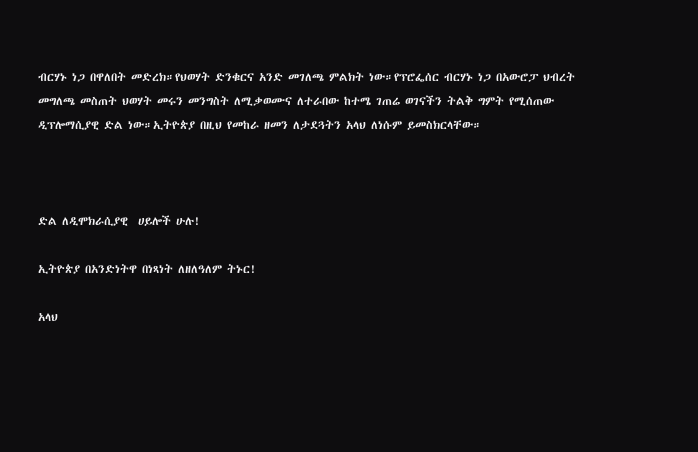ብርሃኑ ነጋ በዋለበት መድረክ።የህወሃት ድንቁርና አንድ መገለጫ ምልክት ነው።የፕሮፌሰር ብርሃኑ ነጋ በአውሮፓ ህብረት መግለጫ መስጠት ህወሃት መሩን መንግስት ለሚቃወሙና ለተራበው ከተሜ ገጠሬ ወገናችን ትልቅ ግምት የሚሰጠው ዲፕሎማሲያዊ ድል ነው።ኢትዮጵያ በዚህ የመከራ ዘመን ለታደጓትን አላህ ለነሱም ይመስክርላቸው።



ድል ለዲሞክራሲያዊ  ሀይሎች ሁሉ!

ኢትዮጵያ በአንድነትዋ በነጻነት ለዘለዓለም ትኑር!

አላህ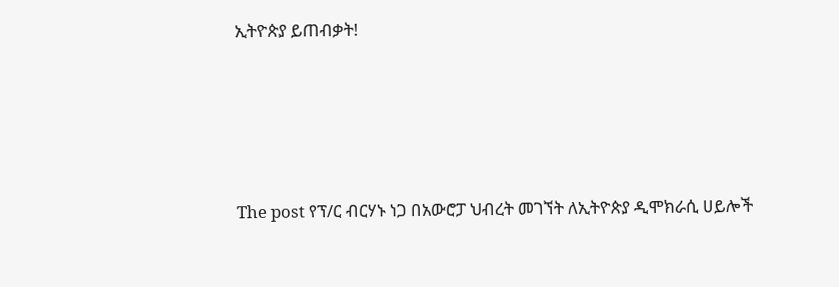ኢትዮጵያ ይጠብቃት!







The post የፕ/ር ብርሃኑ ነጋ በአውሮፓ ህብረት መገኘት ለኢትዮጵያ ዲሞክራሲ ሀይሎች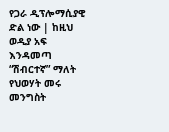የጋራ ዲፕሎማሲያዊ ድል ነው | ከዚህ ወዲያ አፍ እንዳመጣ “ሽብርተኛ” ማለት የህወሃት መሩ መንግስት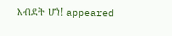እብደት ሆነ! appeared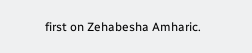first on Zehabesha Amharic.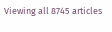Viewing all 8745 articles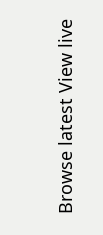Browse latest View live